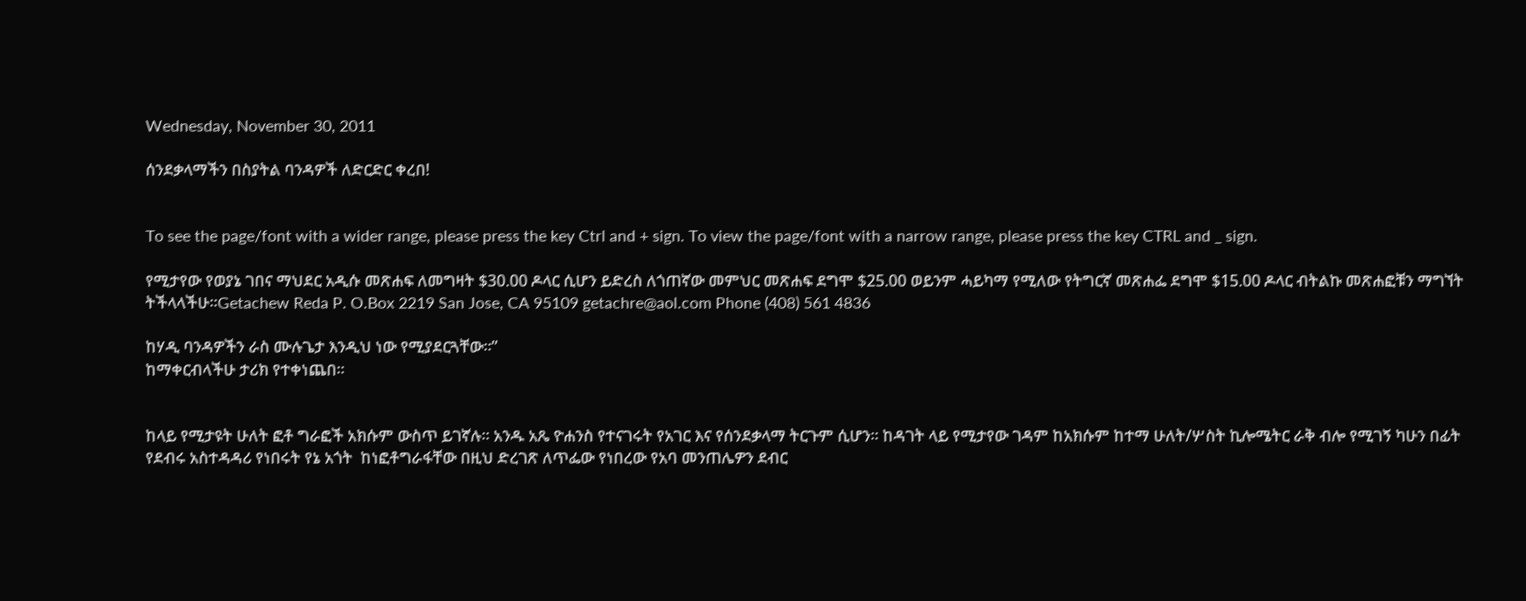Wednesday, November 30, 2011

ሰንደቃላማችን በስያትል ባንዳዎች ለድርድር ቀረበ!


To see the page/font with a wider range, please press the key Ctrl and + sign. To view the page/font with a narrow range, please press the key CTRL and _ sign.

የሚታየው የወያኔ ገበና ማህደር አዲሱ መጽሐፍ ለመግዛት $30.00 ዶላር ሲሆን ይድረስ ለጎጠኛው መምህር መጽሐፍ ደግሞ $25.00 ወይንም ሓይካማ የሚለው የትግርኛ መጽሐፌ ደግሞ $15.00 ዶላር ብትልኩ መጽሐፎቹን ማግኘት ትችላላችሁ።Getachew Reda P. O.Box 2219 San Jose, CA 95109 getachre@aol.com Phone (408) 561 4836

ከሃዲ ባንዳዎችን ራስ ሙሉጌታ እንዲህ ነው የሚያደርጓቸው።”
ከማቀርብላችሁ ታሪክ የተቀነጨበ።


ከላይ የሚታዩት ሁለት ፎቶ ግራፎች አክሱም ውስጥ ይገኛሉ። አንዱ አጼ ዮሐንስ የተናገሩት የአገር እና የሰንደቃላማ ትርጉም ሲሆን። ከዳገት ላይ የሚታየው ገዳም ከአክሱም ከተማ ሁለት/ሦስት ኪሎሜትር ራቅ ብሎ የሚገኝ ካሁን በፊት የደብሩ አስተዳዳሪ የነበሩት የኔ አጎት  ከነፎቶግራፋቸው በዚህ ድረገጽ ለጥፌው የነበረው የአባ መንጠሌዎን ደብር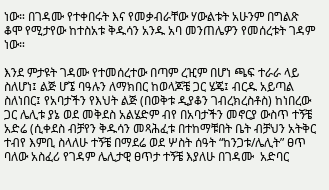ነው። በገዳሙ የተቀበሩት እና የመቃብራቸው ሃውልቱት አሁንም በግልጽ ቆሞ የሚታየው ከተስአቱ ቅዱሳን አንዱ አባ መንጠሌዎን የመሰረቱት ገዳም ነው።

እንደ ምታዩት ገዳሙ የተመሰረተው በጣም ረዢም በሆነ ጫፍ ተራራ ላይ ስለሆነ፤ ልጅ ሆኜ ባዓሉን ለማክበር ከወላጆቼ ጋር ሄጄ፤ ብርዱ አይጣል ስለነበር፤ የአባታችን የእህት ልጅ (በወቅቱ ዲያቆን ገብረክረስቶስ) ከነበረው ጋር ሌሊቱ ያኔ ወደ መቅደስ አልሄድም ብየ በአባታችን መኖርያ ውስጥ ተኝቼ አድሬ (ሲቀደስ ብቻየን ቅዱሳን መጻሕፈቱ በተከማቹበት ቤት ብቻህን አትቅር ተብየ እምቢ ስላለሁ ተኝቼ በማደሬ ወደ ሦስት ሰዓት “ከንጋቱ/ሌሊት” ፀጥ ባለው አስፈሪ የገዳም ሌሊታዊ ፀጥታ ተኝቼ እያለሁ በገዳሙ  አድባር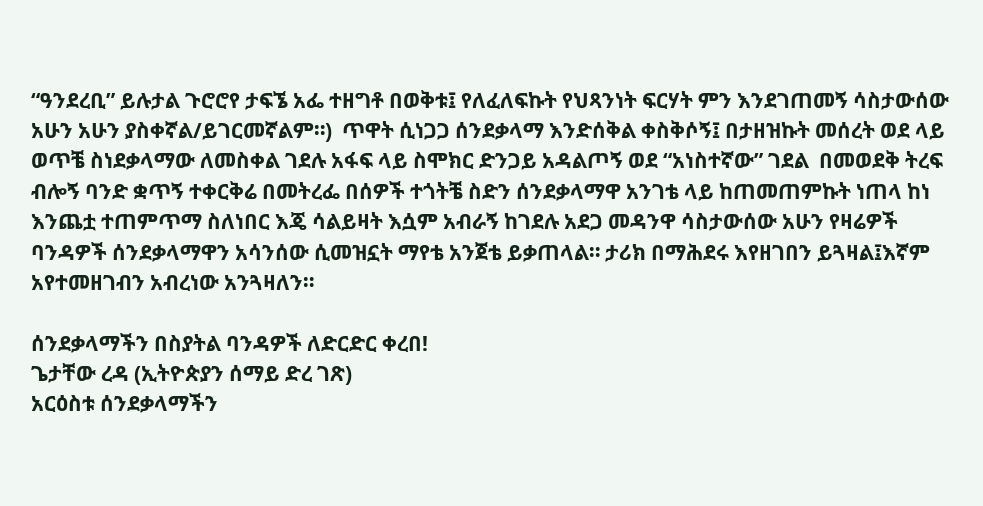“ዓንደረቢ” ይሉታል ጉሮሮየ ታፍኜ አፌ ተዘግቶ በወቅቱ፤ የለፈለፍኩት የህጻንነት ፍርሃት ምን እንደገጠመኝ ሳስታውሰው አሁን አሁን ያስቀኛል/ይገርመኛልም።)  ጥዋት ሲነጋጋ ሰንደቃላማ እንድሰቅል ቀስቅሶኝ፤ በታዘዝኩት መሰረት ወደ ላይ ወጥቼ ስነደቃላማው ለመስቀል ገደሉ አፋፍ ላይ ስሞክር ድንጋይ አዳልጦኝ ወደ “አነስተኛው” ገደል  በመወደቅ ትረፍ ብሎኝ ባንድ ቋጥኝ ተቀርቅሬ በመትረፌ በሰዎች ተጎትቼ ስድን ሰንደቃላማዋ አንገቴ ላይ ከጠመጠምኩት ነጠላ ከነ እንጨቷ ተጠምጥማ ስለነበር እጄ ሳልይዛት እሷም አብራኝ ከገደሉ አደጋ መዳንዋ ሳስታውሰው አሁን የዛሬዎች ባንዳዎች ሰንደቃላማዋን አሳንሰው ሲመዝኗት ማየቴ አንጀቴ ይቃጠላል። ታሪክ በማሕደሩ እየዘገበን ይጓዛል፤እኛም አየተመዘገብን አብረነው አንጓዛለን።

ሰንደቃላማችን በስያትል ባንዳዎች ለድርድር ቀረበ!
ጌታቸው ረዳ (ኢትዮጵያን ሰማይ ድረ ገጽ)
አርዕስቱ ሰንደቃላማችን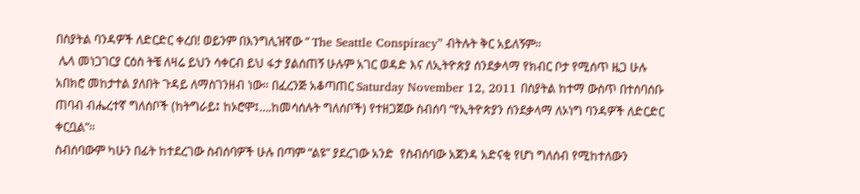በስያትል ባንዳዎች ለድርድር ቀረበ! ወይንም በእንግሊዝኛው “ The Seattle Conspiracy” ብትሉት ቅር አይለኝም።
 ሌላ መነጋገርያ ርዕስ ትቼ ለዛሬ ይህን ሳቀርብ ይህ ፋታ ያልሰጠኝ ሁሉም አገር ወዳድ እና ለኢትዮጵያ ሰንደቃላማ የክብር ቦታ የሚሰጥ ዜጋ ሁሉ አበክሮ መከታተል ያለበት ጉዳይ ለማስገንዘብ ነው። በፈረንጅ አቆጣጠር Saturday November 12, 2011 በስያትል ከተማ ውስጥ በተሰባሰቡ ጠባብ ብሔረተኛ ግለሰቦች (ከትግራይ፤ ከኦሮሞ፤….ከመሳሰሉት ግለሰቦች) የተዘጋጀው ስብሰባ “የኢትዮጵያን ሰንደቃላማ ለኦነግ ባንዳዎች ለድርድር ቀርቧል”።
ስብሰባውም ካሁን በፊት ከተደረገው ስብሰባዎች ሁሉ በጣም “ልዩ” ያደረገው አንድ  የስብሰባው አጀንዳ አድናቂ የሆነ ግለሰብ የሚከተለውን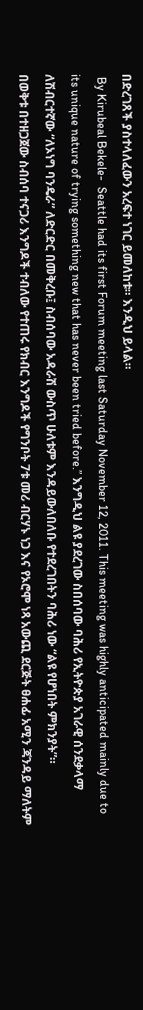በድረገጸች ያስተላለፈውን አረፍተ ነገር ይመለከቱ። እንዲህ ይላል።
 By Kirubeal Bekele-  Seattle had its first Forum meeting last Saturday November 12, 2011. This meeting was highly anticipated mainly due to its unique nature of trying something new that has never been tried before.” እንግዲህ ልዩ ያደረገው ስበሰባው ባሕሪ የኢትዮጵያ አገራዊ ሰንደቃላማ  ለሽብርተኛው “ለኦነግ ባንዴራ” ለድርድር በመቅረቡ፤ ስብሰባው አዳራሽ ውስጥ ሁለቱም እንዳይውለበለቡ የተደረገበትን ባሕሪ ነው “ልዩ የሆነበት ምክንያት”።
በወቅቱ በተዘጋጀው ስብሰባ ተናጋሪ እንግዶች ተብለው የተጠሩ የክብር እንግዶች የግንቦት 7ቱ መሪ ብርሃኑ ነጋ እና የኦሮሞ ነጻ አውጪ ደርጅት ፀሐፊ አሚን ጃንዳይ ማለትም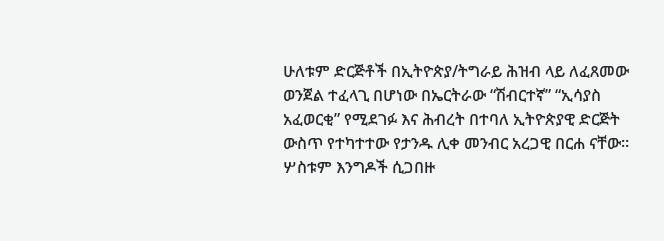ሁለቱም ድርጅቶች በኢትዮጵያ/ትግራይ ሕዝብ ላይ ለፈጸመው ወንጀል ተፈላጊ በሆነው በኤርትራው “ሽብርተኛ” “ኢሳያስ አፈወርቂ” የሚደገፉ እና ሕብረት በተባለ ኢትዮጵያዊ ድርጅት ውስጥ የተካተተው የታንዱ ሊቀ መንብር አረጋዊ በርሐ ናቸው።
ሦስቱም እንግዶች ሲጋበዙ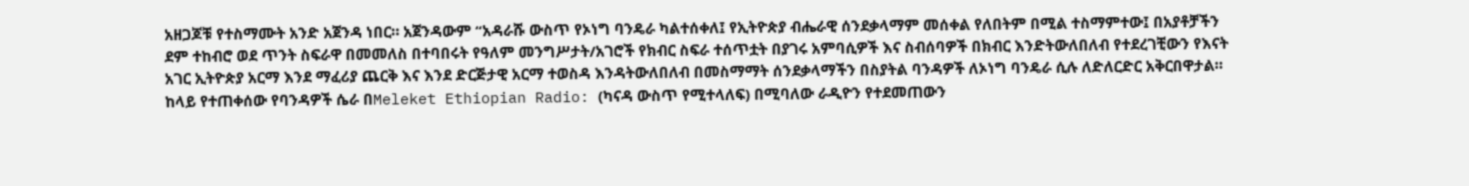አዘጋጆቹ የተስማሙት አንድ አጀንዳ ነበር። አጀንዳውም “አዳራሹ ውስጥ የኦነግ ባንዴራ ካልተሰቀለ፤ የኢትዮጵያ ብሔራዊ ሰንደቃላማም መሰቀል የለበትም በሚል ተስማምተው፤ በአያቶቻችን ደም ተከብሮ ወደ ጥንት ስፍራዋ በመመለስ በተባበሩት የዓለም መንግሥታት/አገሮች የክብር ስፍራ ተሰጥቷት በያገሩ አምባሲዎች እና ስብሰባዎች በክብር እንድትውለበለብ የተደረገቺውን የእናት አገር ኢትዮጵያ አርማ እንደ ማፈሪያ ጨርቅ እና እንደ ድርጅታዊ አርማ ተወስዳ እንዳትውለበለብ በመስማማት ሰንደቃላማችን በስያትል ባንዳዎች ለኦነግ ባንዴራ ሲሉ ለድለርድር አቅርበዋታል።
ከላይ የተጠቀሰው የባንዳዎች ሴራ በMeleket Ethiopian Radio: (ካናዳ ውስጥ የሚተላለፍ) በሚባለው ራዲዮን የተደመጠውን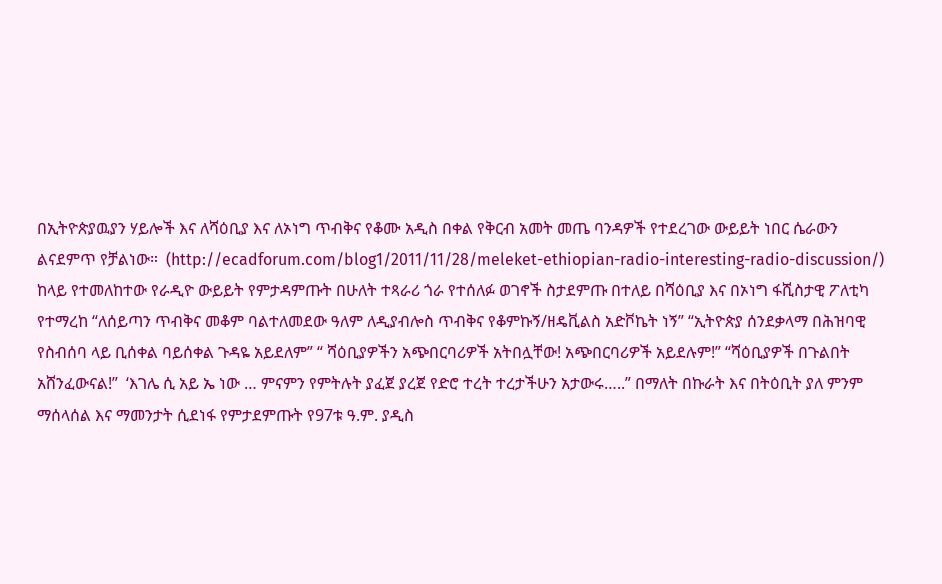በኢትዮጵያዉያን ሃይሎች እና ለሻዕቢያ እና ለኦነግ ጥብቅና የቆሙ አዲስ በቀል የቅርብ አመት መጤ ባንዳዎች የተደረገው ውይይት ነበር ሴራውን ልናደምጥ የቻልነው።  (http://ecadforum.com/blog1/2011/11/28/meleket-ethiopian-radio-interesting-radio-discussion/)
ከላይ የተመለከተው የራዲዮ ውይይት የምታዳምጡት በሁለት ተጻራሪ ጎራ የተሰለፉ ወገኖች ስታደምጡ በተለይ በሻዕቢያ እና በኦነግ ፋሺስታዊ ፖለቲካ የተማረከ “ለሰይጣን ጥብቅና መቆም ባልተለመደው ዓለም ለዲያብሎስ ጥብቅና የቆምኩኝ/ዘዴቪልስ አድቮኬት ነኝ” “ኢትዮጵያ ሰንደቃላማ በሕዝባዊ የስብሰባ ላይ ቢሰቀል ባይሰቀል ጉዳዬ አይደለም” “ ሻዕቢያዎችን አጭበርባሪዎች አትበሏቸው! አጭበርባሪዎች አይደሉም!” “ሻዕቢያዎች በጉልበት አሸንፈውናል!”  ‘እገሌ ሲ አይ ኤ ነው … ምናምን የምትሉት ያፈጀ ያረጀ የድሮ ተረት ተረታችሁን አታውሩ…..” በማለት በኩራት እና በትዕቢት ያለ ምንም ማሰላሰል እና ማመንታት ሲደነፋ የምታደምጡት የ97ቱ ዓ.ም. ያዲስ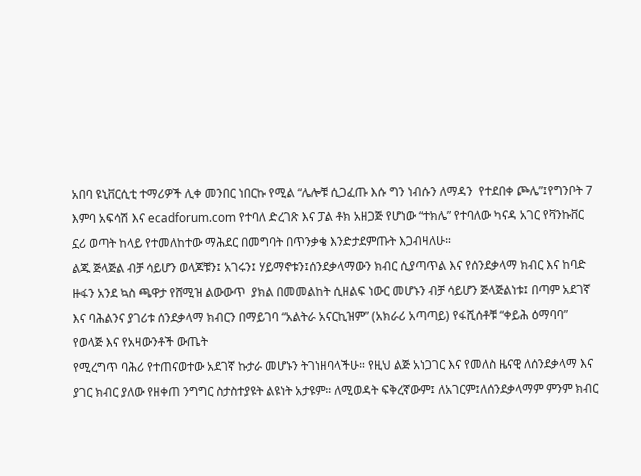አበባ ዩኒቨርሲቲ ተማሪዎች ሊቀ መንበር ነበርኩ የሚል “ሌሎቹ ሲጋፈጡ እሱ ግን ነብሱን ለማዳን  የተደበቀ ጮሌ”፤የግንቦት 7 እምባ አፍሳሽ እና ecadforum.com የተባለ ድረገጽ እና ፓል ቶክ አዘጋጅ የሆነው “ተክሌ” የተባለው ካናዳ አገር የቫንኩቨር ኗሪ ወጣት ከላይ የተመለከተው ማሕደር በመግባት በጥንቃቄ እንድታደምጡት እጋብዛለሁ።
ልጁ ጅላጅል ብቻ ሳይሆን ወላጆቹን፤ አገሩን፤ ሃይማኖቱን፤ሰንደቃላማውን ክብር ሲያጣጥል እና የሰንደቃላማ ክብር እና ከባድ ዙፋን አንደ ኳስ ጫዋታ የሸሚዝ ልውውጥ  ያክል በመመልከት ሲዘልፍ ነውር መሆኑን ብቻ ሳይሆን ጅላጅልነቱ፤ በጣም አደገኛ እና ባሕልንና ያገሪቱ ሰንደቃላማ ክብርን በማይገባ “አልትራ አናርኪዝም” (አክራሪ አጣጣይ) የፋሺሰቶቹ “ቀይሕ ዕማባባ” የወላጅ እና የአዛውንቶች ውጤት
የሚረግጥ ባሕሪ የተጠናወተው አደገኛ ኩታራ መሆኑን ትገነዘባላችሁ። የዚህ ልጅ አነጋገር እና የመለስ ዜናዊ ለሰንደቃላማ እና ያገር ክብር ያለው የዘቀጠ ንግግር ስታስተያዩት ልዩነት አታዩም። ለሚወዳት ፍቅረኛውም፤ ለአገርም፤ለሰንደቃላማም ምንም ክብር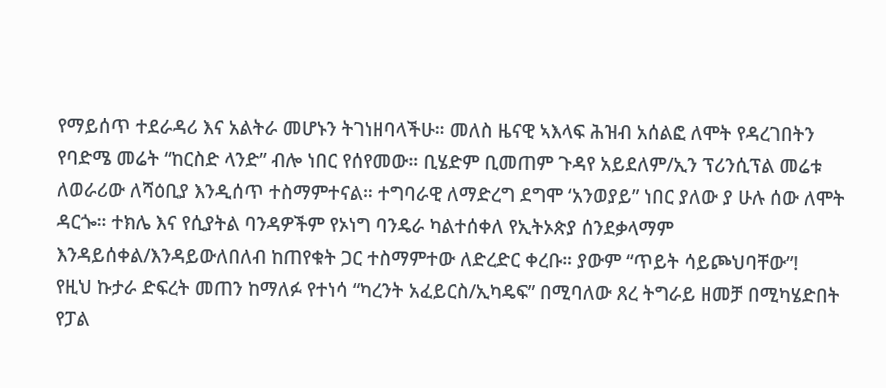የማይሰጥ ተደራዳሪ እና አልትራ መሆኑን ትገነዘባላችሁ። መለስ ዜናዊ ኣእላፍ ሕዝብ አሰልፎ ለሞት የዳረገበትን የባድሜ መሬት “ከርስድ ላንድ” ብሎ ነበር የሰየመው። ቢሄድም ቢመጠም ጉዳየ አይደለም/ኢን ፕሪንሲፕል መሬቱ ለወራሪው ለሻዕቢያ እንዲሰጥ ተስማምተናል። ተግባራዊ ለማድረግ ደግሞ ‘አንወያይ” ነበር ያለው ያ ሁሉ ሰው ለሞት ዳርጐ። ተክሌ እና የሲያትል ባንዳዎችም የኦነግ ባንዴራ ካልተሰቀለ የኢትኦጵያ ሰንደቃላማም እንዳይሰቀል/እንዳይውለበለብ ከጠየቁት ጋር ተስማምተው ለድረድር ቀረቡ። ያውም “ጥይት ሳይጮህባቸው”!
የዚህ ኩታራ ድፍረት መጠን ከማለፉ የተነሳ “ካረንት አፈይርስ/ኢካዴፍ” በሚባለው ጸረ ትግራይ ዘመቻ በሚካሄድበት የፓል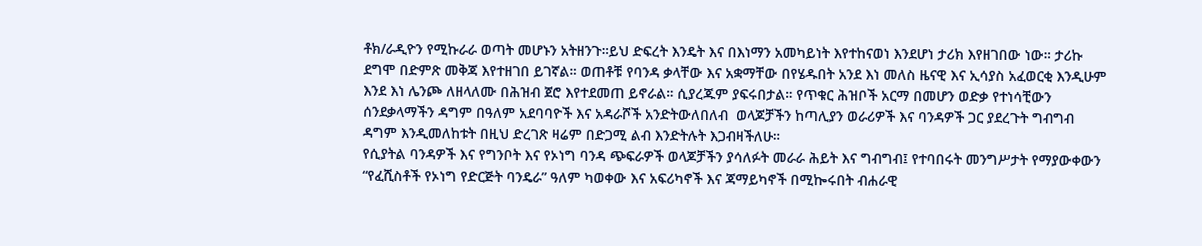ቶክ/ራዲዮን የሚኩራራ ወጣት መሆኑን አትዘንጉ።ይህ ድፍረት እንዴት እና በእነማን አመካይነት እየተከናወነ እንደሆነ ታሪክ እየዘገበው ነው። ታሪኩ ደግሞ በድምጽ መቅጃ እየተዘገበ ይገኛል። ወጠቶቹ የባንዳ ቃላቸው እና አቋማቸው በየሄዱበት አንደ እነ መለስ ዜናዊ እና ኢሳያስ አፈወርቂ እንዲሁም እንደ እነ ሌንጮ ለዘላለሙ በሕዝብ ጀሮ እየተደመጠ ይኖራል። ሲያረጁም ያፍሩበታል። የጥቁር ሕዝቦች አርማ በመሆን ወድቃ የተነሳቺውን ሰንደቃላማችን ዳግም በዓለም አደባባዮች እና አዳራሾች አንድትውለበለብ  ወላጆቻችን ከጣሊያን ወራሪዎች እና ባንዳዎች ጋር ያደረጉት ግብግብ ዳግም እንዲመለከቱት በዚህ ድረገጽ ዛሬም በድጋሚ ልብ እንድትሉት እጋብዛችለሁ።
የሲያትል ባንዳዎች እና የግንቦት እና የኦነግ ባንዳ ጭፍራዎች ወላጆቻችን ያሳለፉት መራራ ሕይት እና ግብግብ፤ የተባበሩት መንግሥታት የማያውቀውን “የፈሺስቶች የኦነግ የድርጅት ባንዴራ” ዓለም ካወቀው እና አፍሪካኖች እና ጃማይካኖች በሚኰሩበት ብሐራዊ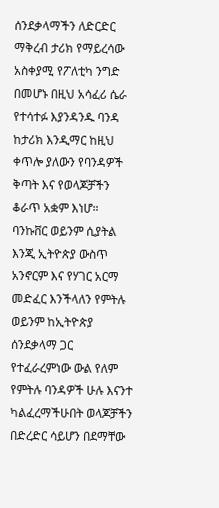ሰንደቃላማችን ለድርድር ማቅረብ ታሪክ የማይረሳው አስቀያሚ የፖለቲካ ንግድ በመሆኑ በዚህ አሳፈሪ ሴራ የተሳተፉ እያንዳንዱ ባንዳ ከታሪክ እንዲማር ከዚህ ቀጥሎ ያለውን የባንዳዎች ቅጣት እና የወላጆቻችን ቆራጥ አቋም እነሆ። ባንኩቨር ወይንም ሲያትል እንጂ ኢትዮጵያ ውስጥ አንኖርም እና የሃገር አርማ መድፈር እንችላለን የምትሉ ወይንም ከኢትዮጵያ ሰንደቃላማ ጋር የተፈራረምነው ውል የለም የምትሉ ባንዳዎች ሁሉ እናንተ ካልፈረማችሁበት ወላጆቻችን በድረድር ሳይሆን በደማቸው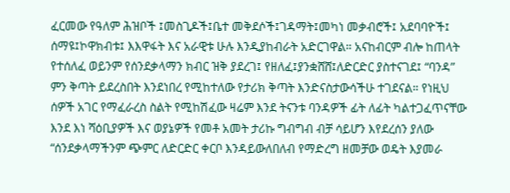ፈርመው የዓለም ሕዝቦች ፤መስጊዶች፤ቤተ መቅደሶች፤ገዳማት፤መካነ መቃብሮች፤ አደባባዮች፤ ሰማዩ፤ኮዋክብቱ፤ እእዋፋት እና አራዊቱ ሁሉ እንዲያከብራት አድርገዋል። አናከብርም ብሎ ከጠላት የተሰለፈ ወይንም የሰንደቃላማን ክብር ዝቅ ያደረገ፤ የዘለፈ፤ያንቋሸሸ፤ለድርድር ያስተናገደ፤ “ባንዳ” ምን ቅጣት ይደረስበት እንደነበረ የሚከተለው የታሪክ ቅጣት እንድናስታውሳችሁ ተገደናል። የነዚህ ሰዎች አገር የማፈራረስ ስልት የሚከሽፈው ዛሬም እንደ ትናንቱ ባንዳዎች ፊት ለፊት ካልተጋፈጥናቸው እንደ እነ ሻዕቢያዎች እና ወያኔዎች የመቶ አመት ታሪኩ ግብግብ ብቻ ሳይሆን እየደረሰን ያለው “ሰንደቃላማችንም ጭምር ለድርድር ቀርቦ እንዳይውለበለብ የማድረግ ዘመቻው ወዴት እያመራ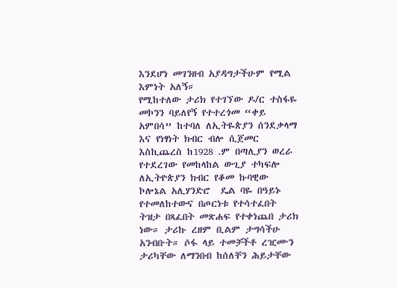እንደሆነ መገንዘብ አያዳግታችሁም የሚል እምነት አለኝ።
የሚከተለው ታሪክ የተገኘው ዶ/ር ተስፋዬ መኮንን ባይለየኝ የተተረጎመ “ቀይ አምበሳ” ከተባለ ለኢትዬጵያን ሰንደቃላማ እና የነፃነት ክብር ብሎ ሲጀመር እስኪጨረስ ከ1928 .ም በጣሊያን ወረራ የተደረገው የመከላከል ውጊያ ተካፍሎ ለኢትዮጵያን ክብር የቆመ ኩባዊው ኮሎኔል አሊሃንድሮ  ዴል ባዬ በዓይኑ የተመለከተውና በጦርነቱ የተሳተፈበት ትዝታ በጻፈበት መጽሐፍ የተቀነጨበ ታሪክ ነው። ታሪኩ ረዘም ቢልም ታግሳችሁ አንብቡት። ሶፋ ላይ ተመቻችቶ ረዢሙን ታሪካቸው ለማንበብ ከሰለቸን ሕይታቸው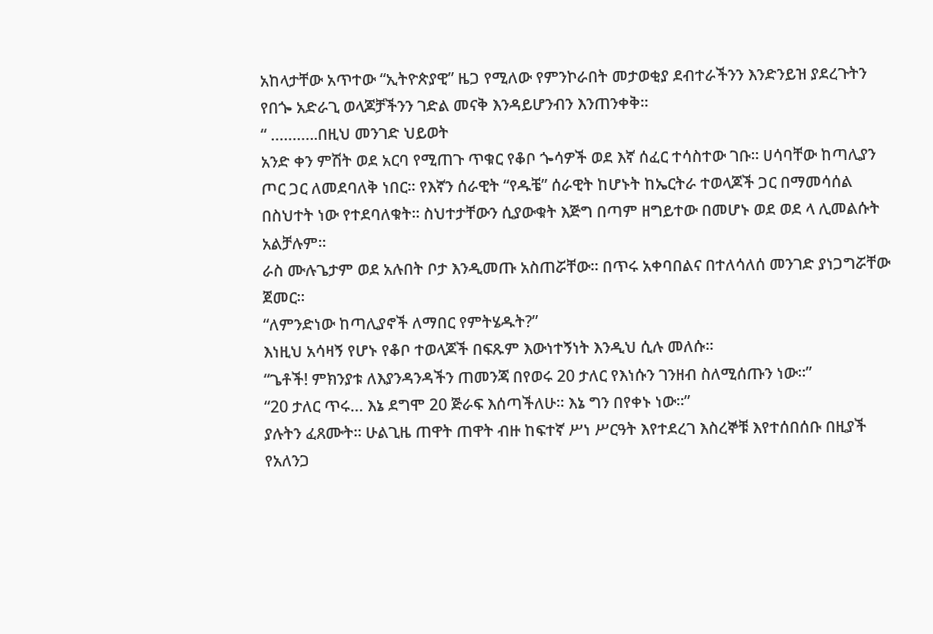አከላታቸው አጥተው “ኢትዮጵያዊ” ዜጋ የሚለው የምንኮራበት መታወቂያ ደብተራችንን እንድንይዝ ያደረጉትን የበጐ አድራጊ ወላጆቻችንን ገድል መናቅ እንዳይሆንብን እንጠንቀቅ።
“ ………..በዚህ መንገድ ህይወት
አንድ ቀን ምሽት ወደ አርባ የሚጠጉ ጥቁር የቆቦ ጐሳዎች ወደ እኛ ሰፈር ተሳስተው ገቡ። ሀሳባቸው ከጣሊያን ጦር ጋር ለመደባለቅ ነበር። የእኛን ሰራዊት “የዱቼ” ሰራዊት ከሆኑት ከኤርትራ ተወላጆች ጋር በማመሳሰል በስህተት ነው የተደባለቁት። ስህተታቸውን ሲያውቁት እጅግ በጣም ዘግይተው በመሆኑ ወደ ወደ ላ ሊመልሱት አልቻሉም።
ራስ ሙሉጌታም ወደ አሉበት ቦታ እንዲመጡ አስጠሯቸው። በጥሩ አቀባበልና በተለሳለሰ መንገድ ያነጋግሯቸው ጀመር።
“ለምንድነው ከጣሊያኖች ለማበር የምትሄዱት?”
እነዚህ አሳዛኝ የሆኑ የቆቦ ተወላጆች በፍጹም እውነተኝነት እንዲህ ሲሉ መለሱ።
“ጌቶች! ምክንያቱ ለእያንዳንዳችን ጠመንጃ በየወሩ 20 ታለር የእነሱን ገንዘብ ስለሚሰጡን ነው።”
“20 ታለር ጥሩ… እኔ ደግሞ 20 ጅራፍ እሰጣችለሁ። እኔ ግን በየቀኑ ነው።”
ያሉትን ፈጸሙት። ሁልጊዜ ጠዋት ጠዋት ብዙ ከፍተኛ ሥነ ሥርዓት እየተደረገ እስረኞቹ እየተሰበሰቡ በዚያች የአለንጋ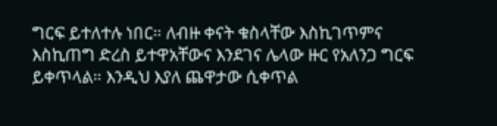ግርፍ ይተለተሉ ነበር። ለብዙ ቀናት ቁስላቸው እስኪገጥምና እስኪጠግ ድረስ ይተዋአቸውና እንደገና ሌላው ዙር የአለንጋ ግርፍ ይቀጥላል። እንዲህ እያለ ጨዋታው ሲቀጥል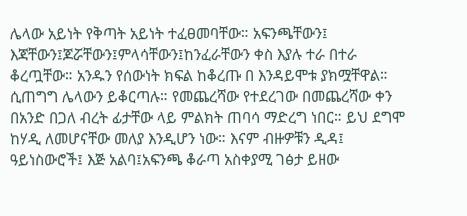ሌላው አይነት የቅጣት አይነት ተፈፀመባቸው። አፍንጫቸውን፤ እጃቸውን፤ጆሯቸውን፤ምላሳቸውን፤ከንፈራቸውን ቀስ እያሉ ተራ በተራ ቆረጧቸው። አንዱን የሰውነት ክፍል ከቆረጡ በ እንዳይሞቱ ያክሟቸዋል። ሲጠግግ ሌላውን ይቆርጣሉ። የመጨረሻው የተደረገው በመጨረሻው ቀን በአንድ በጋለ ብረት ፊታቸው ላይ ምልክት ጠባሳ ማድረግ ነበር። ይህ ደግሞ ከሃዲ ለመሆናቸው መለያ እንዲሆን ነው። እናም ብዙዎቹን ዲዳ፤ ዓይነስውሮች፤ እጅ አልባ፤አፍንጫ ቆራጣ አስቀያሚ ገፅታ ይዘው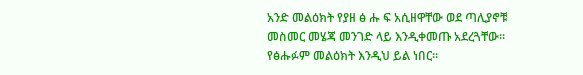አንድ መልዕክት የያዘ ፅ ሑ ፍ አሲዘዋቸው ወደ ጣሊያኖቹ መስመር መሄጃ መንገድ ላይ እንዲቀመጡ አደረጓቸው። የፅሑፉም መልዕክት እንዲህ ይል ነበር።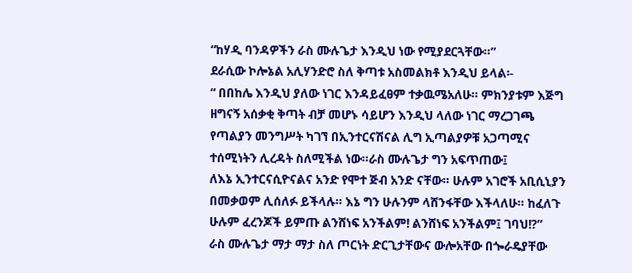“ከሃዲ ባንዳዎችን ራስ ሙሉጌታ እንዲህ ነው የሚያደርጓቸው።”
ደራሲው ኮሎኔል አሊሃንድሮ ስለ ቅጣቱ አስመልክቶ እንዲህ ይላል፡-
“ በበከሌ እንዲህ ያለው ነገር እንዳይፈፀም ተቃዉሜአለሁ። ምክንያቱም እጅግ ዘግናኝ አሰቃቂ ቅጣት ብቻ መሆኑ ሳይሆን እንዲህ ላለው ነገር ማረጋገጫ የጣልያን መንግሥት ካገኘ በኢንተርናሽናል ሊግ ኢጣልያዎቹ አጋጣሚና ተሰሚነትን ሊረዳት ስለሚችል ነው።ራስ ሙሉጌታ ግን አፍጥጠው፤
ለእኔ ኢንተርናሲዮናልና አንድ የሞተ ጅብ አንድ ናቸው። ሁሉም አገሮች አቢሲኒያን በመቃወም ሊሰለፉ ይችላሉ። እኔ ግን ሁሉንም ላሸንፋቸው እችላለሁ። ከፈለጉ ሁሉም ፈረንጆች ይምጡ ልንሸነፍ አንችልም! ልንሸነፍ አንችልም፤ ገባህ!?”
ራስ ሙሉጌታ ማታ ማታ ስለ ጦርነት ድርጊታቸውና ውሎአቸው በጐራዴያቸው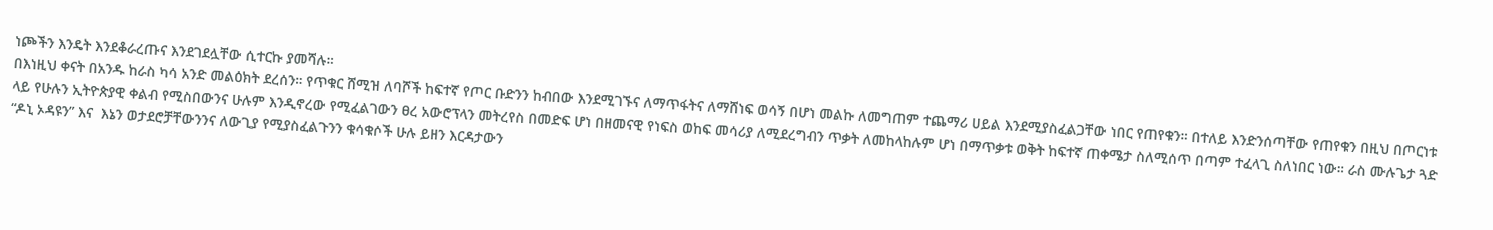ነጮችን እንዴት እንደቆራረጡና እንደገደሏቸው ሲተርኩ ያመሻሉ።
በእነዚህ ቀናት በአንዱ ከራስ ካሳ አንድ መልዕክት ደረሰን። የጥቁር ሸሚዝ ለባሾች ከፍተኛ የጦር ቡድንን ከብበው እንደሚገኙና ለማጥፋትና ለማሸነፍ ወሳኝ በሆነ መልኩ ለመግጠም ተጨማሪ ሀይል እንደሚያስፈልጋቸው ነበር የጠየቁን። በተለይ እንድንሰጣቸው የጠየቁን በዚህ በጦርነቱ ላይ የሁሉን ኢትዮጵያዊ ቀልብ የሚስበውንና ሁሉም እንዲኖረው የሚፈልገውን ፀረ አውሮፕላን መትረየስ በመድፍ ሆነ በዘመናዊ የነፍስ ወከፍ መሳሪያ ለሚደረግብን ጥቃት ለመከላከሉም ሆነ በማጥቃቱ ወቅት ከፍተኛ ጠቀሜታ ስለሚሰጥ በጣም ተፈላጊ ስለነበር ነው። ራስ ሙሉጌታ ጓድ “ዶኒ ኦዳዩን” እና  እኔን ወታደሮቻቸውንንና ለውጊያ የሚያስፈልጉንን ቁሳቁሶች ሁሉ ይዘን እርዳታውን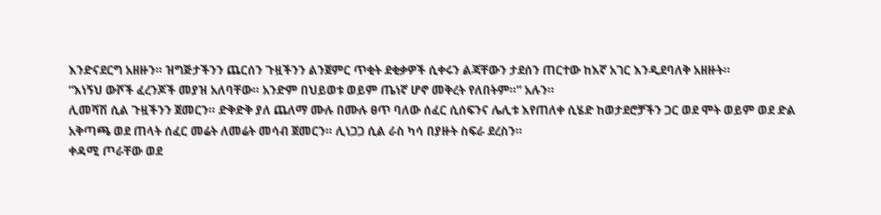እንድናደርግ አዘዙን። ዝግጅታችንን ጨርሰን ጉዟችንን ልንጀምር ጥቂት ደቂቃዎች ሲቀሩን ልጃቸውን ታደሰን ጠርተው ከእኛ አገር እንዲደባለቅ አዘዙት።
“እነኝህ ውሾች ፈረንጆች መያዝ አለባቸው። አንድም በህይወቱ ወይም ጤነኛ ሆኖ መቅረት የለበትም።” አሉን።
ሊመሻሽ ሲል ጉዟችንን ጀመርን። ድቅድቅ ያለ ጨለማ ሙሉ በሙሉ ፀጥ ባለው ሰፈር ሲሰፍንና ሌሊቱ እየጠለቀ ሲሄድ ከወታደሮቻችን ጋር ወደ ሞት ወይም ወደ ድል አቅጣጫ ወደ ጠላት ሰፈር መሬት ለመሬት መሳብ ጀመርን። ሊነጋጋ ሲል ራስ ካሳ በያዙት ስፍራ ደረስን።
ቀዳሚ ጦራቸው ወደ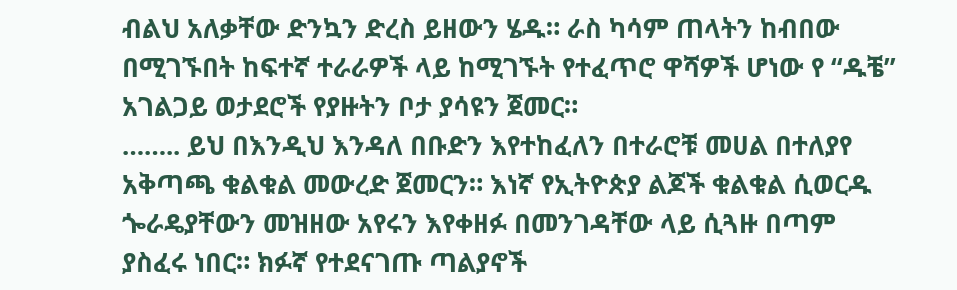ብልህ አለቃቸው ድንኳን ድረስ ይዘውን ሄዱ። ራስ ካሳም ጠላትን ከብበው በሚገኙበት ከፍተኛ ተራራዎች ላይ ከሚገኙት የተፈጥሮ ዋሻዎች ሆነው የ “ዱቼ” አገልጋይ ወታደሮች የያዙትን ቦታ ያሳዩን ጀመር።
…….. ይህ በእንዲህ እንዳለ በቡድን እየተከፈለን በተራሮቹ መሀል በተለያየ አቅጣጫ ቁልቁል መውረድ ጀመርን። እነኛ የኢትዮጵያ ልጆች ቁልቁል ሲወርዱ ጐራዴያቸውን መዝዘው አየሩን እየቀዘፉ በመንገዳቸው ላይ ሲጓዙ በጣም ያስፈሩ ነበር። ክፉኛ የተደናገጡ ጣልያኖች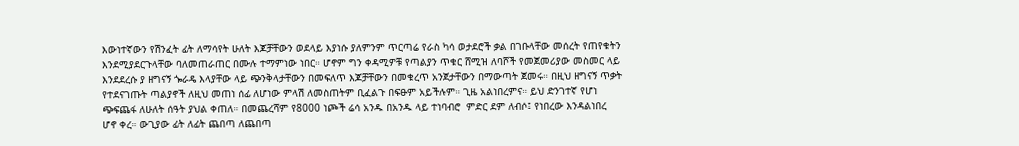እውነተኛውን የሽንፈት ፊት ለማሳየት ሁለት እጆቻቸውን ወደላይ እያነሱ ያለምንም ጥርጣሬ የራስ ካሳ ወታደሮች ቃል በገቡላቸው መሰረት የጠየቁትን እንደሚያደርጉላቸው ባለመጠራጠር በሙሉ ተማምነው ነበር። ሆኖም ግን ቀዳሚዎቹ የጣልያን ጥቁር ሸሚዝ ለባሾች የመጀመሪያው መስመር ላይ እንደደረሱ ያ ዘግናኝ ጐራዴ እላያቸው ላይ ጭንቅላታቸውን በመፍለጥ እጆቻቸውን በመቁረጥ አንጀታቸውን በማውጣት ጀመሩ። በዚህ ዘግናኝ ጥቃት የተደናገጡት ጣልያኖች ለዚህ መጠነ ሰፊ ለሆነው ምላሽ ለመስጠትም ቢፈልጉ በፍፁም አይችሉም። ጊዜ አልነበረምና። ይህ ድንገተኛ የሆነ ጭፍጨፋ ለሁለት ሰዓት ያህል ቀጠለ። በመጨረሻም የ8000 ነጮች ሬሳ አንዱ በአንዱ ላይ ተነባብሮ  ምድር ደም ለብሶ፤ የነበረው እንዳልነበረ ሆኖ ቀረ። ውጊያው ፊት ለፊት ጨበጣ ለጨበጣ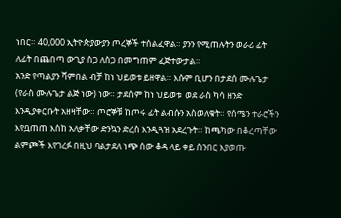ነበር። 40,000 ኢትዮጵያውያን ጦረኞች ተሰልፈዋል። ያንን የሚጠሉትን ወራሪ ፊት ለፊት በጨበጣ ውጊያ ስጋ ለስጋ በመግጠም ፈጅተውታል።
አንድ የጣልያን ሻምበል ብቻ ከነ ህይወቱ ይዘዋል። እሱም ቢሆን በታደሰ ሙሉጌታ (የራስ ሙሉጌታ ልጅ ነው) ነው። ታደሰም ከነ ህይወቱ  ወደ ራስ ካሳ ዘንድ እንዲያቀርቡት አዘዛቸው። ጦሮኞቹ ከጦሩ ፊት ልብሱን አስወለቁት። የሰሜን ተራሮችን እየቧጠጠ እስከ አለቃቸው ድንኳን ድረስ እንዲጓዝ አደረጉት። ከጫካው በቆረጣቸው ልምጮች እየገረፉ በዚህ ባልታደለ ነጭ ሰው ቆዳ ላይ ቀይ ሰንበር እያወጡ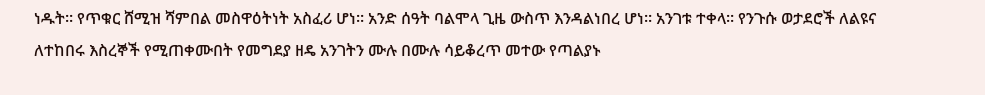ነዱት። የጥቁር ሸሚዝ ሻምበል መስዋዕትነት አስፈሪ ሆነ። አንድ ሰዓት ባልሞላ ጊዜ ውስጥ እንዳልነበረ ሆነ። አንገቱ ተቀላ። የንጉሱ ወታደሮች ለልዩና ለተከበሩ እስረኞች የሚጠቀሙበት የመግደያ ዘዴ አንገትን ሙሉ በሙሉ ሳይቆረጥ መተው የጣልያኑ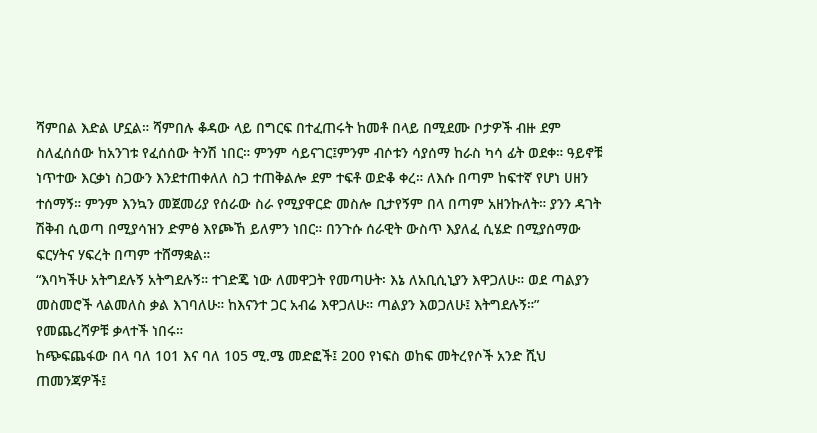ሻምበል እድል ሆኗል። ሻምበሉ ቆዳው ላይ በግርፍ በተፈጠሩት ከመቶ በላይ በሚደሙ ቦታዎች ብዙ ደም ስለፈሰሰው ከአንገቱ የፈሰሰው ትንሽ ነበር። ምንም ሳይናገር፤ምንም ብሶቱን ሳያሰማ ከራስ ካሳ ፊት ወደቀ። ዓይኖቹ ነጥተው እርቃነ ስጋውን እንደተጠቀለለ ስጋ ተጠቅልሎ ደም ተፍቶ ወድቆ ቀረ። ለእሱ በጣም ከፍተኛ የሆነ ሀዘን ተሰማኝ። ምንም እንኳን መጀመሪያ የሰራው ስራ የሚያዋርድ መስሎ ቢታየኝም በላ በጣም አዘንኩለት። ያንን ዳገት ሽቅብ ሲወጣ በሚያሳዝን ድምፅ እየጮኸ ይለምን ነበር። በንጉሱ ሰራዊት ውስጥ እያለፈ ሲሄድ በሚያሰማው ፍርሃትና ሃፍረት በጣም ተሸማቋል።
“እባካችሁ አትግደሉኝ አትግደሉኝ። ተገድጄ ነው ለመዋጋት የመጣሁት፡ እኔ ለአቢሲኒያን እዋጋለሁ። ወደ ጣልያን መስመሮች ላልመለስ ቃል እገባለሁ። ከእናንተ ጋር አብሬ እዋጋለሁ። ጣልያን እወጋለሁ፤ እትግደሉኝ።” የመጨረሻዎቹ ቃላተች ነበሩ።
ከጭፍጨፋው በላ ባለ 101 እና ባለ 105 ሚ.ሜ መድፎች፤ 200 የነፍስ ወከፍ መትረየሶች አንድ ሺህ ጠመንጃዎች፤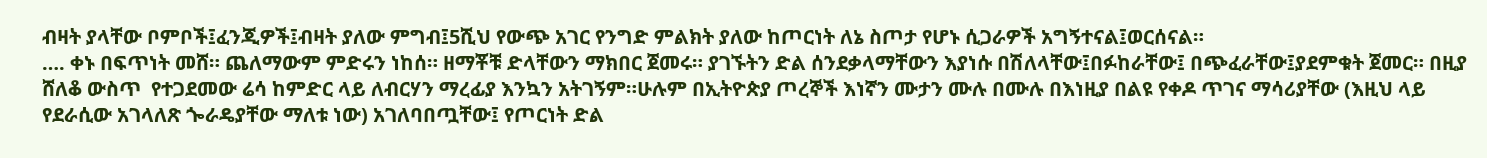ብዛት ያላቸው ቦምቦች፤ፈንጂዎች፤ብዛት ያለው ምግብ፤5ሺህ የውጭ አገር የንግድ ምልክት ያለው ከጦርነት ለኔ ስጦታ የሆኑ ሲጋራዎች አግኝተናል፤ወርሰናል።
…. ቀኑ በፍጥነት መሸ። ጨለማውም ምድሩን ነከሰ። ዘማቾቹ ድላቸውን ማክበር ጀመሩ። ያገኙትን ድል ሰንደቃላማቸውን እያነሱ በሽለላቸው፤በፉከራቸው፤ በጭፈራቸው፤ያደምቁት ጀመር። በዚያ ሸለቆ ውስጥ  የተጋደመው ሬሳ ከምድር ላይ ለብርሃን ማረፊያ እንኳን አትገኝም።ሁሉም በኢትዮጵያ ጦረኞች እነኛን ሙታን ሙሉ በሙሉ በእነዚያ በልዩ የቀዶ ጥገና ማሳሪያቸው (እዚህ ላይ የደራሲው አገላለጽ ጐራዴያቸው ማለቱ ነው) አገለባበጧቸው፤ የጦርነት ድል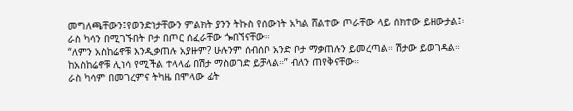መግለጫቸውን፤የወንድነታቸውን ምልክት ያንን ትኩስ የሰውነት አካል ሸልተው ጦራቸው ላይ ሰክተው ይዘውታል፤፡
ራስ ካሳን በሚገኙበት ቦታ በጦር ሰፈራቸው ጐበኘናቸው።
“ለምን አስከሬኖቹ እንዲቃጠሉ አያዙም? ሁሉንም ሰብሰቦ አንድ ቦታ ማቃጠሉን ይመረጣል። ሽታው ይወገዳል። ከአስከሬኖቹ ሊነሳ የሚችል ተላላፊ በሽታ ማስወገድ ይቻላል።” ብለን ጠየቅናቸው።
ራስ ካሳም በመገረምና ትካዜ በሞላው ፊት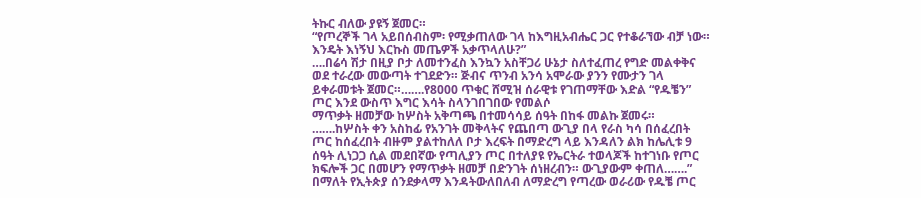ትኩር ብለው ያዩኝ ጀመር።
“የጦረኞች ገላ አይበሰብስም፡ የሚቃጠለው ገላ ከእግዚአብሔር ጋር የተቆራኘው ብቻ ነው። እንዴት እነኝህ እርኩስ መጤዎች አቃጥላለሁ?”
….በሬሳ ሽታ በዚያ ቦታ ለመተንፈስ እንኳን አስቸጋሪ ሁኔታ ስለተፈጠረ የግድ መልቀቅና ወደ ተራረው መውጣት ተገደድን። ጅብና ጥንብ አንሳ አሞራው ያንን የሙታን ገላ ይቀራመቱት ጀመር።…….የ8000 ጥቁር ሸሚዝ ሰራዊቱ የገጠማቸው እድል “የዱቼን” ጦር እንደ ውስጥ እግር እሳት ስላንገበገበው የመልሶ
ማጥቃት ዘመቻው ከሦስት አቅጣጫ በተመሳሳይ ሰዓት በከፋ መልኩ ጀመሩ። …….ከሦስት ቀን አስከፊ የአንገት መቅላትና የጨበጣ ውጊያ በላ የራስ ካሳ በሰፈረበት ጦር ከሰፈረበት ብዙም ያልተከለለ ቦታ እረፍት በማድረግ ላይ እንዳለን ልክ ከሌሊቱ 9 ሰዓት ሊነጋጋ ሲል መደበኛው የጣሊያን ጦር በተለያዩ የኤርትራ ተወላጆች ከተገነቡ የጦር ክፍሎች ጋር በመሆን የማጥቃት ዘመቻ በድንገት ሰነዘረብን። ውጊያውም ቀጠለ…….”
በማለት የኢትጵያ ሰንደቃላማ እንዳትውለበለብ ለማድረግ የጣረው ወራሪው የዱቼ ጦር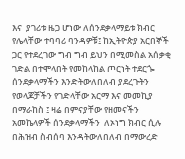እና  ያገሪቱ ዜጋ ሆነው ለሰንደቃላማይቱ ክብር የሌላቸው ተባባሪ ባንዳዎቹ፤ ከኢትዮጵያ አርበኞች ጋር የተደረገው ግብ ግብ ይህን በሚመስል አሰቃቂ ገድል በተሞላበት የመከላከል ጦርነት ተደርጐ ሰንደቃላማችን እንድትውለበለብ ያደረጉትን የወላጆቻችን የገድላቸው አርማ እና መመኪያ በማራከስ ፤ ዛሬ በምናያቸው የዘመናችን አመኬላዎች ሰንደቃላማችን  ለኦነግ ክብር ሲሉ በሕዝብ ስብሰባ እንዳትውለበለብ በማውረድ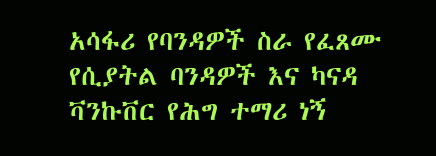አሳፋሪ የባንዳዎች ስራ የፈጸሙ  የሲያትል ባንዳዎች እና ካናዳ ቫንኩቨር የሕግ ተማሪ ነኝ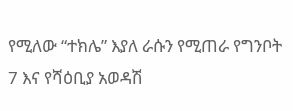የሚለው “ተክሌ” እያለ ራሱን የሚጠራ የግንቦት 7 እና የሻዕቢያ አወዳሽ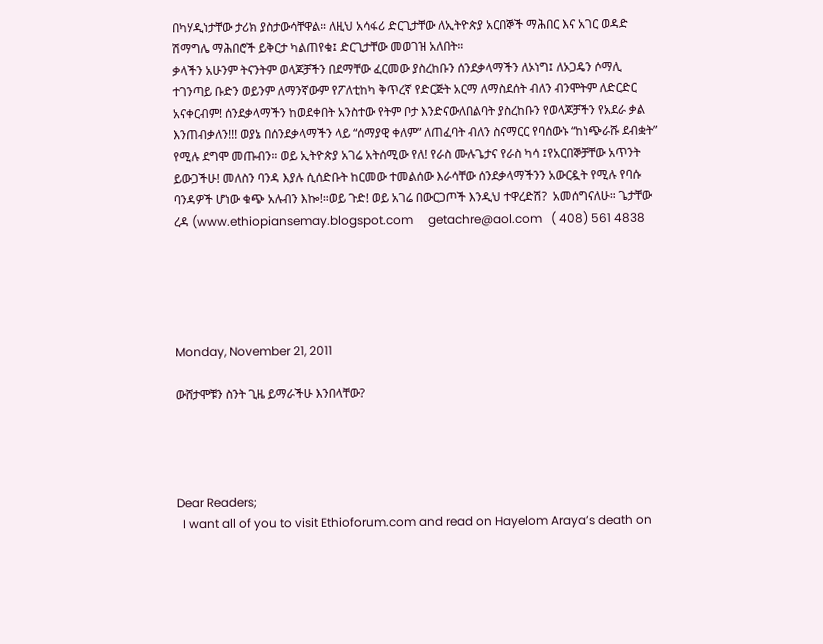በካሃዲነታቸው ታሪክ ያስታውሳቸዋል። ለዚህ አሳፋሪ ድርጊታቸው ለኢትዮጵያ አርበኞች ማሕበር እና አገር ወዳድ ሽማግሌ ማሕበሮች ይቅርታ ካልጠየቁ፤ ድርጊታቸው መወገዝ አለበት።
ቃላችን አሁንም ትናንትም ወላጆቻችን በደማቸው ፈርመው ያስረከቡን ሰንደቃላማችን ለኦነግ፤ ለኦጋዴን ሶማሊ ተገንጣይ ቡድን ወይንም ለማንኛውም የፖለቲከካ ቅጥረኛ የድርጅት አርማ ለማስደሰት ብለን ብንሞትም ለድርድር አናቀርብም! ሰንደቃላማችን ከወደቀበት አንስተው የትም ቦታ እንድናውለበልባት ያስረከቡን የወላጆቻችን የአደራ ቃል እንጠብቃለን!!! ወያኔ በሰንደቃላማችን ላይ “ሰማያዊ ቀለም” ለጠፈባት ብለን ስናማርር የባሰውኑ “ከነጭራሹ ደብቋት” የሚሉ ደግሞ መጡብን። ወይ ኢትዮጵያ አገሬ አትሰሚው የለ! የራስ ሙሉጌታና የራስ ካሳ ፤የአርበኞቻቸው አጥንት ይውጋችሁ! መለስን ባንዳ እያሉ ሲሰድቡት ከርመው ተመልሰው እራሳቸው ሰንደቃላማችንን አውርዷት የሚሉ የባሱ ባንዳዎች ሆነው ቁጭ አሉብን እኰ!።ወይ ጉድ! ወይ አገሬ በውርጋጦች እንዲህ ተዋረድሽ?  አመሰግናለሁ። ጌታቸው ረዳ (www.ethiopiansemay.blogspot.com     getachre@aol.com   ( 408) 561 4838





Monday, November 21, 2011

ውሸታሞቹን ስንት ጊዜ ይማራችሁ እንበላቸው?




Dear Readers;
  I want all of you to visit Ethioforum.com and read on Hayelom Araya’s death on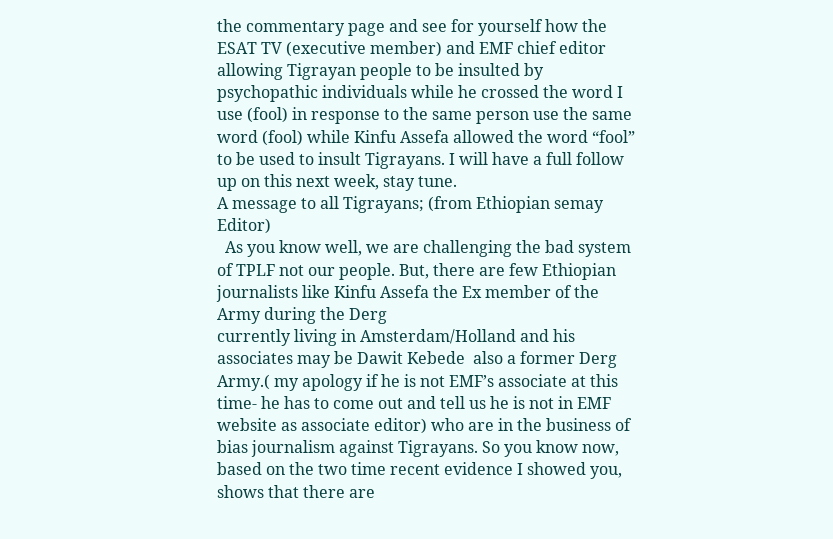the commentary page and see for yourself how the ESAT TV (executive member) and EMF chief editor allowing Tigrayan people to be insulted by psychopathic individuals while he crossed the word I use (fool) in response to the same person use the same word (fool) while Kinfu Assefa allowed the word “fool” to be used to insult Tigrayans. I will have a full follow up on this next week, stay tune.
A message to all Tigrayans; (from Ethiopian semay Editor)
  As you know well, we are challenging the bad system of TPLF not our people. But, there are few Ethiopian journalists like Kinfu Assefa the Ex member of the Army during the Derg
currently living in Amsterdam/Holland and his associates may be Dawit Kebede  also a former Derg Army.( my apology if he is not EMF’s associate at this time- he has to come out and tell us he is not in EMF website as associate editor) who are in the business of bias journalism against Tigrayans. So you know now, based on the two time recent evidence I showed you, shows that there are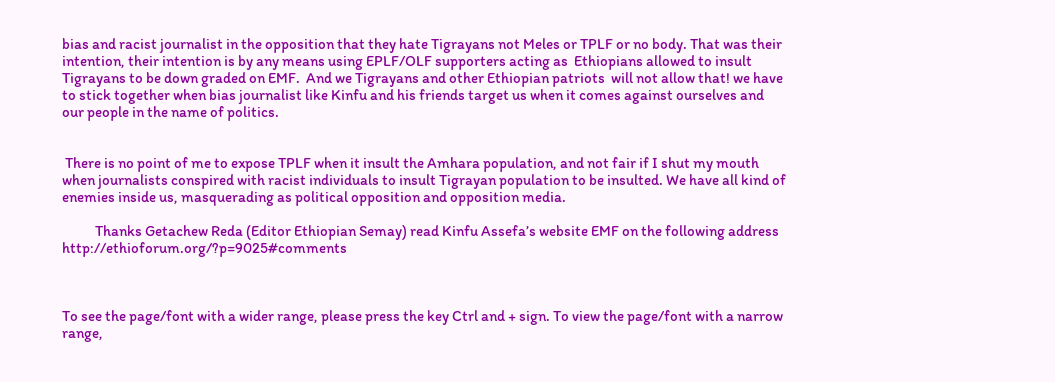bias and racist journalist in the opposition that they hate Tigrayans not Meles or TPLF or no body. That was their intention, their intention is by any means using EPLF/OLF supporters acting as  Ethiopians allowed to insult Tigrayans to be down graded on EMF.  And we Tigrayans and other Ethiopian patriots  will not allow that! we have to stick together when bias journalist like Kinfu and his friends target us when it comes against ourselves and our people in the name of politics.


 There is no point of me to expose TPLF when it insult the Amhara population, and not fair if I shut my mouth when journalists conspired with racist individuals to insult Tigrayan population to be insulted. We have all kind of enemies inside us, masquerading as political opposition and opposition media.

           Thanks Getachew Reda (Editor Ethiopian Semay) read Kinfu Assefa’s website EMF on the following address
http://ethioforum.org/?p=9025#comments



To see the page/font with a wider range, please press the key Ctrl and + sign. To view the page/font with a narrow range,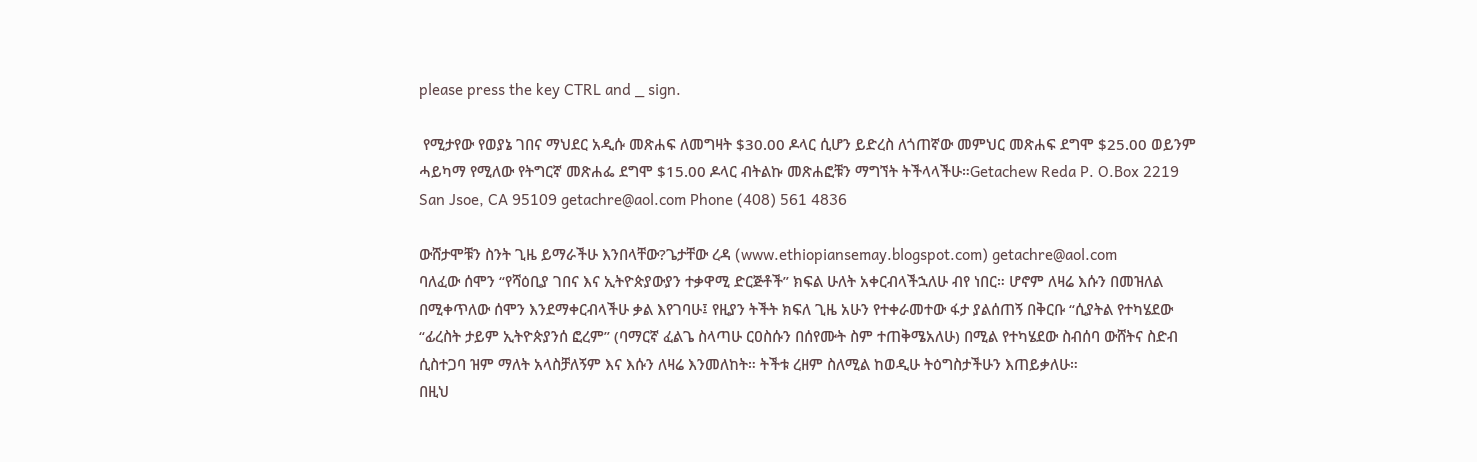please press the key CTRL and _ sign.

 የሚታየው የወያኔ ገበና ማህደር አዲሱ መጽሐፍ ለመግዛት $30.00 ዶላር ሲሆን ይድረስ ለጎጠኛው መምህር መጽሐፍ ደግሞ $25.00 ወይንም ሓይካማ የሚለው የትግርኛ መጽሐፌ ደግሞ $15.00 ዶላር ብትልኩ መጽሐፎቹን ማግኘት ትችላላችሁ።Getachew Reda P. O.Box 2219 San Jsoe, CA 95109 getachre@aol.com Phone (408) 561 4836

ውሸታሞቹን ስንት ጊዜ ይማራችሁ እንበላቸው?ጌታቸው ረዳ (www.ethiopiansemay.blogspot.com) getachre@aol.com
ባለፈው ሰሞን “የሻዕቢያ ገበና እና ኢትዮጵያውያን ተቃዋሚ ድርጅቶች” ክፍል ሁለት አቀርብላችኋለሁ ብየ ነበር። ሆኖም ለዛሬ እሱን በመዝለል በሚቀጥለው ሰሞን እንደማቀርብላችሁ ቃል እየገባሁ፤ የዚያን ትችት ክፍለ ጊዜ አሁን የተቀራመተው ፋታ ያልሰጠኝ በቅርቡ “ሲያትል የተካሄደው “ፊረስት ታይም ኢትዮጵያንሰ ፎረም” (ባማርኛ ፈልጌ ስላጣሁ ርዐስሱን በሰየሙት ስም ተጠቅሜአለሁ) በሚል የተካሄደው ስብሰባ ውሸትና ስድብ ሲስተጋባ ዝም ማለት አላስቻለኝም እና እሱን ለዛሬ እንመለከት። ትችቱ ረዘም ስለሚል ከወዲሁ ትዕግስታችሁን እጠይቃለሁ።
በዚህ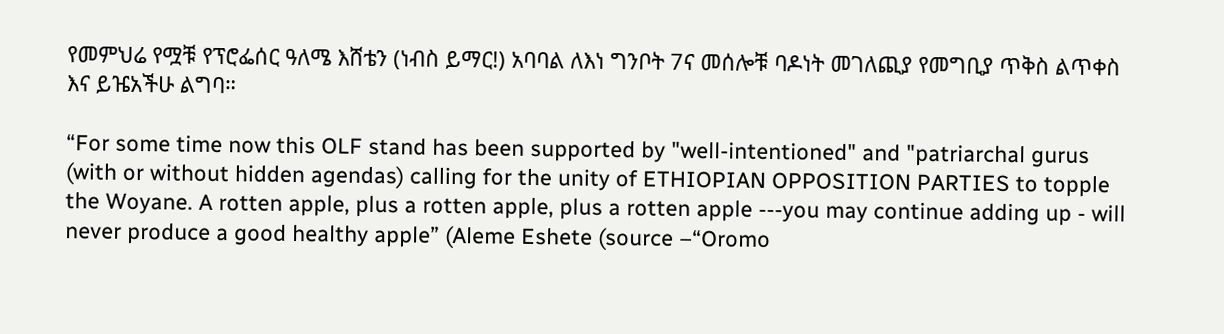የመምህሬ የሟቹ የፕሮፌሰር ዓለሜ እሸቴን (ነብስ ይማር!) አባባል ለእነ ግንቦት 7ና መሰሎቹ ባዶነት መገለጪያ የመግቢያ ጥቅስ ልጥቀስ እና ይዤአችሁ ልግባ።

“For some time now this OLF stand has been supported by "well-intentioned" and "patriarchal gurus (with or without hidden agendas) calling for the unity of ETHIOPIAN OPPOSITION PARTIES to topple the Woyane. A rotten apple, plus a rotten apple, plus a rotten apple ---you may continue adding up - will never produce a good healthy apple” (Aleme Eshete (source –“Oromo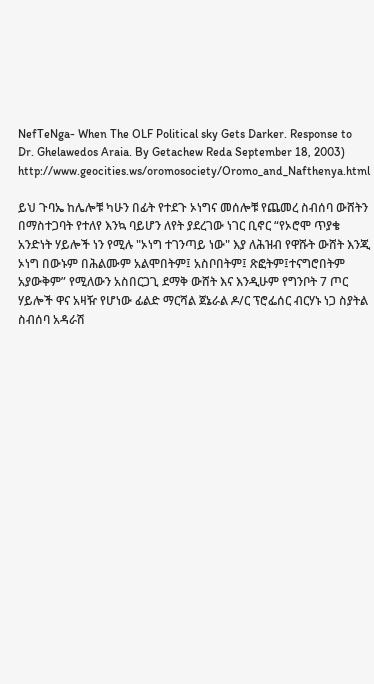NefTeNga- When The OLF Political sky Gets Darker. Response to Dr. Ghelawedos Araia. By Getachew Reda September 18, 2003) http://www.geocities.ws/oromosociety/Oromo_and_Nafthenya.html

ይህ ጉባኤ ከሌሎቹ ካሁን በፊት የተደጉ ኦነግና መሰሎቹ የጨመረ ስብሰባ ውሸትን በማስተጋባት የተለየ እንኳ ባይሆን ለየት ያደረገው ነገር ቢኖር “የኦሮሞ ጥያቄ አንድነት ሃይሎች ነን የሚሉ "ኦነግ ተገንጣይ ነው" እያ ለሕዝብ የዋሹት ውሸት እንጂ ኦነግ በውኑም በሕልሙም አልሞበትም፤ አስቦበትም፤ ጽፎትም፤ተናግሮበትም አያውቅም” የሚለውን አስበርጋጊ ደማቅ ውሸት እና እንዲሁም የግንቦት 7 ጦር ሃይሎች ዋና አዛዥ የሆነው ፊልድ ማርሻል ጀኔራል ዶ/ር ፕሮፌሰር ብርሃኑ ነጋ ስያትል ስብሰባ አዳራሽ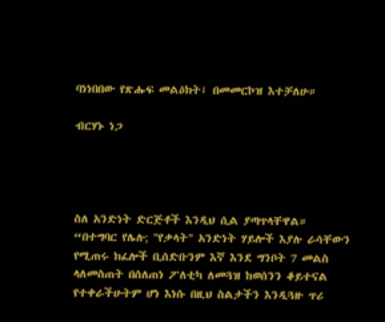ባነነበበው የጽሑፍ መልዕክት፤ በመመርኮዝ እተቻለሁ።

ብርሃኑ ነጋ




ስለ አንድነት ድርጅቶች እንዲህ ሲል ያጣጥላቸዋል።
“በተግባር የሌሉ; "የቃላት" አንድነት ሃይሎች እያሉ ራሳቸውን የሚጠሩ ክፈሎች ቢሰድቡንም እኛ እንደ ግንቦት 7 መልስ ላለመስጠት በሰለጠነ ፖለቲካ ለመጓዝ ከወሰንን ቆይተናል የተቀራችሁትም ሆነ እነሱ በዚህ ስልታችን እንዲጓዙ ጥሪ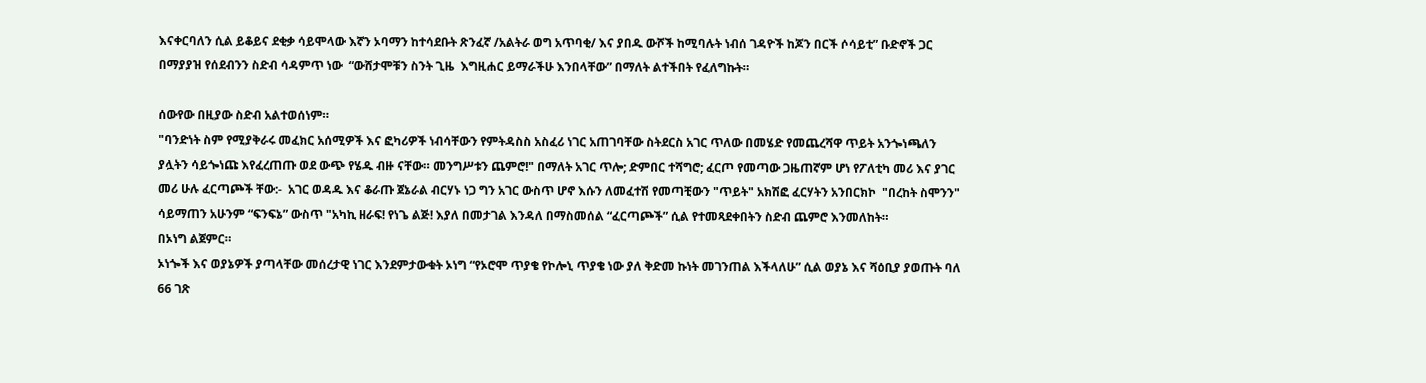እናቀርባለን ሲል ይቆይና ደቂቃ ሳይሞላው እኛን ኦባማን ከተሳደቡት ጽንፈኛ /አልትራ ወግ አጥባቂ/ እና ያበዱ ውሾች ከሚባሉት ነብሰ ገዳዮች ከጆን በርች ሶሳይቲ” ቡድኖች ጋር በማያያዝ የሰደብንን ስድብ ሳዳምጥ ነው  “ውሸታሞቹን ስንት ጊዜ  እግዚሐር ይማራችሁ እንበላቸው” በማለት ልተችበት የፈለግኩት።

ሰውየው በዚያው ስድብ አልተወሰነም።
"ባንድነት ስም የሚያቅራሩ መፈክር አሰሚዎች እና ፎካሪዎች ነብሳቸውን የምትዳስስ አስፈሪ ነገር አጠገባቸው ስትደርስ አገር ጥለው በመሄድ የመጨረሻዋ ጥይት አንጐነጫለን ያሏትን ሳይጐነጩ እየፈረጠጡ ወደ ውጭ የሄዱ ብዙ ናቸው። መንግሥቱን ጨምሮ!" በማለት አገር ጥሎ; ድምበር ተሻግሮ; ፈርጦ የመጣው ጋዜጠኛም ሆነ የፖለቲካ መሪ እና ያገር መሪ ሁሉ ፈርጣጮች ቸው:-  አገር ወዳዱ እና ቆራጡ ጀኔራል ብርሃኑ ነጋ ግን አገር ውስጥ ሆኖ እሱን ለመፈተሽ የመጣቺውን "ጥይት" አክሽፎ ፈርሃትን አንበርክኮ  "በረከት ስሞንን" ሳይማጠን አሁንም “ፍንፍኔ” ውስጥ "አካኪ ዘራፍ! የነጌ ልጅ! እያለ በመታገል እንዳለ በማስመሰል “ፈርጣጮች” ሲል የተመጻደቀበትን ስድብ ጨምሮ እንመለከት።
በኦነግ ልጀምር።
ኦነጐች እና ወያኔዎች ያጣላቸው መሰረታዊ ነገር እንደምታውቁት ኦነግ “የኦሮሞ ጥያቄ የኮሎኒ ጥያቄ ነው ያለ ቅድመ ኩነት መገንጠል እችላለሁ” ሲል ወያኔ እና ሻዕቢያ ያወጡት ባለ 66 ገጽ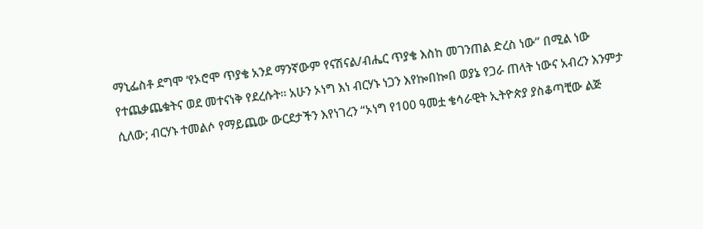ማኒፌስቶ ደግሞ ‘የኦሮሞ ጥያቄ አንደ ማንኛውም የናሽናል/ብሔር ጥያቄ እስከ መገንጠል ድረስ ነው” በሚል ነው የተጨቃጨቁትና ወደ መተናነቅ የደረሱት። አሁን ኦነግ እነ ብርሃኑ ነጋን እየኰበኰበ ወያኔ የጋራ ጠላት ነውና አብረን እንምታ ሲለው; ብርሃኑ ተመልሶ የማይጨው ውርደታችን እየነገረን “ኦነግ የ100 ዓመቷ ቄሳራዊት ኢትዮጵያ ያስቆጣቺው ልጅ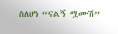ስለሆነ “ናልኝ ሟሙሽ”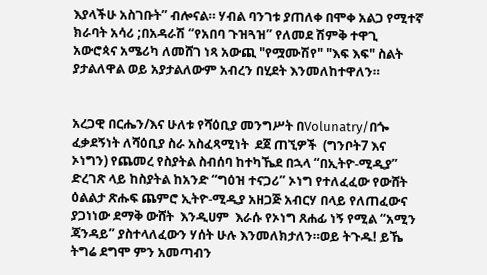እያላችሁ አስገቡት” ብሎናል። ሃብል ባንገቱ ያጠለቀ በሞቀ አልጋ የሚተኛ ክራባት አሳሪ ;በአዳራሽ “የአበባ ጉዝጓዝ” የለመደ ሽምቅ ተዋጊ አውሮጳና አሜሪካ ለመሸገ ነጻ አውጪ "የሟሙሽየ" "እፍ እፍ" ስልት ያታልለዋል ወይ አያታልለውም አብረን በሂደት እንመለከተዋለን።


አረጋዊ በርሔን/እና ሁለቱ የሻዕቢያ መንግሥት በVolunatry/በጐ ፈቃደኝነት ለሻዕቢያ ስራ አስፈጻሚነት  ደጀ ጠኚዎች  (ግንቦት7 እና ኦነግን) የጨመረ የስያትል ስብሰባ ከተካኼደ በኋላ “በኢትዮ-ሚዲያ” ድረገጽ ላይ ከስያትል ከአንድ “ግዕዝ ተናጋሪ” ኦነግ የተለፈፈው የውሸት ዕልልታ ጽሑፍ ጨምሮ ኢትዮ-ሚዲያ አዘጋጅ አብርሃ በላይ የለጠፈውና ያጋነነው ደማቅ ውሸት  እንዲሀም  እራሱ የኦነግ ጸሐፊ ነኝ የሚል “አሚን ጃንዳይ” ያስተላለፈውን ሃሰት ሁሉ እንመለክታለን።ወይ ትጉዱ! ይኼ ትግሬ ደግሞ ምን አመጣብን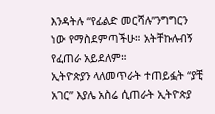እንዳትሉ “የፊልድ መርሻሉ”ንግግርን ነው የማስደምጣችሁ። አትቸኩሉብኝ የፈጠራ አይደለም።
ኢትዮጵያን ላለመጥራት ተጠይፏት “ያቺ አገር” እያሌ አስሬ ሲጠራት ኢትዮጵያ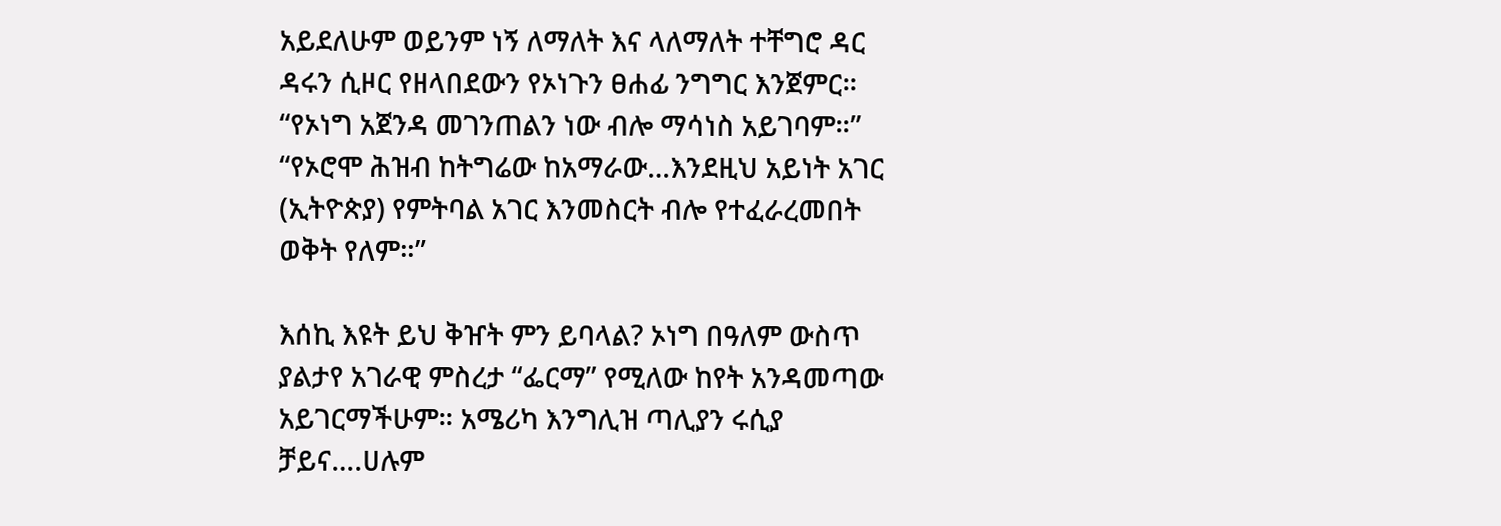አይደለሁም ወይንም ነኝ ለማለት እና ላለማለት ተቸግሮ ዳር ዳሩን ሲዞር የዘላበደውን የኦነጉን ፀሐፊ ንግግር እንጀምር። “የኦነግ አጀንዳ መገንጠልን ነው ብሎ ማሳነስ አይገባም።” “የኦሮሞ ሕዝብ ከትግሬው ከአማራው…እንደዚህ አይነት አገር (ኢትዮጵያ) የምትባል አገር እንመስርት ብሎ የተፈራረመበት ወቅት የለም።”

እሰኪ እዩት ይህ ቅዠት ምን ይባላል? ኦነግ በዓለም ውስጥ ያልታየ አገራዊ ምስረታ “ፌርማ” የሚለው ከየት አንዳመጣው አይገርማችሁም። አሜሪካ እንግሊዝ ጣሊያን ሩሲያ ቻይና….ሀሉም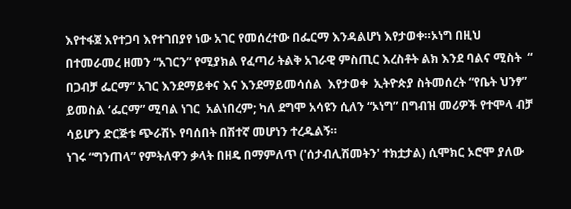እየተፋጀ እየተጋባ እየተገበያየ ነው አገር የመሰረተው በፌርማ እንዳልሆነ እየታወቀ።ኦነግ በዚህ በተመራመረ ዘመን “አገርን” የሚያክል የፈጣሪ ትልቅ አገራዊ ምስጢር እረስቶት ልክ እንደ ባልና ሚስት  “ በጋብቻ ፌርማ” አገር እንደማይቀና እና እንደማይመሳሰል  እየታወቀ  ኢትዮጵያ ስትመሰረት “የቤት ህንፃ” ይመስል ‘ፌርማ” ሚባል ነገር  አልነበረም; ካለ ደግሞ አሳዩን ሲለን “ኦነግ” በግብዝ መሪዎች የተሞላ ብቻ ሳይሆን ድርጅቱ ጭራሽኑ የባሰበት በሽተኛ መሆነን ተረዱልኝ።
ነገሩ “ግንጠላ” የምትለዋን ቃላት በዘዴ በማምለጥ ('ሰታብሊሽመትን' ተክቷታል) ሲሞክር ኦሮሞ ያለው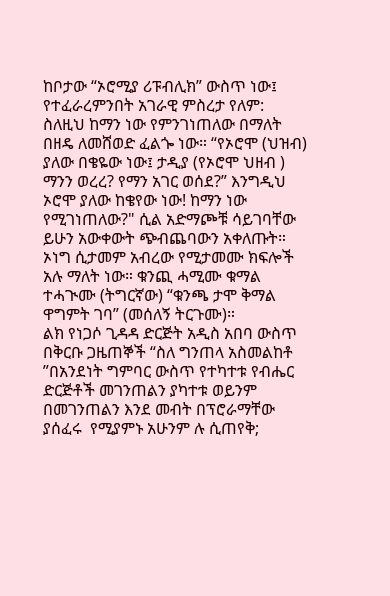ከቦታው “ኦሮሚያ ሪፑብሊክ” ውስጥ ነው፤ የተፈራረምንበት አገራዊ ምስረታ የለም: ስለዚህ ከማን ነው የምንገነጠለው በማለት በዘዴ ለመሸወድ ፈልጐ ነው። “የኦሮሞ (ህዝብ) ያለው በቄዬው ነው፤ ታዲያ (የኦሮሞ ህዘብ ) ማንን ወረረ? የማን አገር ወሰደ?” እንግዲህ ኦሮሞ ያለው ከቄየው ነው! ከማን ነው የሚገነጠለው?" ሲል አድማጮቹ ሳይገባቸው ይሁን አውቀውት ጭብጨባውን አቀለጡት።  ኦነግ ሲታመም አብረው የሚታመሙ ክፍሎች አሉ ማለት ነው። ቁንጪ ሓሚሙ ቁማል ተሓጒሙ (ትግርኛው) “ቁንጫ ታሞ ቅማል ዋግምት ገባ” (መሰለኝ ትርጉሙ)።
ልክ የነጋሶ ጊዳዳ ድርጅት አዲስ አበባ ውስጥ በቅርቡ ጋዜጠኞች “ስለ ግንጠላ አስመልከቶ ”በአንደነት ግምባር ውስጥ የተካተቱ የብሔር ድርጅቶች መገንጠልን ያካተቱ ወይንም በመገንጠልን እንደ መብት በፕሮራማቸው ያሰፈሩ  የሚያምኑ አሁንም ሉ ሲጠየቅ;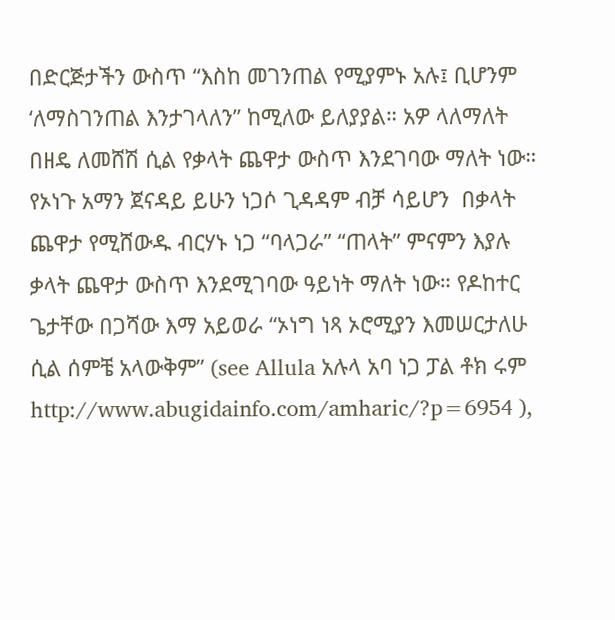በድርጅታችን ውስጥ “እስከ መገንጠል የሚያምኑ አሉ፤ ቢሆንም ‘ለማስገንጠል እንታገላለን” ከሚለው ይለያያል። አዎ ላለማለት በዘዴ ለመሸሽ ሲል የቃላት ጨዋታ ውስጥ እንደገባው ማለት ነው። የኦነጉ አማን ጀናዳይ ይሁን ነጋሶ ጊዳዳም ብቻ ሳይሆን  በቃላት ጨዋታ የሚሸውዱ ብርሃኑ ነጋ “ባላጋራ” “ጠላት” ምናምን እያሉ ቃላት ጨዋታ ውስጥ እንደሚገባው ዓይነት ማለት ነው። የዶከተር ጌታቸው በጋሻው እማ አይወራ “ኦነግ ነጻ ኦሮሚያን እመሠርታለሁ ሲል ሰምቼ አላውቅም” (see Allula አሉላ አባ ነጋ ፓል ቶክ ሩም http://www.abugidainfo.com/amharic/?p=6954 ),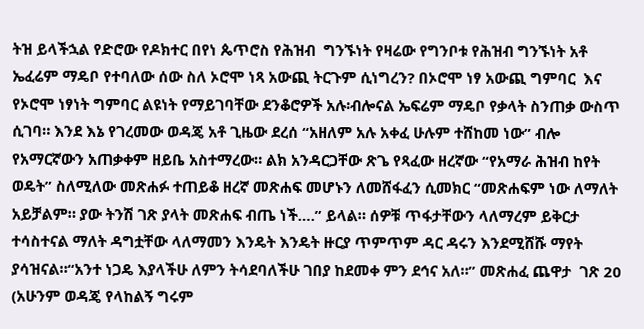ትዝ ይላችኋል የድሮው የዶክተር በየነ ጴጥሮስ የሕዝብ  ግንኙነት የዛሬው የግንቦቱ የሕዝብ ግንኙነት አቶ ኤፈሬም ማዴቦ የተባለው ሰው ስለ ኦሮሞ ነጻ አውጪ ትርጉም ሲነግረን? በኦሮሞ ነፃ አውጪ ግምባር  እና  የኦሮሞ ነፃነት ግምባር ልዩነት የማይገባቸው ደንቆሮዎች አሉ፡ብሎናል ኤፍሬም ማዴቦ የቃላት ስንጠቃ ውስጥ ሲገባ። እንደ እኔ የገረመው ወዳጄ አቶ ጊዜው ደረሰ “አዘለም አሉ አቀፈ ሁሉም ተሸከመ ነው” ብሎ የአማርኛውን አጠቃቀም ዘይቤ አስተማረው። ልክ አንዳርጋቸው ጽጌ የጻፈው ዘረኛው “የአማራ ሕዝብ ከየት ወዴት” ስለሚለው መጽሐፉ ተጠይቆ ዘረኛ መጽሐፍ መሆኑን ለመሸፋፈን ሲመክር “መጽሐፍም ነው ለማለት አይቻልም። ያው ትንሽ ገጽ ያላት መጽሐፍ ብጤ ነች….” ይላል። ሰዎቹ ጥፋታቸውን ላለማረም ይቅርታ ተሳስተናል ማለት ዳግቷቸው ላለማመን እንዴት እንዴት ዙርያ ጥምጥም ዳር ዳሩን እንደሚሸሹ ማየት ያሳዝናል።“አንተ ነጋዴ እያላችሁ ለምን ትሳደባለችሁ ገበያ ከደመቀ ምን ደኅና አለ።” መጽሐፈ ጨዋታ  ገጽ 20 (አሁንም ወዳጄ የላከልኝ ግሩም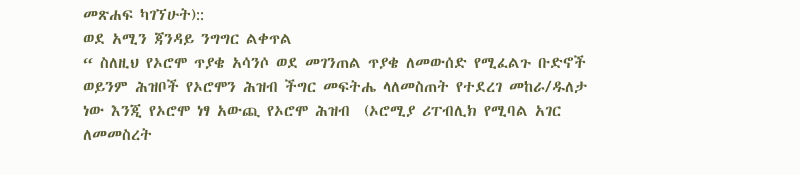መጽሐፍ ካገኘሁት)::
ወደ አሚን ጃንዳይ ንግግር ልቀጥል
“ ስለዚህ የኦሮሞ ጥያቄ አሳንሶ ወደ መገንጠል ጥያቄ ለመውሰድ የሚፈልጉ ቡድኖች ወይንም ሕዝቦች የኦሮሞን ሕዝብ ችግር መፍትሔ ላለመስጠት የተደረገ መከራ/ዱለታ ነው እንጂ የኦሮሞ ነፃ አውጪ የኦሮሞ ሕዝብ  (ኦሮሚያ ሪፐብሊክ የሚባል አገር ለመመስረት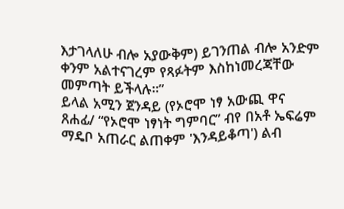እታገላለሁ ብሎ አያውቅም) ይገንጠል ብሎ አንድም ቀንም አልተናገረም የጻፉትም እስከነመረጃቸው መምጣት ይችላሉ።”
ይላል አሚን ጀንዳይ (የኦሮሞ ነፃ አውጪ ዋና ጸሐፊ/ “የኦሮሞ ነፃነት ግምባር” ብየ በአቶ ኤፍሬም ማዴቦ አጠራር ልጠቀም 'እንዳይቆጣ') ልብ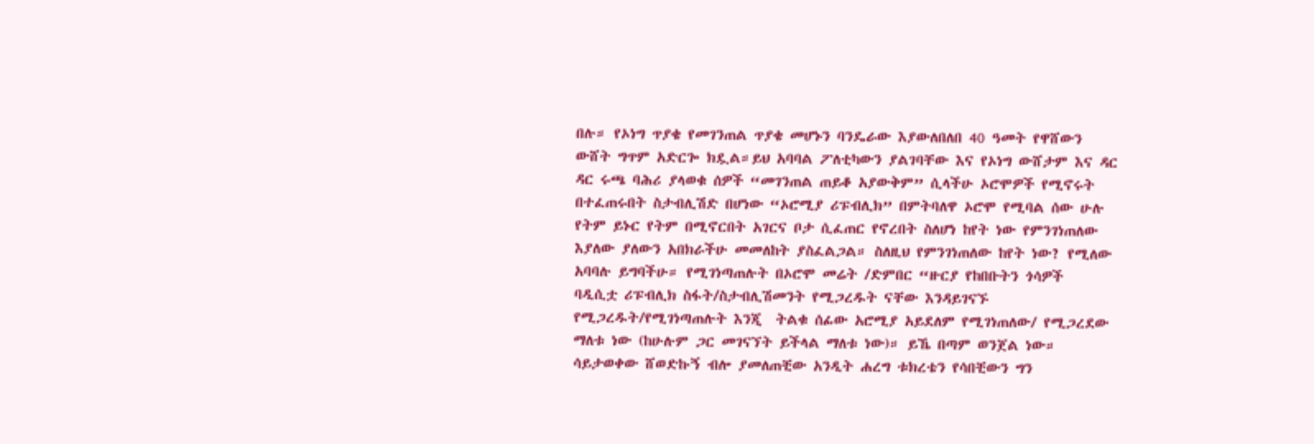በሉ። የኦነግ ጥያቄ የመገንጠል ጥያቄ መሆኑን ባንዴራው እያውለበለበ 40 ዓመት የዋሸውን ውሸት ግጥም አድርጐ ክዷል።ይህ አባባል ፖለቲካውን ያልገባቸው እና የኦነግ ውሸታም እና ዳር ዳር ሩጫ ባሕሪ ያላወቁ ሰዎች “መገንጠል ጠይቆ አያውቅም” ሲላችሁ ኦሮሞዎች የሚኖሩት በተፈጠሩበት ስታብሊሽድ በሆነው “ኦሮሚያ ሪፑብሊክ” በምትባለዋ ኦሮሞ የሚባል ሰው ሁሉ የትም ይኑር የትም በሚኖርበት አገርና ቦታ ሲፈጠር የኖረበት ስለሆነ ከየት ነው የምንገነጠለው እያለው ያለውን አበክራችሁ መመለከት ያስፈልጋል። ስለዚህ የምንገነጠለው ከየት ነው? የሚለው አባባሉ ይግባችሁ። የሚገነጣጠሉት በኦሮሞ መሬት /ድምበር “ዙርያ የከበቡትን ጎሳዎች  ባዲሲቷ ሪፑብሊክ ስፋት/ስታብሊሽመንት የሚጋረዱት ናቸው እንዳይገናኙ የሚጋረዱት/የሚገነጣጠሉት እንጂ  ትልቁ ሰፊው አሮሚያ አይደለም የሚገነጠለው/ የሚጋረደው ማለቱ ነው (ከሁሉም ጋር መገናኘት ይችላል ማለቱ ነው)። ይኼ በጣም ወንጀል ነው።
ሳይታወቀው ሸወድኩኝ ብሎ ያመለጠቺው አንዲት ሐረግ ቱክረቴን የሳበቺውን ግን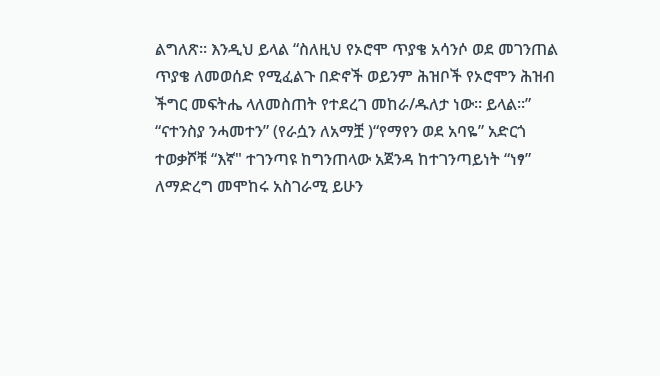ልግለጽ። እንዲህ ይላል “ስለዚህ የኦሮሞ ጥያቄ አሳንሶ ወደ መገንጠል ጥያቄ ለመወሰድ የሚፈልጉ በድኖች ወይንም ሕዝቦች የኦሮሞን ሕዝብ ችግር መፍትሔ ላለመስጠት የተደረገ መከራ/ዱለታ ነው። ይላል።”
“ናተንስያ ንሓመተን” (የራሷን ለአማቿ )“የማየን ወደ አባዬ” አድርጎ ተወቃሾቹ “እኛ" ተገንጣዩ ከግንጠላው አጀንዳ ከተገንጣይነት “ነፃ” ለማድረግ መሞከሩ አስገራሚ ይሁን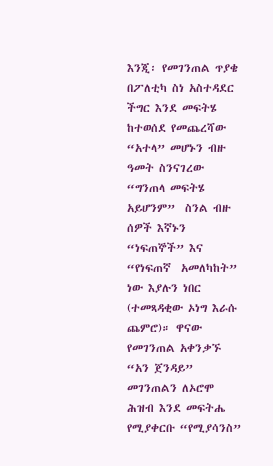እንጂ፡ የመገንጠል ጥያቄ በፖለቲካ ስነ አስተዳደር ችግር እንደ መፍትሄ ከተወሰደ የመጨረሻው “አተላ” መሆኑን ብዙ ዓመት ስንናገረው “ግንጠላ መፍትሄ አይሆንም”  ስንል ብዙ ሰዎች እኛኑን “ነፍጠኞች” እና “የነፍጠኛ  አመለካከት” ነው እያሉን ነበር (ተመጻዳቂው ኦነግ እራሱ ጨምሮ)። ዋናው የመገንጠል አቀንቃኙ  “አን ጀንዳይ”
መገንጠልን ለኦሮሞ ሕዝብ እንደ መፍትሔ የሚያቀርቡ “የሚያሳንስ”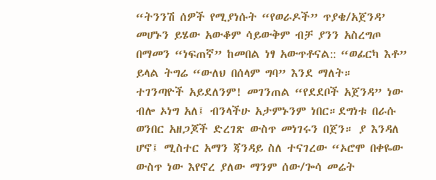“ትንንሽ ሰዎች የሚያነሱት “የወራዶች” ጥያቄ/አጀንዳ’ መሆኑን ይሄው አውቆም ሳይውቅም ብቻ ያንን አስረግጦ በማመን “ነፍጠኛ” ከመበል ነፃ አውጥቶናል:: “ወፊርካ እቶ” ይላል ትግሬ “ውለህ በሰላም ግባ” እንደ ማለት።
ተገንጣዮች አይደለንም! መገንጠል “የደደቦች አጀንዳ” ነው ብሎ ኦነግ አለ፤ ብንላችሁ አታምኑንም ነበር።ደግነቱ በራሱ ወንበር አዘጋጆች ድረገጽ ውስጥ መነገሩን በጀን። ያ እንዳለ ሆኖ፤ ሚስተር አማን ጃንዳይ ስለ ተናገረው “ኦሮሞ በቀዬው ውስጥ ነው እየኖረ ያለው ማንም ሰው/ጐሳ መሬት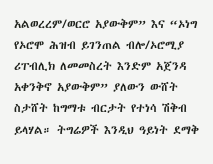አልወረረም/ወርሮ አያውቅም” እና “ኦነግ የኦሮሞ ሕዝብ ይገንጠል ብሎ/ኦሮሚያ ሪፐብሊክ ለመመስረት እንድም አጀንዳ አቀንቅኖ አያውቅም” ያለውን ውሸት ስታሸት ከግማቱ ብርታት የተነሳ ሽቅብ ይላሃል። ትግሬዎች እንዲህ ዓይነት ደማቅ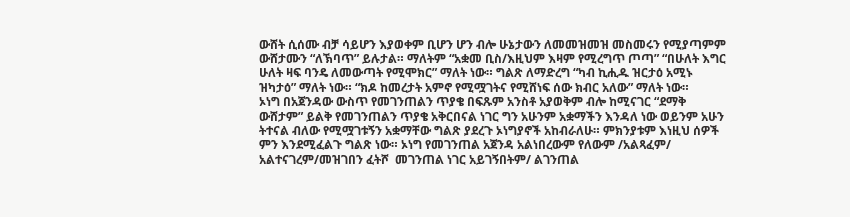ውሸት ሲሰሙ ብቻ ሳይሆን እያወቀም ቢሆን ሆን ብሎ ሁኔታውን ለመመዝመዝ መስመሩን የሚያጣምም ውሸታሙን “ለኽባጥ” ይሉታል። ማለትም “አቋመ ቢስ/እዚህም እዛም የሚረግጥ ጦጣ” “በሁለት እግር ሁለት ዛፍ ባንዴ ለመውጣት የሚሞክር” ማለት ነው። ግልጽ ለማድረግ “ካብ ኪሒዱ ዝርታዕ አሚኑ ዝካታዕ” ማለት ነው። “ክዶ ከመረታት አምኖ የሚሟገትና የሚሸነፍ ሰው ክብር አለው” ማለት ነው።
ኦነግ በአጀንዳው ውስጥ የመገንጠልን ጥያቄ በፍጹም አንስቶ አያወቅም ብሎ ከሚናገር “ደማቅ ውሸታም” ይልቅ የመገንጠልን ጥያቄ አቅርበናል ነገር ግን አሁንም አቋማችን እንዳለ ነው ወይንም አሁን ትተናል ብለው የሚሟገቱኝን አቋማቸው ግልጽ ያደረጉ ኦነግያኖች አከብራለሁ። ምክንያቱም እነዚህ ሰዎች ምን እንደሚፈልጉ ግልጽ ነው። ኦነግ የመገንጠል አጀንዳ አልነበረውም የለውም /አልጻፈም/  አልተናገረም/መዝገበን ፈትሾ  መገንጠል ነገር አይገኝበትም/ ልገንጠል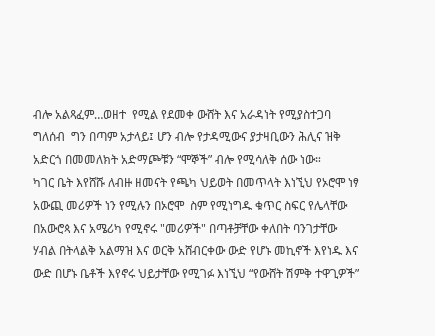ብሎ አልጻፈም…ወዘተ  የሚል የደመቀ ውሸት እና አራዳነት የሚያስተጋባ ግለሰብ  ግን በጣም አታላይ፤ ሆን ብሎ የታዳሚውና ያታዛቢውን ሕሊና ዝቅ አድርጎ በመመለክት አድማጮቹን “ሞኞች” ብሎ የሚሳለቅ ሰው ነው።
ካገር ቤት እየሸሹ ለብዙ ዘመናት የጫካ ህይወት በመጥላት እነኚህ የኦሮሞ ነፃ አውጪ መሪዎች ነን የሚሉን በኦሮሞ  ስም የሚነግዱ ቁጥር ስፍር የሌላቸው በአውሮጳ እና አሜሪካ የሚኖሩ "መሪዎች" በጣቶቻቸው ቀለበት ባንገታቸው ሃብል በትላልቅ አልማዝ እና ወርቅ አሸብርቀው ውድ የሆኑ መኪኖች እየነዱ እና ውድ በሆኑ ቤቶች እየኖሩ ህይታቸው የሚገፉ እነኚህ “የውሸት ሽምቅ ተዋጊዎች”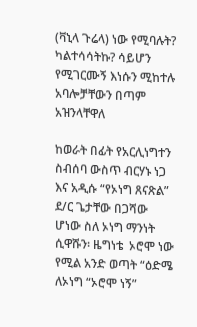(ቫኒላ ጉሬላ) ነው የሚባሉት? ካልተሳሳትኩ? ሳይሆን የሚገርሙኝ እነሱን ሚከተሉ አባሎቻቸውን በጣም አዝንላቸዋለ

ከወራት በፊት የአርሊነግተን ስብሰባ ውስጥ ብርሃኑ ነጋ እና አዲሱ “የኦነግ ጸናጽል” ደ/ር ጌታቸው በጋሻው ሆነው ስለ ኦነግ ማንነት ሲዋሹን፡ ዜግነቴ  ኦሮሞ ነው የሚል አንድ ወጣት “ዕድሜ ለኦነግ “ኦሮሞ ነኝ”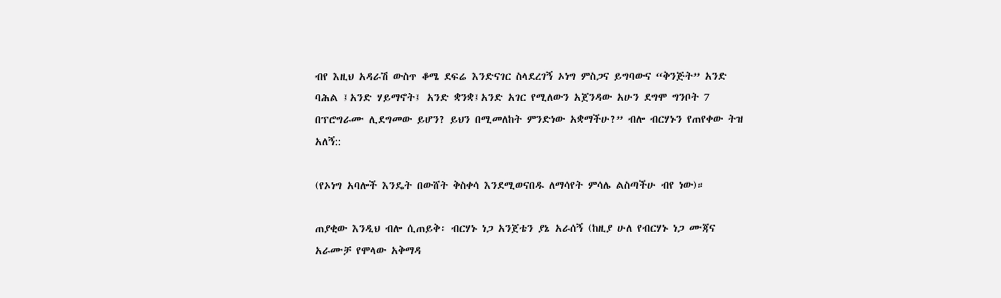ብየ እዚህ አዳራሽ ውስጥ ቆሜ ደፍሬ እንድናገር ስላደረገኝ ኦነግ ምስጋና ይግባውና “ቅንጅት” አንድ ባሕል ፤አንድ ሃይማኖት፤ አንድ ቋንቋ፤አንድ አገር የሚለውን አጀንዳው አሁን ደግሞ ግንቦት 7 በፕሮግራሙ ሊደግመው ይሆን? ይህን በሚመለከት ምንድነው አቋማችሁ?” ብሎ ብርሃኑን የጠየቀው ትዝ አለኝ::

(የኦነግ አባሎች እንዴት በውሸት ቅስቀሳ እንደሚወናበዱ ለማሳየት ምሳሌ ልስጣችሁ ብየ ነው)።

ጠያቂው እንዲህ ብሎ ሲጠይቅ፡ ብርሃኑ ነጋ አንጀቴን ያኔ አራሰኝ (ከዚያ ሁለ የብርሃኑ ነጋ ሙጃና አራሙቻ የሞላው አቅማዳ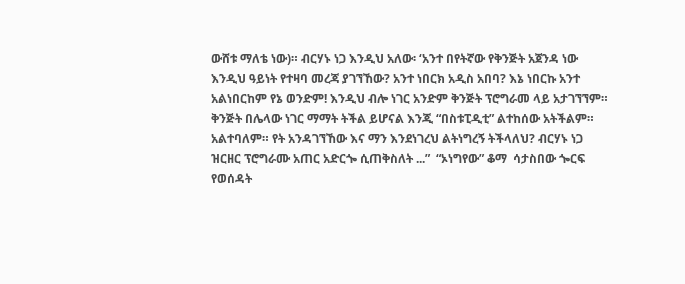ውሸቱ ማለቴ ነው)። ብርሃኑ ነጋ እንዲህ አለው፡ ‘አንተ በየትኛው የቅንጅት አጀንዳ ነው እንዲህ ዓይነት የተዛባ መረጃ ያገኘኸው? አንተ ነበርክ አዲስ አበባ? እኔ ነበርኩ አንተ አልነበርከም የኔ ወንድም! እንዲህ ብሎ ነገር አንድም ቅንጅት ፕሮግራመ ላይ አታገኘኘም። ቅንጅት በሌላው ነገር ማማት ትችል ይሆናል እንጂ “በስቱፒዲቲ” ልተከሰው አትችልም። አልተባለም። የት አንዳገኘኸው እና ማን እንደነገረህ ልትነግረኝ ትችላለህ? ብርሃኑ ነጋ ዝርዘር ፕሮግራሙ አጠር አድርጐ ሲጠቅስለት ...”  “ኦነግየው” ቆማ  ሳታስበው ጐርፍ የወሰዳት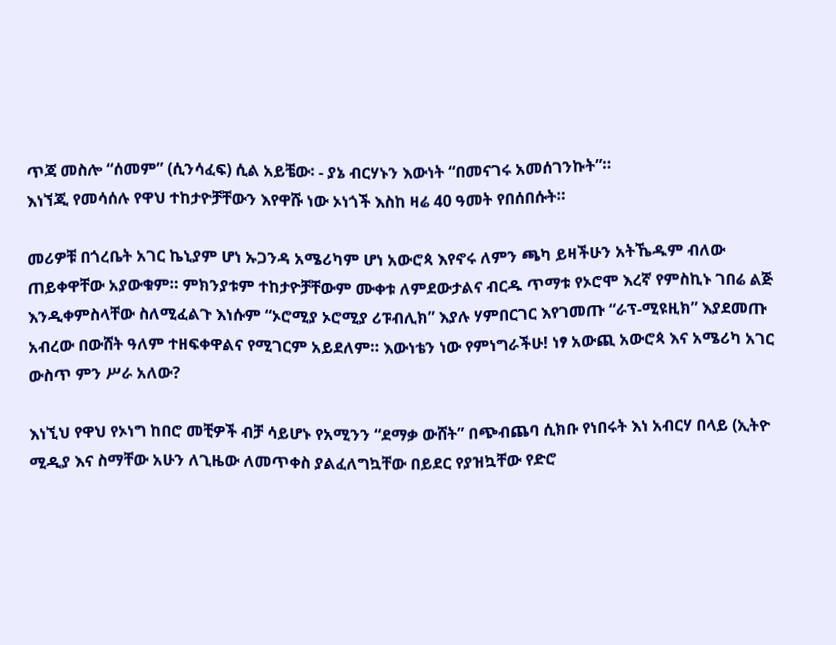ጥጃ መስሎ “ሰመም” (ሲንሳፈፍ) ሲል አይቼው፡ - ያኔ ብርሃኑን እውነት “በመናገሩ አመሰገንኩት”።
እነኘጂ የመሳሰሉ የዋህ ተከታዮቻቸውን እየዋሹ ነው ኦነጎች እስከ ዛሬ 40 ዓመት የበሰበሱት።

መሪዎቹ በጎረቤት አገር ኬኒያም ሆነ ኡጋንዳ አሜሪካም ሆነ አውሮጳ እየኖሩ ለምን ጫካ ይዛችሁን አትኼዱም ብለው ጠይቀዋቸው አያውቁም። ምክንያቱም ተከታዮቻቸውም ሙቀቱ ለምደውታልና ብርዱ ጥማቱ የኦሮሞ እረኛ የምስኪኑ ገበሬ ልጅ እንዲቀምስላቸው ስለሚፈልጉ እነሱም “ኦሮሚያ ኦሮሚያ ሪፑብሊክ” እያሉ ሃምበርገር እየገመጡ “ራፕ-ሚዩዚክ” እያደመጡ አብረው በውሸት ዓለም ተዘፍቀዋልና የሚገርም አይደለም። እውነቴን ነው የምነግራችሁ! ነፃ አውጪ አውሮጳ እና አሜሪካ አገር ውስጥ ምን ሥራ አለው?

እነኚህ የዋህ የኦነግ ከበሮ መቺዎች ብቻ ሳይሆኑ የአሚንን “ደማቃ ውሸት” በጭብጨባ ሲክቡ የነበሩት እነ አብርሃ በላይ (ኢትዮ ሚዲያ እና ስማቸው አሁን ለጊዜው ለመጥቀስ ያልፈለግኳቸው በይደር የያዝኳቸው የድሮ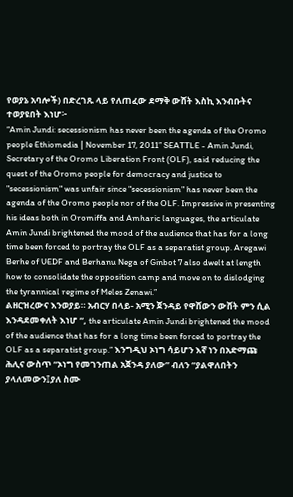የወያኔ አባሎች) በድረገጹ ላይ የለጠፈው ደማቅ ውሸት እስኪ እንብቡትና ተወያዩበት እነሆ፦
“Amin Jundi: secessionism has never been the agenda of the Oromo people Ethiomedia | November 17, 2011” SEATTLE - Amin Jundi, Secretary of the Oromo Liberation Front (OLF), said reducing the quest of the Oromo people for democracy and justice to "secessionism" was unfair since "secessionism" has never been the agenda of the Oromo people nor of the OLF. Impressive in presenting his ideas both in Oromiffa and Amharic languages, the articulate Amin Jundi brightened the mood of the audience that has for a long time been forced to portray the OLF as a separatist group. Aregawi Berhe of UEDF and Berhanu Nega of Ginbot 7 also dwelt at length how to consolidate the opposition camp and move on to dislodging the tyrannical regime of Meles Zenawi.”
ልዘርዝረውና እንወያይ። አብርሃ በላይ- አሚን ጀንዳይ የዋሸውን ውሸት ምን ሲል እንዳደመቀለት እነሆ “, the articulate Amin Jundi brightened the mood of the audience that has for a long time been forced to portray the OLF as a separatist group.” እንግዲህ ኦነግ ሳይሆን እኛ ነን በአድማጩ ሕሊና ውስጥ “ኦነግ የመገንጠል አጀንዳ ያለው” ብለን “ያልዋለበትን ያላለመውን፤ያለ ስሙ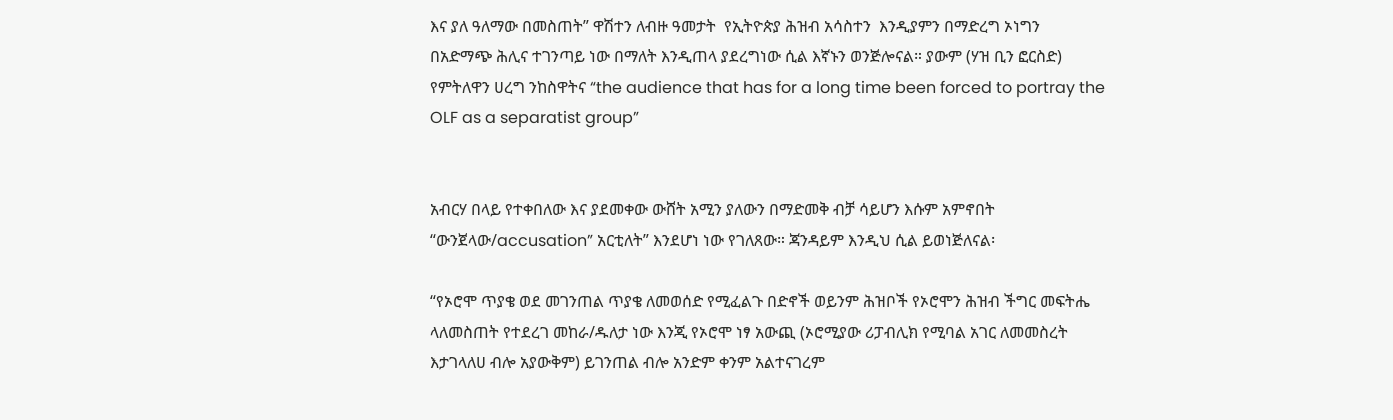እና ያለ ዓለማው በመስጠት” ዋሽተን ለብዙ ዓመታት  የኢትዮጵያ ሕዝብ አሳስተን  እንዲያምን በማድረግ ኦነግን  በአድማጭ ሕሊና ተገንጣይ ነው በማለት እንዲጠላ ያደረግነው ሲል እኛኑን ወንጅሎናል። ያውም (ሃዝ ቢን ፎርስድ) የምትለዋን ሀረግ ንከስዋትና “the audience that has for a long time been forced to portray the OLF as a separatist group”


አብርሃ በላይ የተቀበለው እና ያደመቀው ውሸት አሚን ያለውን በማድመቅ ብቻ ሳይሆን እሱም አምኖበት “ውንጀላው/accusation” አርቲለት” እንደሆነ ነው የገለጸው። ጃንዳይም እንዲህ ሲል ይወነጅለናል፡

“የኦሮሞ ጥያቄ ወደ መገንጠል ጥያቄ ለመወሰድ የሚፈልጉ በድኖች ወይንም ሕዝቦች የኦሮሞን ሕዝብ ችግር መፍትሔ ላለመስጠት የተደረገ መከራ/ዱለታ ነው እንጂ የኦሮሞ ነፃ አውጪ (ኦሮሚያው ሪፓብሊክ የሚባል አገር ለመመስረት እታገላለሀ ብሎ አያውቅም) ይገንጠል ብሎ አንድም ቀንም አልተናገረም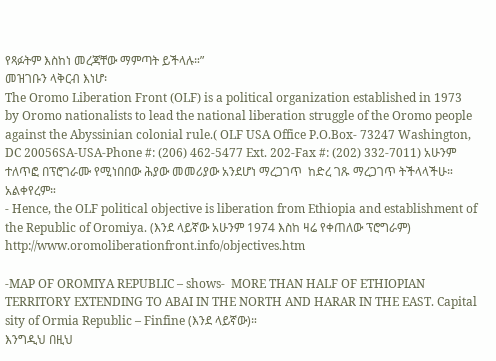የጻፉትም እስከነ መረጃቸው ማምጣት ይችላሉ።”
መዝገቡን ላቅርብ እነሆ፡
The Oromo Liberation Front (OLF) is a political organization established in 1973 by Oromo nationalists to lead the national liberation struggle of the Oromo people against the Abyssinian colonial rule.( OLF USA Office P.O.Box- 73247 Washington, DC 20056SA-USA-Phone #: (206) 462-5477 Ext. 202-Fax #: (202) 332-7011) አሁንም ተለጥፎ በፕሮገራሙ የሚነበበው ሕያው መመሪያው አንደሆነ ማረጋገጥ  ከድረ ገጹ ማረጋገጥ ትችላላችሁ።
አልቀየረም።
- Hence, the OLF political objective is liberation from Ethiopia and establishment of the Republic of Oromiya. (እንደ ላይኛው አሁንም 1974 እስከ ዛሬ የቀጠለው ፕሮግራም) http://www.oromoliberationfront.info/objectives.htm

-MAP OF OROMIYA REPUBLIC – shows-  MORE THAN HALF OF ETHIOPIAN TERRITORY EXTENDING TO ABAI IN THE NORTH AND HARAR IN THE EAST. Capital sity of Ormia Republic – Finfine (እንደ ላይኛው)።
እንግዲህ በዚህ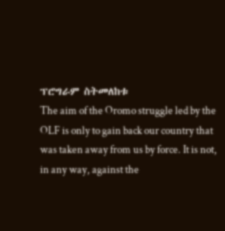ፕሮግራም ስትመለከቱ
The aim of the Oromo struggle led by the OLF is only to gain back our country that was taken away from us by force. It is not, in any way, against the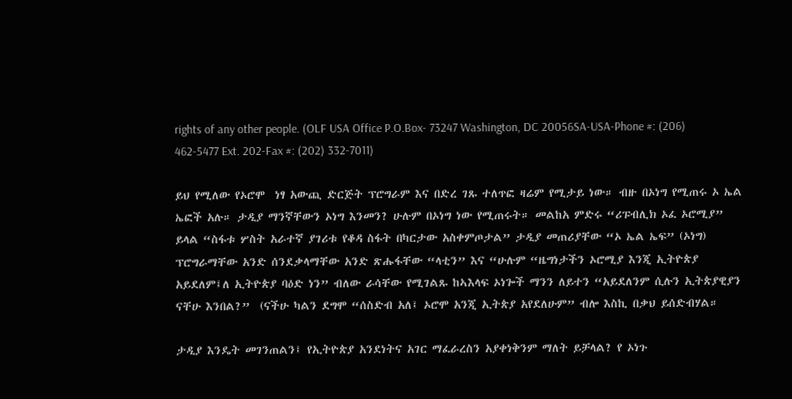rights of any other people. (OLF USA Office P.O.Box- 73247 Washington, DC 20056SA-USA-Phone #: (206) 462-5477 Ext. 202-Fax #: (202) 332-7011)

ይህ የሚለው የኦሮሞ  ነፃ አውጪ ድርጅት ፕሮግራም እና በድረ ገጹ ተለጥፎ ዛሬም የሚታይ ነው። ብዙ በኦነግ የሚጠሩ ኦ ኤል ኤፎች አሉ። ታዲያ ማንኛቸውን ኦነግ እንመን? ሁሉም በኦነግ ነው የሚጠሩት። መልከአ ምድሩ “ሪፑብሊክ ኦፈ ኦሮሚያ” ይላል “ስፋቱ ሦስት አራተኛ ያገሪቱ የቆዳ ስፋት በካርታው አስቀምጦታል” ታዲያ መጠሪያቸው “ኦ ኤል ኤፍ” (ኦነግ) ፕሮግራማቸው አንድ ሰንደቃላማቸው አንድ ጽሑፋቸው “ላቲን” እና “ሁሉም “ዜግነታችን ኦሮሚያ እንጂ ኢትዮጵያ አይደለም፤ለ ኢትዮጵያ ባዕድ ነን” ብለው ራሳቸው የሚገልጹ ከኣእላፍ ኦነጐች ማንን ለይተን “አይደለንም ሲሉን ኢትጵያዊያን ናቸሁ እንበል?”  (ናችሁ ካልን ደግሞ “ሰስድብ አለ፤ ኦሮሞ አንጂ ኢትጵያ አየደለሁም” ብሎ እስኪ በቃህ ይሰድብሃል።

ታዲያ እንዴት መገንጠልን፤ የኢትዮጵያ አንደነትና አገር ማፈራረስን አያቀነቅንም ማለት ይቻላል? የ ኦነጉ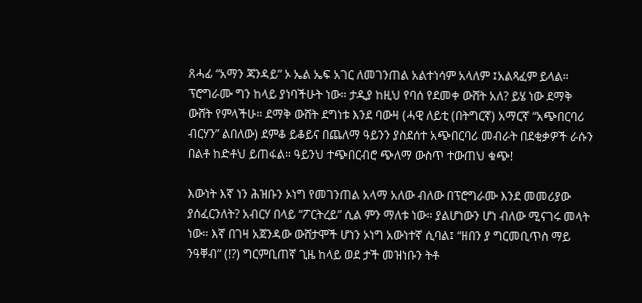ጸሓፊ “አማን ጃንዳይ” ኦ ኤል ኤፍ አገር ለመገንጠል አልተነሳም አላለም ፤አልጻፈም ይላል። ፕሮግራሙ ግን ከላይ ያነባችሁት ነው። ታዲያ ከዚህ የባሰ የደመቀ ውሸት አለ? ይሄ ነው ደማቅ ውሸት የምላችሁ። ደማቅ ውሸት ደግነቱ እንደ ባውዛ (ሓዊ ለይቲ (በትግርኛ) አማርኛ “አጭበርባሪ ብርሃን” ልበለው) ደምቆ ይቆይና በጨለማ ዓይንን ያስደሰተ አጭበርባሪ መብራት በደቂቃዎች ራሱን በልቶ ከድቶህ ይጠፋል። ዓይንህ ተጭበርብሮ ጭለማ ውስጥ ተውጠህ ቁጭ!

እውነት እኛ ነን ሕዝቡን ኦነግ የመገንጠል አላማ አለው ብለው በፕሮግራሙ እንደ መመሪያው ያሰፈርንለት? አብርሃ በላይ “ፖርትረይ” ሲል ምን ማለቱ ነው። ያልሆነውን ሆነ ብለው ሚናገሩ መላት ነው። እኛ በገዛ አጀንዳው ውሸታሞች ሆነን ኦነግ አውነተኛ ሲባል፤ “ዘበን ያ ግርመቢጥስ ማይ ንዓቐብ” (!?) ግርምቢጠኛ ጊዜ ከላይ ወደ ታች መዝነቡን ትቶ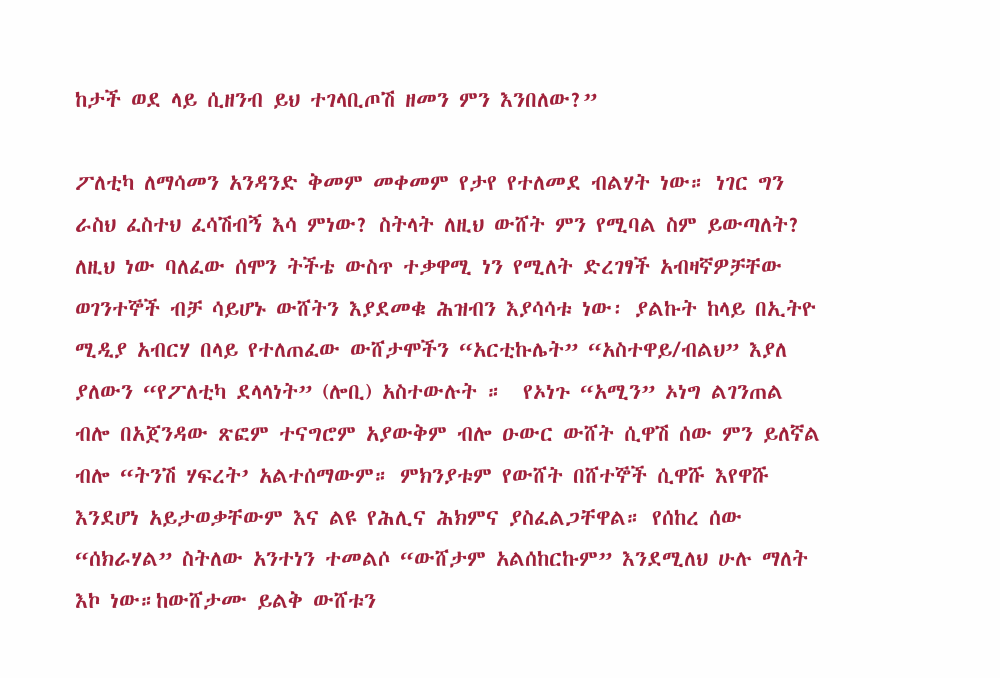ከታች ወደ ላይ ሲዘንብ ይህ ተገላቢጦሽ ዘመን ምን እንበለው?”

ፖለቲካ ለማሳመን አንዳንድ ቅመም መቀመም የታየ የተለመደ ብልሃት ነው። ነገር ግን ራስህ ፈስተህ ፈሳሽብኝ እሳ ምነው? ስትላት ለዚህ ውሸት ምን የሚባል ስም ይውጣለት? ለዚህ ነው ባለፈው ሰሞን ትችቴ ውስጥ ተቃዋሚ ነን የሚለት ድረገፃች አብዛኛዎቻቸው ወገንተኞች ብቻ ሳይሆኑ ውሸትን እያደመቁ ሕዝብን እያሳሳቱ ነው፡ ያልኩት ከላይ በኢትዮ ሚዲያ አብርሃ በላይ የተለጠፈው ውሸታሞችን “አርቲኩሌት” “አስተዋይ/ብልህ” እያለ ያለውን “የፖለቲካ ደላላነት” (ሎቢ) አስተውሉት ።  የኦነጉ “አሚን” ኦነግ ልገንጠል ብሎ በአጀንዳው ጽፎም ተናግሮም አያውቅም ብሎ ዑውር ውሸት ሲዋሽ ሰው ምን ይለኛል ብሎ “ትንሽ ሃፍረት’ አልተሰማውም። ምክንያቱም የውሸት በሸተኞች ሲዋሹ እየዋሹ እንደሆነ አይታወቃቸውም እና ልዩ የሕሊና ሕክምና ያስፈልጋቸዋል። የሰከረ ሰው “ሰክራሃል” ስትለው አንተነን ተመልሶ “ውሸታም አልሰከርኩም” እንደሚለህ ሁሉ ማለት እኮ ነው።ከውሸታሙ ይልቅ ውሸቱን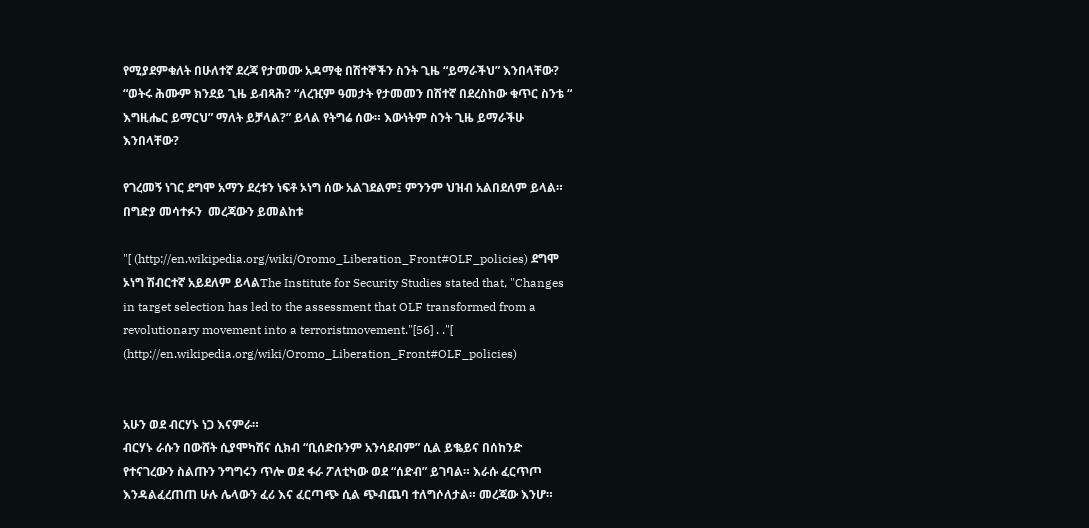የሚያደምቁለት በሁለተኛ ደረጃ የታመሙ አዳማቂ በሽተኞችን ስንት ጊዜ “ይማራችህ” እንበላቸው? “ወትሩ ሕሙም ክንደይ ጊዜ ይብጻሕ? “ለረዢም ዓመታት የታመመን በሽተኛ በደረስከው ቁጥር ስንቴ “ እግዚሔር ይማርህ” ማለት ይቻላል?” ይላል የትግሬ ሰው። እውነትም ስንት ጊዜ ይማራችሁ እንበላቸው?

የገረመኝ ነገር ደግሞ አማን ደረቱን ነፍቶ ኦነግ ሰው አልገደልም፤ ምንንም ህዝብ አልበደለም ይላል። በግድያ መሳተፉን  መረጃውን ይመልከቱ

"[ (http://en.wikipedia.org/wiki/Oromo_Liberation_Front#OLF_policies) ደግሞ ኦነግ ሽብርተኛ አይደለም ይላልThe Institute for Security Studies stated that, "Changes in target selection has led to the assessment that OLF transformed from a revolutionary movement into a terroristmovement."[56] . ."[ (http://en.wikipedia.org/wiki/Oromo_Liberation_Front#OLF_policies)


አሁን ወደ ብርሃኑ ነጋ እናምራ።
ብርሃኑ ራሱን በውሸት ሲያሞካሽና ሲክብ “ቢሰድቡንም አንሳደብም” ሲል ይቈይና በሰከንድ የተናገረውን ስልጡን ንግግሩን ጥሎ ወደ ፋራ ፖለቲካው ወደ “ሰድብ” ይገባል። እራሱ ፈርጥጦ እንዳልፈረጠጠ ሁሉ ሌላውን ፈሪ እና ፈርጣጭ ሲል ጭብጨባ ተለግሶለታል። መረጃው እንሆ።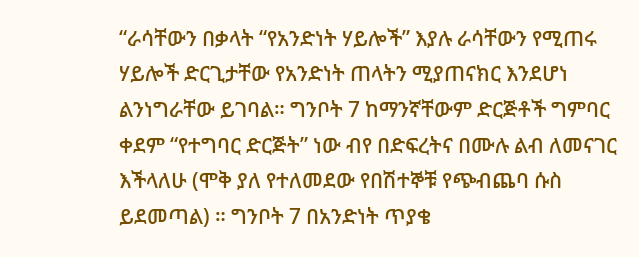“ራሳቸውን በቃላት “የአንድነት ሃይሎች” እያሉ ራሳቸውን የሚጠሩ ሃይሎች ድርጊታቸው የአንድነት ጠላትን ሚያጠናክር እንደሆነ ልንነግራቸው ይገባል። ግንቦት 7 ከማንኛቸውም ድርጅቶች ግምባር ቀደም “የተግባር ድርጅት” ነው ብየ በድፍረትና በሙሉ ልብ ለመናገር እችላለሁ (ሞቅ ያለ የተለመደው የበሽተኞቹ የጭብጨባ ሱስ ይደመጣል) ። ግንቦት 7 በአንድነት ጥያቄ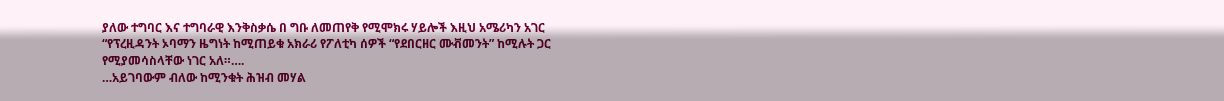ያለው ተግባር እና ተግባራዊ እንቅስቃሴ በ ግቡ ለመጠየቅ የሚሞክሩ ሃይሎች እዚህ አሜሪካን አገር “የፕረዚዳንት ኦባማን ዜግነት ከሚጠይቁ አክራሪ የፖለቲካ ሰዎች “የደበርዘር ሙቭመንት” ከሚሉት ጋር የሚያመሳስላቸው ነገር አለ።….
…አይገባውም ብለው ከሚንቁት ሕዝብ መሃል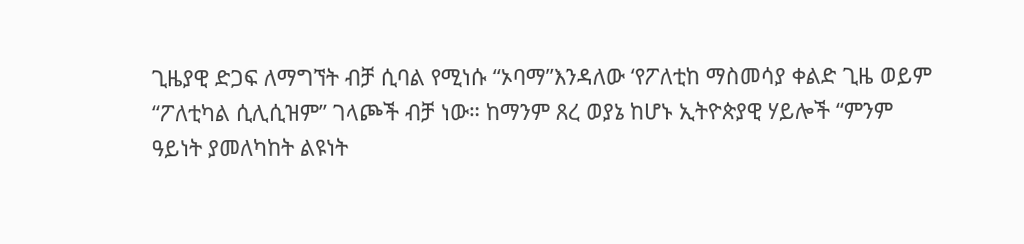ጊዜያዊ ድጋፍ ለማግኘት ብቻ ሲባል የሚነሱ “ኦባማ”እንዳለው ‘የፖለቲከ ማስመሳያ ቀልድ ጊዜ ወይም “ፖለቲካል ሲሊሲዝም” ገላጮች ብቻ ነው። ከማንም ጸረ ወያኔ ከሆኑ ኢትዮጵያዊ ሃይሎች “ምንም ዓይነት ያመለካከት ልዩነት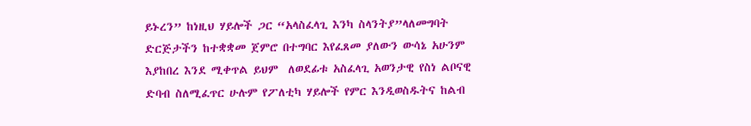ይኑረን” ከነዚህ ሃይሎች ጋር “አላስፈላጊ እንካ ስላንትያ”ላለመግባት ድርጅታችን ከተቋቋመ ጀምሮ በተግባር እየፈጸመ ያለውን ውሳኔ አሁንም እያከበረ እንደ ሚቀጥል ይህም  ለወደፊቱ አስፈላጊ አወንታዊ የስነ ልቦናዊ ድባብ ስለሚፈጥር ሁሉም የፖለቲካ ሃይሎች የምር እንዲወስዱትና ከልብ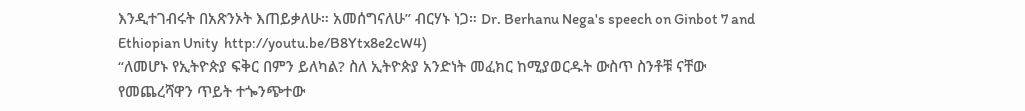እንዲተገብሩት በአጽንኦት እጠይቃለሁ። አመሰግናለሁ” ብርሃኑ ነጋ። Dr. Berhanu Nega's speech on Ginbot 7 and Ethiopian Unity  http://youtu.be/B8Ytx8e2cW4)
“ለመሆኑ የኢትዮጵያ ፍቅር በምን ይለካል? ስለ ኢትዮጵያ አንድነት መፈክር ከሚያወርዱት ውስጥ ስንቶቹ ናቸው የመጨረሻዋን ጥይት ተጐንጭተው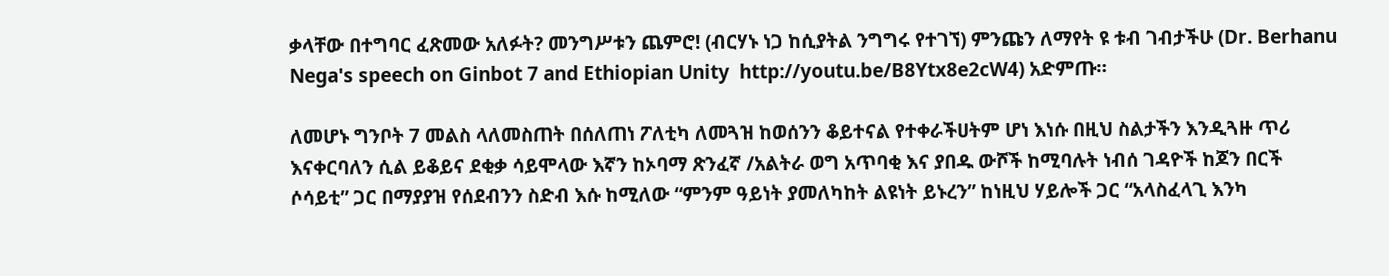ቃላቸው በተግባር ፈጽመው አለፉት? መንግሥቱን ጨምሮ! (ብርሃኑ ነጋ ከሲያትል ንግግሩ የተገኘ) ምንጩን ለማየት ዩ ቱብ ገብታችሁ (Dr. Berhanu Nega's speech on Ginbot 7 and Ethiopian Unity  http://youtu.be/B8Ytx8e2cW4) አድምጡ።

ለመሆኑ ግንቦት 7 መልስ ላለመስጠት በሰለጠነ ፖለቲካ ለመጓዝ ከወሰንን ቆይተናል የተቀራችሀትም ሆነ እነሱ በዚህ ስልታችን እንዲጓዙ ጥሪ እናቀርባለን ሲል ይቆይና ደቂቃ ሳይሞላው እኛን ከኦባማ ጽንፈኛ /አልትራ ወግ አጥባቂ እና ያበዱ ውሾች ከሚባሉት ነብሰ ገዳዮች ከጆን በርች ሶሳይቲ” ጋር በማያያዝ የሰደብንን ስድብ እሱ ከሚለው “ምንም ዓይነት ያመለካከት ልዩነት ይኑረን” ከነዚህ ሃይሎች ጋር “አላስፈላጊ እንካ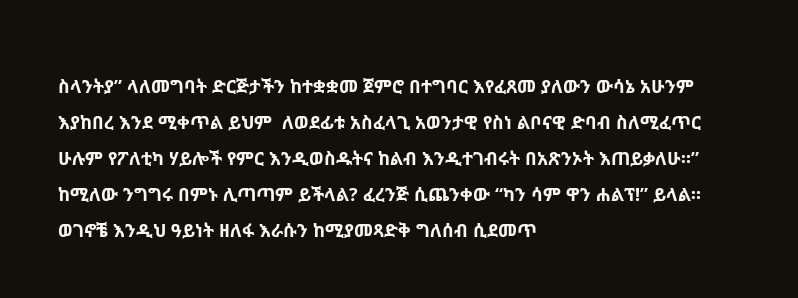ስላንትያ” ላለመግባት ድርጅታችን ከተቋቋመ ጀምሮ በተግባር እየፈጸመ ያለውን ውሳኔ አሁንም እያከበረ እንደ ሚቀጥል ይህም  ለወደፊቱ አስፈላጊ አወንታዊ የስነ ልቦናዊ ድባብ ስለሚፈጥር ሁሉም የፖለቲካ ሃይሎች የምር እንዲወስዱትና ከልብ እንዲተገብሩት በአጽንኦት እጠይቃለሁ።” ከሚለው ንግግሩ በምኑ ሊጣጣም ይችላል? ፈረንጅ ሲጨንቀው “ካን ሳም ዋን ሐልፕ!” ይላል። ወገኖቼ እንዲህ ዓይነት ዘለፋ እራሱን ከሚያመጻድቅ ግለሰብ ሲደመጥ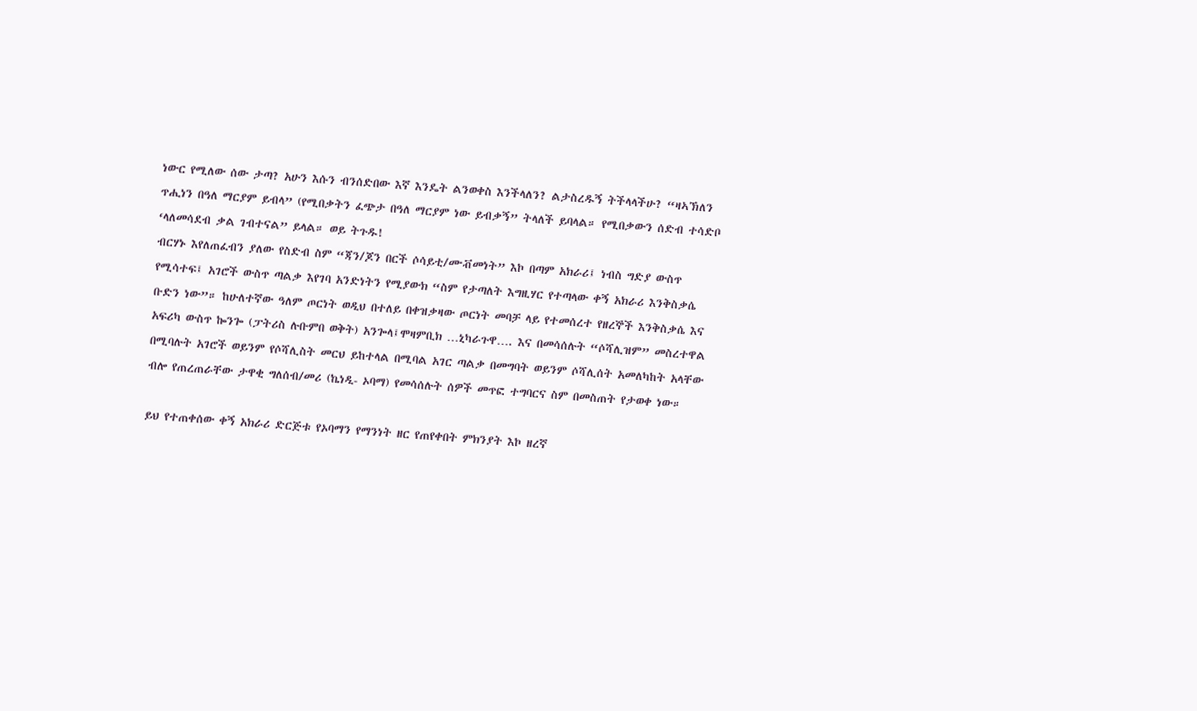ነውር የሚለው ሰው ታጣ? አሁን እሱን ብንሰድበው እኛ እንዴት ልንወቀስ እንችላለን? ልታስረዱኝ ትችላላችሁ? “ዛኣኽለን ጥሒነን በዓለ ማርያም ይብላ” (የሚበቃትን ፈጭታ በዓለ ማርያም ነው ይብቃኝ” ትላለች ይባላል። የሚበቃውን ሰድብ ተሳድቦ ‘ላለመሳደብ ቃል ገብተናል” ይላል። ወይ ትጉዱ!
ብርሃኑ እየለጠፈብን ያለው የስድብ ስም “ጃን/ጆን በርች ሶሳይቲ/ሙቭመነት” እኮ በጣም አክራሪ፤ ነብስ ግድያ ውስጥ የሚሳተፍ፤ አገሮች ውስጥ ጣልቃ እየገባ አንድነትን የሚያውክ “ስም የታጣለት እግዚሃር የተጣላው ቀኝ አክራሪ እንቅስቃሴ ቡድን ነው”። ከሁለተኛው ዓለም ጦርነት ወዲህ በተለይ በቀዝቃዛው ጦርነት መባቻ ላይ የተመሰረተ የዘረኞች እንቅስቃሴ እና አፍሪካ ውስጥ ኰንጐ (ፓትሪስ ሉቡምበ ወቅት) አንጐላ፤ሞዛምቢክ …ኒካራጉዋ…. እና በመሳሰሉት “ሶሻሊዝም” መስረተዋል በሚባሉት አገሮች ወይንም የሶሻሊስት መርህ ይከተላል በሚባል አገር ጣልቃ በመግባት ወይንም ሶሻሊሰት አመለካከት አላቸው ብሎ የጠረጠራቸው ታዋቂ ግለሰብ/መሪ (ኬነዲ- ኦባማ) የመሳሰሉት ሰዎች መጥፎ ተግባርና ስም በመስጠት የታወቀ ነው።

ይህ የተጠቀሰው ቀኝ አክራሪ ድርጅቱ የኦባማን የማንነት ዘር የጠየቀበት ምክንያት እኮ ዘረኛ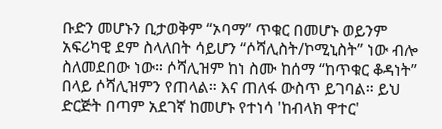ቡድን መሆኑን ቢታወቅም “ኦባማ” ጥቁር በመሆኑ ወይንም አፍሪካዊ ደም ስላለበት ሳይሆን “ሶሻሊስት/ኮሚኒስት” ነው ብሎ ስለመደበው ነው። ሶሻሊዝም ከነ ስሙ ከሰማ “ከጥቁር ቆዳነት” በላይ ሶሻሊዝምን የጠላል። እና ጠለፋ ውስጥ ይገባል። ይህ ድርጅት በጣም አደገኛ ከመሆኑ የተነሳ 'ከብላክ ዋተር'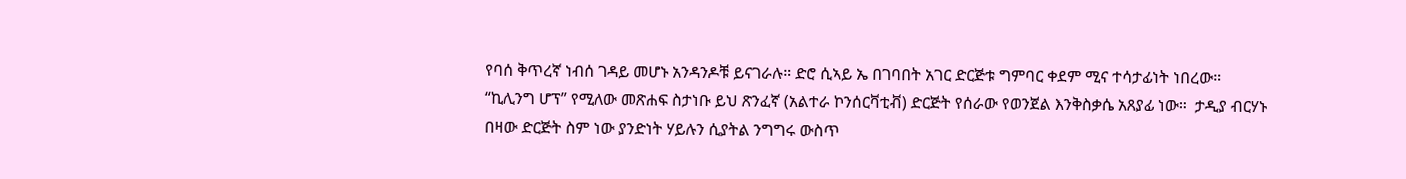የባሰ ቅጥረኛ ነብሰ ገዳይ መሆኑ አንዳንዶቹ ይናገራሉ። ድሮ ሲኣይ ኤ በገባበት አገር ድርጅቱ ግምባር ቀደም ሚና ተሳታፊነት ነበረው። “ኪሊንግ ሆፕ” የሚለው መጽሐፍ ስታነቡ ይህ ጽንፈኛ (አልተራ ኮንሰርቫቲቭ) ድርጅት የሰራው የወንጀል እንቅስቃሴ አጸያፊ ነው።  ታዲያ ብርሃኑ በዛው ድርጅት ስም ነው ያንድነት ሃይሉን ሲያትል ንግግሩ ውስጥ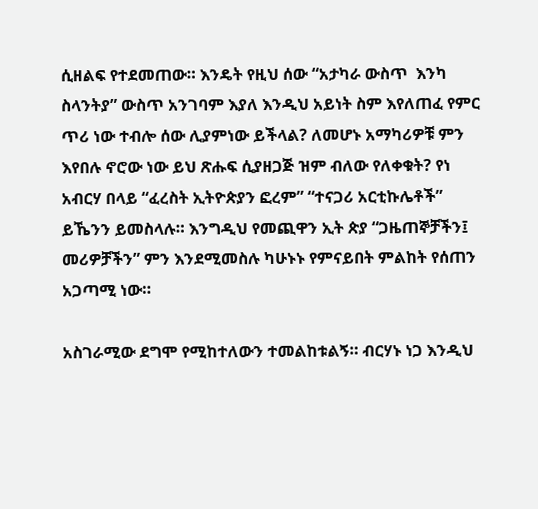ሲዘልፍ የተደመጠው። እንዴት የዚህ ሰው “አታካራ ውስጥ  እንካ ስላንትያ” ውስጥ አንገባም እያለ እንዲህ አይነት ስም እየለጠፈ የምር ጥሪ ነው ተብሎ ሰው ሊያምነው ይችላል? ለመሆኑ አማካሪዎቹ ምን እየበሉ ኖሮው ነው ይህ ጽሑፍ ሲያዘጋጅ ዝም ብለው የለቀቁት? የነ አብርሃ በላይ “ፈረስት ኢትዮጵያን ፎረም” “ተናጋሪ አርቲኩሌቶች” ይኼንን ይመስላሉ። እንግዲህ የመጪዋን ኢት ጵያ “ጋዜጠኞቻችን፤ መሪዎቻችን” ምን እንደሚመስሉ ካሁኑኑ የምናይበት ምልከት የሰጠን አጋጣሚ ነው።

አስገራሚው ደግሞ የሚከተለውን ተመልከቱልኝ። ብርሃኑ ነጋ እንዲህ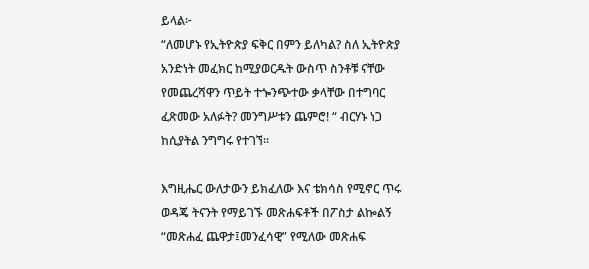ይላል፦
“ለመሆኑ የኢትዮጵያ ፍቅር በምን ይለካል? ስለ ኢትዮጵያ አንድነት መፈክር ከሚያወርዱት ውስጥ ስንቶቹ ናቸው የመጨረሻዋን ጥይት ተጐንጭተው ቃላቸው በተግባር ፈጽመው አለፉት? መንግሥቱን ጨምሮ! “ ብርሃኑ ነጋ ከሲያትል ንግግሩ የተገኘ።

እግዚሔር ውለታውን ይክፈለው እና ቴክሳስ የሚኖር ጥሩ ወዳጄ ትናንት የማይገኙ መጽሐፍቶች በፖስታ ልኰልኝ “መጽሐፈ ጨዋታ፤መንፈሳዊ” የሚለው መጽሐፍ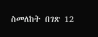ስመለከት በገጽ 12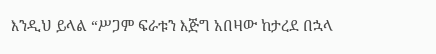እንዲህ ይላል “ሥጋም ፍራቱን እጅግ አበዛው ከታረደ በኋላ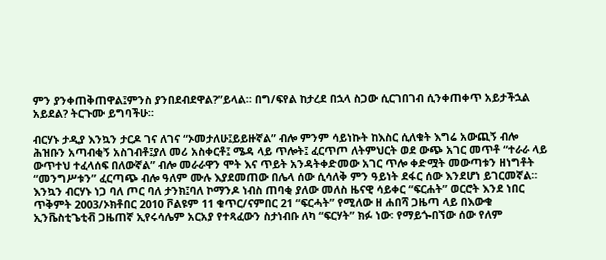ምን ያንቀጠቅጠዋል፤ምንስ ያንበደብደዋል?”ይላል። በግ/ፍየል ከታረደ በኋላ ስጋው ሲርገበገብ ሲንቀጠቀጥ አይታችኋል አይደል? ትርጉሙ ይግባችሁ።

ብርሃኑ ታዲያ እንኳን ታርዶ ገና ለገና “ኦመታለሁ፤ይይዙኛል” ብሎ ምንም ሳይነኩት ከእስር ሲለቁት እግሬ አውጪኝ ብሎ ሕዝቡን አጣብቂኝ አስገብቶ፤ያለ መሪ አስቀርቶ፤ ሜዳ ላይ ጥሎት፤ ፈርጥጦ ለትምህርት ወደ ውጭ አገር መጥቶ “ተራራ ላይ ውጥተህ ተፈላሰፍ በለውኛል” ብሎ መራራዋን ሞት እና ጥይት አንዳትቀድመው አገር ጥሎ ቀድሟት መውጣቱን ዘነግቶት “መንግሥቱን” ፈርጣጭ ብሎ ዓለም ሙሉ እያደመጠው በሌላ ሰው ሲሳለቅ ምን ዓይነት ደፋር ሰው እንደሆነ ይገርመኛል።   እንኳን ብርሃኑ ነጋ ባለ ጦር ባለ ታንክ፤ባለ ኮማንዶ ነብስ ጠባቂ ያለው መለስ ዜናዊ ሳይቀር “ፍርሐት” ወርሮት እንደ ነበር ጥቅምት 2003/ኦክቶበር 2010 ቮልዩም 11 ቁጥር/ናምበር 21 “ፍርሓት” የሚለው ዘ ሐበሻ ጋዜጣ ላይ በእውቁ ኢንቬስቲጌቲቭ ጋዜጠኛ ኢየሩሳሌም አርአያ የተጻፈውን ስታነብቡ ለካ “ፍርሃት” ክፉ ነው፡ የማይጐበኘው ሰው የለም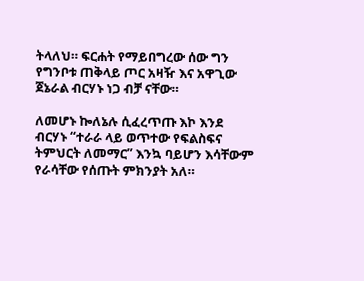ትላለህ። ፍርሐት የማይበግረው ሰው ግን የግንቦቱ ጠቅላይ ጦር አዛዥ እና አዋጊው ጀኔራል ብርሃኑ ነጋ ብቻ ናቸው።

ለመሆኑ ኰለኔሉ ሲፈረጥጡ እኮ እንደ ብርሃኑ “ተራራ ላይ ወጥተው የፍልስፍና ትምህርት ለመማር” እንኳ ባይሆን እሳቸውም የራሳቸው የሰጡት ምክንያት አለ።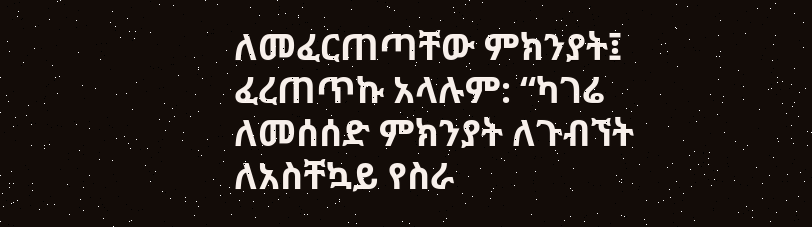ለመፈርጠጣቸው ምክንያት፤ ፈረጠጥኩ አላሉም: “ካገሬ ለመሰሰድ ምክንያት ለጉብኘት ለአስቸኳይ የስራ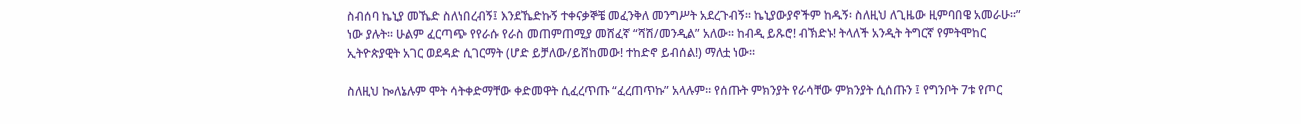ስብሰባ ኬኒያ መኼድ ስለነበረብኝ፤ እንደኼድኩኝ ተቀናቃኞቼ መፈንቅለ መንግሥት አደረጉብኝ። ኬኒያውያኖችም ከዱኝ፡ ስለዚህ ለጊዜው ዚምባበዌ አመራሁ።” ነው ያሉት። ሁልም ፈርጣጭ የየራሱ የራስ መጠምጠሚያ መሸፈኛ “ሻሽ/መንዲል” አለው። ከብዲ ይጹሮ! ብኽድኑ! ትላለች አንዲት ትግርኛ የምትሞከር ኢትዮጵያዊት አገር ወደዳድ ሲገርማት (ሆድ ይቻለው/ይሸከመው! ተከድኖ ይብሰል!) ማለቷ ነው።

ስለዚህ ኰለኔሉም ሞት ሳትቀድማቸው ቀድመዋት ሲፈረጥጡ “ፈረጠጥኩ” አላሉም። የሰጡት ምክንያት የራሳቸው ምክንያት ሲሰጡን ፤ የግንቦት 7ቱ የጦር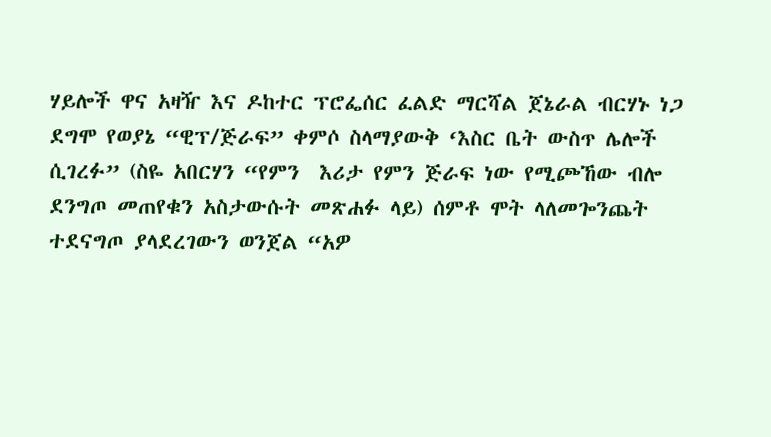ሃይሎች ዋና አዛዥ እና ዶከተር ፕሮፌሰር ፈልድ ማርሻል ጀኔራል ብርሃኑ ነጋ ደግሞ የወያኔ “ዊፕ/ጅራፍ” ቀምሶ ስላማያውቅ ‘እስር ቤት ውስጥ ሌሎች ሲገረፉ” (ስዬ አበርሃን “የምን  እሪታ የምን ጅራፍ ነው የሚጮኸው ብሎ ደንግጦ መጠየቁን አስታውሱት መጽሐፉ ላይ) ሰምቶ ሞት ላለመጐንጨት ተደናግጦ ያላደረገውን ወንጀል “አዎ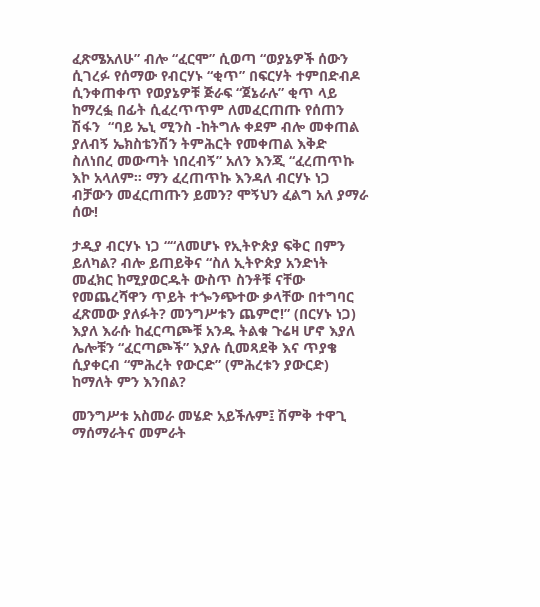ፈጽሜአለሁ” ብሎ “ፈርሞ” ሲወጣ “ወያኔዎች ሰውን ሲገረፉ የሰማው የብርሃኑ “ቂጥ” በፍርሃት ተምበድብዶ ሲንቀጠቀጥ የወያኔዎቹ ጅራፍ “ጀኔራሉ” ቂጥ ላይ ከማረፏ በፊት ሲፈረጥጥም ለመፈርጠጡ የሰጠን ሽፋን  “ባይ ኤኒ ሚንስ -ከትግሉ ቀደም ብሎ መቀጠል ያለብኝ ኤክስቴንሽን ትምሕርት የመቀጠል እቅድ ስለነበረ መውጣት ነበረብኝ” አለን እንጂ “ፈረጠጥኩ እኮ አላለም። ማን ፈረጠጥኩ እንዳለ ብርሃኑ ነጋ ብቻውን መፈርጠጡን ይመን? ሞኝህን ፈልግ አለ ያማራ ሰው!

ታዲያ ብርሃኑ ነጋ ““ለመሆኑ የኢትዮጵያ ፍቅር በምን ይለካል? ብሎ ይጠይቅና “ስለ ኢትዮጵያ አንድነት መፈክር ከሚያወርዱት ውስጥ ስንቶቹ ናቸው የመጨረሻዋን ጥይት ተጐንጭተው ቃላቸው በተግባር ፈጽመው ያለፉት? መንግሥቱን ጨምሮ!” (በርሃኑ ነጋ)
እያለ እራሱ ከፈርጣጮቹ አንዱ ትልቁ ጉሬዛ ሆኖ እያለ ሌሎቹን “ፈርጣጮች” እያሉ ሲመጻደቅ እና ጥያቄ ሲያቀርብ “ምሕረት የውርድ” (ምሕረቱን ያውርድ) ከማለት ምን እንበል?

መንግሥቱ አስመራ መሄድ አይችሉም፤ ሽምቅ ተዋጊ ማሰማራትና መምራት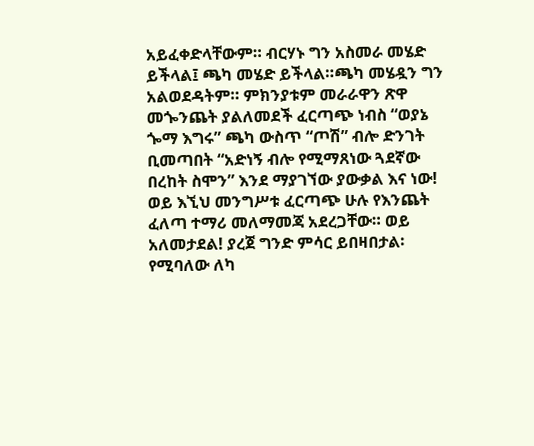አይፈቀድላቸውም። ብርሃኑ ግን አስመራ መሄድ ይችላል፤ ጫካ መሄድ ይችላል።ጫካ መሄዷን ግን አልወደዳትም። ምክንያቱም መራራዋን ጽዋ መጐንጨት ያልለመደች ፈርጣጭ ነብስ “ወያኔ ጐማ እግሩ” ጫካ ውስጥ “ጦሽ” ብሎ ድንገት ቢመጣበት “አድነኝ ብሎ የሚማጸነው ጓደኛው በረከት ስሞን” እንደ ማያገኘው ያውቃል እና ነው! ወይ እኚህ መንግሥቱ ፈርጣጭ ሁሉ የእንጨት ፈለጣ ተማሪ መለማመጃ አደረጋቸው። ወይ አለመታደል! ያረጀ ግንድ ምሳር ይበዛበታል፡ የሚባለው ለካ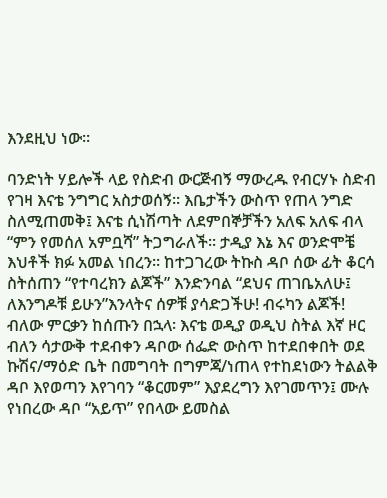እንደዚህ ነው።

ባንድነት ሃይሎች ላይ የስድብ ውርጅብኝ ማውረዱ የብርሃኑ ስድብ የገዛ እናቴ ንግግር አስታወሰኝ። እቤታችን ውስጥ የጠላ ንግድ ስለሚጠመቅ፤ እናቴ ሲነሽጣት ለደምበኞቻችን አለፍ አለፍ ብላ “ምን የመሰለ አምቧሻ” ትጋግራለች። ታዲያ እኔ እና ወንድሞቼ እህቶች ክፉ አመል ነበረን። ከተጋገረው ትኩስ ዳቦ ሰው ፊት ቆርሳ ስትሰጠን “የተባረክን ልጆች” እንድንባል “ደህና ጠገቤአለሁ፤ ለእንግዶቹ ይሁን”እንላትና ሰዎቹ ያሳድጋችሁ! ብሩካን ልጆች! ብለው ምርቃን ከሰጡን በኋላ፡ እናቴ ወዲያ ወዲህ ስትል እኛ ዞር ብለን ሳታውቅ ተደብቀን ዳቦው ሰፌድ ውስጥ ከተደበቀበት ወደ ኩሽና/ማዕድ ቤት በመግባት በግምጃ/ነጠላ የተከደነውን ትልልቅ ዳቦ እየወጣን እየገባን “ቆርመም” እያደረግን እየገመጥን፤ ሙሉ የነበረው ዳቦ “አይጥ” የበላው ይመስል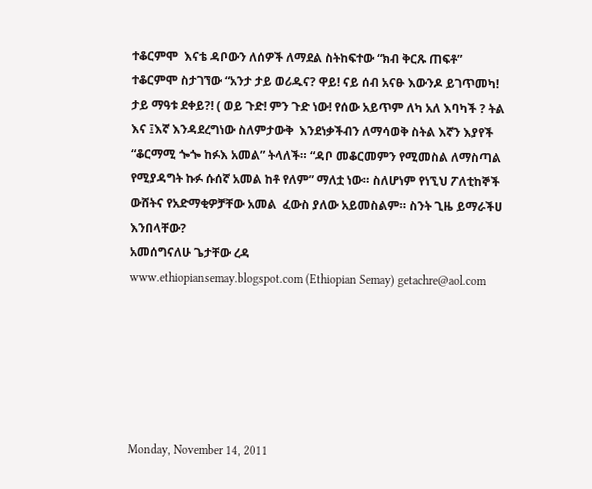ተቆርምሞ  እናቴ ዳቦውን ለሰዎች ለማደል ስትከፍተው “ክብ ቅርጹ ጠፍቶ” ተቆርምሞ ስታገኘው “አንታ ታይ ወሪዱና? ዋይ! ናይ ሰብ አናፁ እውንዶ ይገጥመካ! ታይ ማዓቱ ደቀይ?! ( ወይ ጉድ! ምን ጉድ ነው! የሰው አይጥም ለካ አለ እባካች ? ትል እና ፤እኛ እንዳደረግነው ስለምታውቅ  እንደነቃችብን ለማሳወቅ ስትል እኛን እያየች “ቆርማሚ ጐጐ ከፉእ አመል” ትላለች። “ዳቦ መቆርመምን የሚመስል ለማስጣል የሚያዳግት ኩፉ ሱሰኛ አመል ከቶ የለም” ማለቷ ነው። ስለሆነም የነኚህ ፖለቲከኞች ውሸትና የአድማቂዎቻቸው አመል  ፈውስ ያለው አይመስልም። ስንት ጊዜ ይማራችሀ እንበላቸው?
አመሰግናለሁ ጌታቸው ረዳ
www.ethiopiansemay.blogspot.com (Ethiopian Semay) getachre@aol.com






Monday, November 14, 2011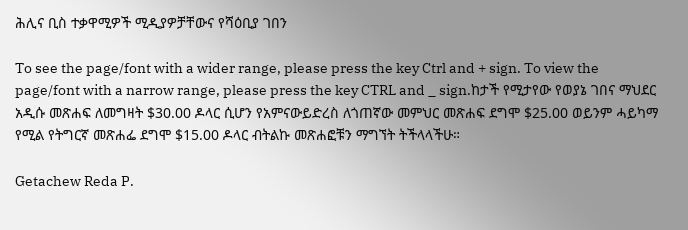ሕሊና ቢስ ተቃዋሚዎች ሚዲያዎቻቸውና የሻዕቢያ ገበን

To see the page/font with a wider range, please press the key Ctrl and + sign. To view the page/font with a narrow range, please press the key CTRL and _ sign.ከታች የሚታየው የወያኔ ገበና ማህደር አዲሱ መጽሐፍ ለመግዛት $30.00 ዶላር ሲሆን የአምናውይድረስ ለጎጠኛው መምህር መጽሐፍ ደግሞ $25.00 ወይንም ሓይካማ የሚል የትግርኛ መጽሐፌ ደግሞ $15.00 ዶላር ብትልኩ መጽሐፎቹን ማግኘት ትችላላችሁ።

Getachew Reda P.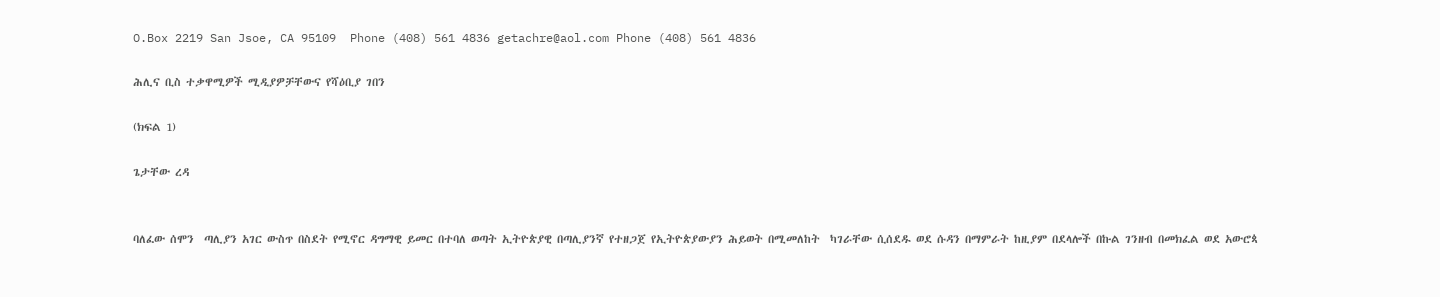O.Box 2219 San Jsoe, CA 95109  Phone (408) 561 4836 getachre@aol.com Phone (408) 561 4836

ሕሊና ቢስ ተቃዋሚዎች ሚዲያዎቻቸውና የሻዕቢያ ገበን

(ክፍል 1)

ጌታቸው ረዳ


ባለፈው ሰሞን  ጣሊያን አገር ውስጥ በስደት የሚኖር ዳግማዊ ይመር በተባለ ወጣት ኢትዮጵያዊ በጣሊያንኛ የተዘጋጀ የኢትዮጵያውያን ሕይወት በሚመለከት  ካገራቸው ሲሰደዱ ወደ ሱዳን በማምራት ከዚያም በደላሎች በኩል ገንዘብ በመክፈል ወደ አውሮጳ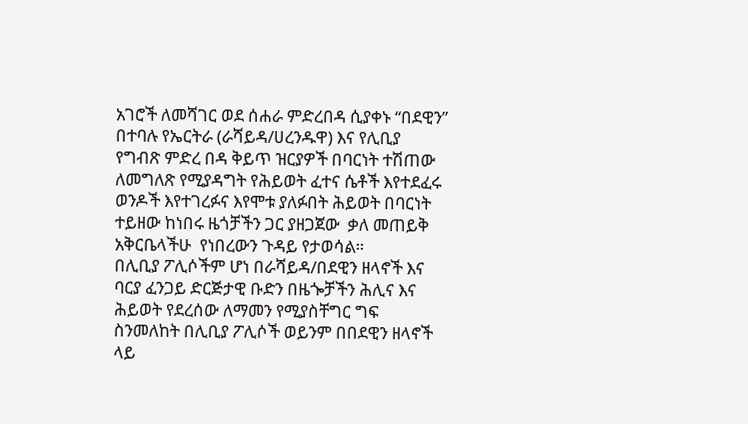አገሮች ለመሻገር ወደ ሰሐራ ምድረበዳ ሲያቀኑ “በደዊን” በተባሉ የኤርትራ (ራሻይዳ/ሀረንዱዋ) እና የሊቢያ የግብጽ ምድረ በዳ ቅይጥ ዝርያዎች በባርነት ተሽጠው ለመግለጽ የሚያዳግት የሕይወት ፈተና ሴቶች እየተደፈሩ ወንዶች እየተገረፉና እየሞቱ ያለፉበት ሕይወት በባርነት ተይዘው ከነበሩ ዜጎቻችን ጋር ያዘጋጀው  ቃለ መጠይቅ አቅርቤላችሁ  የነበረውን ጉዳይ የታወሳል።
በሊቢያ ፖሊሶችም ሆነ በራሻይዳ/በደዊን ዘላኖች እና ባርያ ፈንጋይ ድርጅታዊ ቡድን በዜጐቻችን ሕሊና እና ሕይወት የደረሰው ለማመን የሚያስቸግር ግፍ ስንመለከት በሊቢያ ፖሊሶች ወይንም በበደዊን ዘላኖች ላይ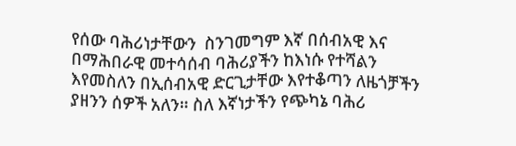የሰው ባሕሪነታቸውን  ስንገመግም እኛ በሰብአዊ እና በማሕበራዊ መተሳሰብ ባሕሪያችን ከእነሱ የተሻልን እየመስለን በኢሰብአዊ ድርጊታቸው እየተቆጣን ለዜጎቻችን ያዘንን ሰዎች አለን። ስለ እኛነታችን የጭካኔ ባሕሪ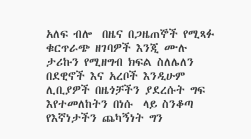አለፍ ብሎ  በዜና በጋዜጠኞች የሚጻፉ ቁርጥራጭ ዘገባዎች እንጂ ሙሉ ታሪኩን የሚዘግብ ክፍል ስለሌለን በደዊኖች እና አረቦች እንዲሁም ሊቢያዎች በዜጎቻችን ያደረሱት ግፍ እየተመለከትን በነሱ  ላይ ስንቆጣ የእኛነታችን ጨካኝነት ግን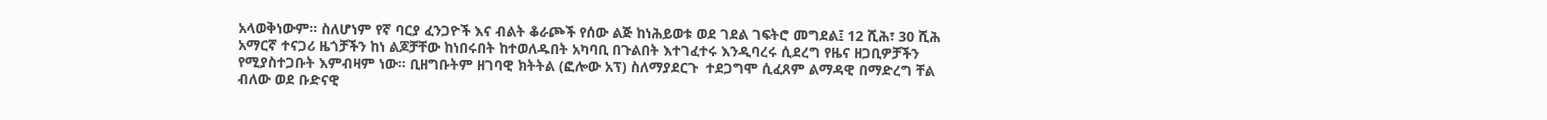አላወቅነውም። ስለሆነም የኛ ባርያ ፈንጋዮች እና ብልት ቆራጮች የሰው ልጅ ከነሕይወቱ ወደ ገደል ገፍትሮ መግደል፤ 12 ሺሕ፣ 30 ሺሕ አማርኛ ተናጋሪ ዜጎቻችን ከነ ልጆቻቸው ከነበሩበት ከተወለዱበት አካባቢ በጉልበት እተገፈተሩ እንዲባረሩ ሲደረግ የዜና ዘጋቢዎቻችን የሚያስተጋቡት እምብዛም ነው። ቢዘግቡትም ዘገባዊ ክትትል (ፎሎው አፕ) ስለማያደርጉ  ተደጋግሞ ሲፈጸም ልማዳዊ በማድረግ ቸል ብለው ወደ ቡድናዊ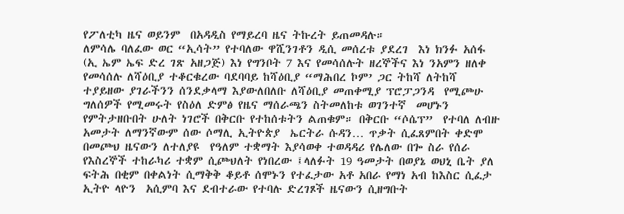የፖለቲካ ዜና ወይንም  በአዳዲስ የማይረባ ዜና ትኩረት ይጠመዳሉ።
ለምሳሌ ባለፈው ወር “ኢሳት” የተባለው ዋሺንገቶን ዲሲ መሰረቱ ያደረገ  እነ ክንፉ አሰፋ (ኢ ኤም ኤፍ ድረ ገጽ አዘጋጅ) እነ የግንቦት 7 እና የመሳሰሉት ዘረኞችና እነ ንአምን ዘለቀ የመሳሰሉ ለሻዕቢያ ተቆርቁረው ባደባባይ ከሻዕቢያ “ማሕበረ ኮም’ ጋር ትከሻ ለትከሻ ተያይዘው ያገራችንን ሰንደቃላማ እያውለበለቡ ለሻዕቢያ መጠቀሚያ ፕሮፓጋንዳ  የሚጮሁ ግለሰዎች የሚመሩት የስዕለ ድምፅ የዜና ማሰራጫን ስትመለከቱ ወገንተኛ  መሆኑን የምትታዘቡበት ሁለት ነገሮች በቅርቡ የተከሰቱትን ልጠቁም። በቅርቡ “ሶሴፕ”  የተባለ ለብዙ አመታት ለማንኛውም ሰው ሶማሊ ኢትዮጵያ  ኤርትራ ሱዳን… ጥቃት ሲፈጸምበት ቀድሞ በመጮህ ዜናውን ለተለያዩ  የዓለም ተቋማት እያሳወቀ ተወዳዳሪ የሌለው በጐ ስራ የሰራ የእስረኞች ተከራካሪ ተቋም ሲጮህለት የነበረው ፤ላለፉት 19 ዓመታት በወያኔ ወህኒ ቤት ያለ ፍትሕ በቂም በቀልነት ሲማቅቅ ቆይቶ ሰሞኑን የተፈታው አቶ አበራ የማነ አብ ከእስር ሲፈታ ኢትዮ ላዮን  አሲምባ እና ደብተራው የተባሉ ድረገጾች ዜናውን ሲዘግቡት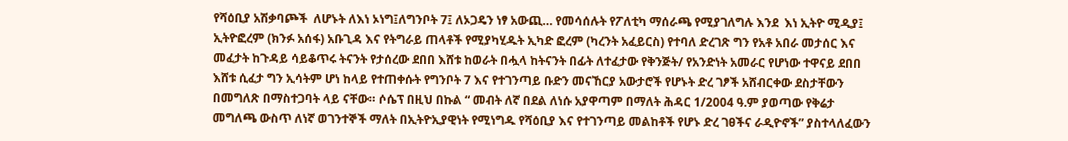የሻዕቢያ አሽቃባጮች  ለሆኑት ለእነ ኦነግ፤ለግንቦት 7፤ ለኦጋዴን ነፃ አውጪ… የመሳሰሉት የፖለቲካ ማሰራጫ የሚያገለግሉ እንደ  እነ ኢትዮ ሚዲያ፤ ኢትዮፎረም (ክንፉ አሰፋ) አቡጊዳ እና የትግራይ ጠላቶች የሚያካሂዱት ኢካድ ፎረም (ካረንት አፈይርስ) የተባለ ድረገጽ ግን የአቶ አበራ መታሰር እና መፈታት ከጉዳይ ሳይቆጥሩ ትናንት የታሰረው ደበበ እሸቱ ከወራት በሗላ ከትናንት በፊት ለተፈታው የቅንጅት/ የአንድነት አመራር የሆነው ተዋናይ ደበበ እሸቱ ሲፈታ ግን ኢሳትም ሆነ ከላይ የተጠቀሱት የግንቦት 7 እና የተገንጣይ ቡድን መናኸርያ አውታሮች የሆኑት ድረ ገፆች አሸብርቀው ደስታቸውን በመግለጽ በማስተጋባት ላይ ናቸው። ሶሴፕ በዚህ በኩል “ መብት ለኛ በደል ለነሱ አያዋጣም በማለት ሕዳር 1/2004 ዓ.ም ያወጣው የቅሬታ መግለጫ ውስጥ ለነኛ ወገንተኞች ማለት በኢትዮኢያዊነት የሚነግዱ የሻዕቢያ እና የተገንጣይ መልከቶች የሆኑ ድረ ገፀችና ራዲዮኖች” ያስተላለፈውን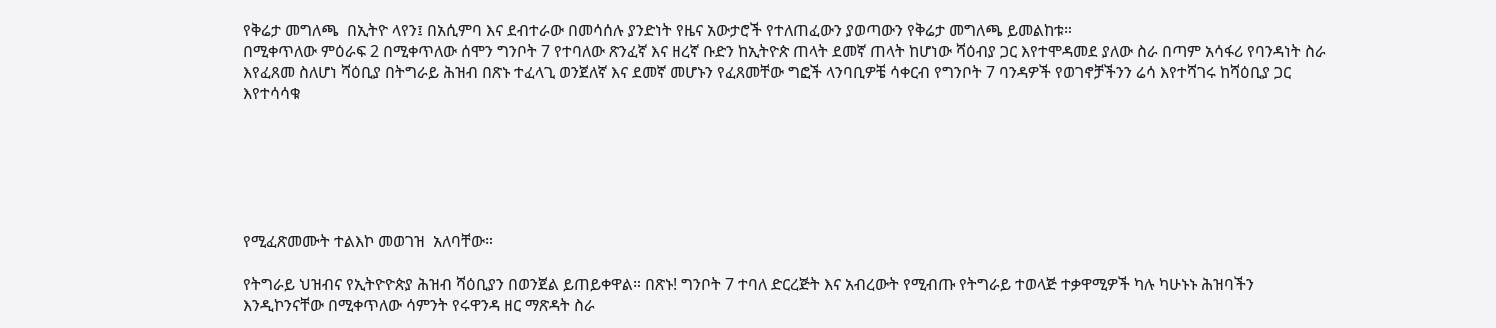የቅሬታ መግለጫ  በኢትዮ ላየን፤ በአሲምባ እና ደብተራው በመሳሰሉ ያንድነት የዜና አውታሮች የተለጠፈውን ያወጣውን የቅሬታ መግለጫ ይመልከቱ።
በሚቀጥለው ምዕራፍ 2 በሚቀጥለው ሰሞን ግንቦት 7 የተባለው ጽንፈኛ እና ዘረኛ ቡድን ከኢትዮጵ ጠላት ደመኛ ጠላት ከሆነው ሻዕብያ ጋር እየተሞዳመደ ያለው ስራ በጣም አሳፋሪ የባንዳነት ስራ እየፈጸመ ስለሆነ ሻዕቢያ በትግራይ ሕዝብ በጽኑ ተፈላጊ ወንጀለኛ እና ደመኛ መሆኑን የፈጸመቸው ግፎች ላንባቢዎቼ ሳቀርብ የግንቦት 7 ባንዳዎች የወገኖቻችንን ሬሳ እየተሻገሩ ከሻዕቢያ ጋር እየተሳሳቁ






የሚፈጽመሙት ተልእኮ መወገዝ  አለባቸው።

የትግራይ ህዝብና የኢትዮዮጵያ ሕዝብ ሻዕቢያን በወንጀል ይጠይቀዋል። በጽኑ! ግንቦት 7 ተባለ ድርረጅት እና አብረውት የሚብጡ የትግራይ ተወላጅ ተቃዋሚዎች ካሉ ካሁኑኑ ሕዝባችን እንዲኮንናቸው በሚቀጥለው ሳምንት የሩዋንዳ ዘር ማጽዳት ስራ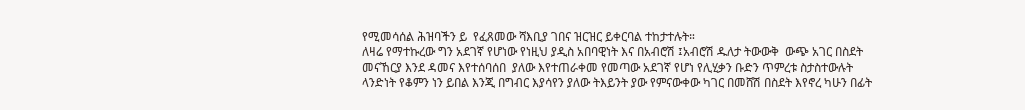የሚመሳሰል ሕዝባችን ይ  የፈጸመው ሻእቢያ ገበና ዝርዝር ይቀርባል ተከታተሉት።
ለዛሬ የማተኩረው ግን አደገኛ የሆነው የነዚህ ያዲስ አበባዊነት እና በአብሮሽ ፤አብሮሽ ዱለታ ትውውቅ  ውጭ አገር በስደት መናኸርያ እንደ ዳመና እየተሰባሰበ  ያለው እየተጠራቀመ የመጣው አደገኛ የሆነ የሊሂቃን ቡድን ጥምረቱ ስታስተውሉት  ላንድነት የቆምን ነን ይበል እንጂ በግብር እያሳየን ያለው ትእይንት ያው የምናውቀው ካገር በመሸሽ በስደት እየኖረ ካሁን በፊት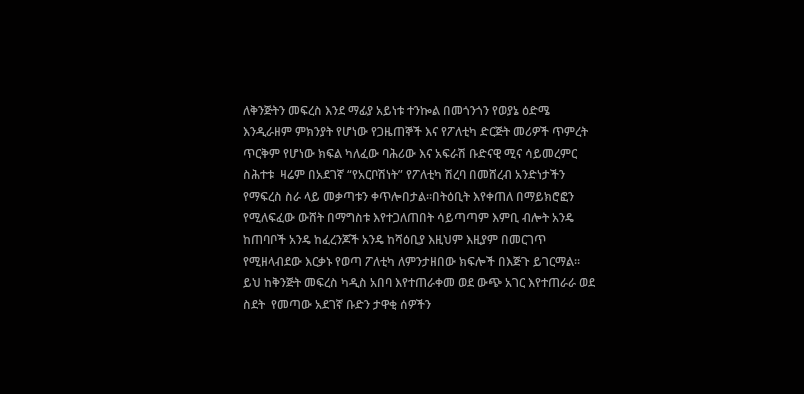ለቅንጅትን መፍረስ እንደ ማፊያ አይነቱ ተንኰል በመጎንጎን የወያኔ ዕድሜ እንዲራዘም ምክንያት የሆነው የጋዜጠኞች እና የፖለቲካ ድርጅት መሪዎች ጥምረት ጥርቅም የሆነው ክፍል ካለፈው ባሕሪው እና አፍራሽ ቡድናዊ ሚና ሳይመረምር ስሕተቱ  ዛሬም በአደገኛ “የአርቦሽነት” የፖለቲካ ሽረባ በመሸረብ አንድነታችን የማፍረስ ስራ ላይ መቃጣቱን ቀጥሎበታል።በትዕቢት እየቀጠለ በማይክሮፎን የሚለፍፈው ውሸት በማግስቱ እየተጋለጠበት ሳይጣጣም እምቢ ብሎት አንዴ ከጠባቦች አንዴ ከፈረንጆች አንዴ ከሻዕቢያ እዚህም እዚያም በመርገጥ የሚዘላብደው እርቃኑ የወጣ ፖለቲካ ለምንታዘበው ክፍሎች በእጅጉ ይገርማል።
ይህ ከቅንጅት መፍረስ ካዲስ አበባ እየተጠራቀመ ወደ ውጭ አገር እየተጠራራ ወደ ስደት  የመጣው አደገኛ ቡድን ታዋቂ ሰዎችን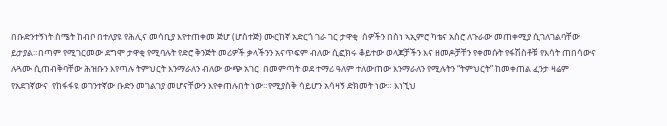በቡድንተኝነት ስሜት ከብቦ በተለያዩ የሕሊና መሳቢያ እየተጠቀመ ጅሆ (ሆስተጅ) ሙርከኛ አድርጎ ገራ ገር ታዋቂ  ሰዎችን በስነ ኣኢምሮ ካቴና አስሮ ለጉራው መጠቀሚያ ሲገለገልባቸው ይታያል።በጣም የሚገርመው ደግሞ ታዋቂ የሚባሉት የድሮ ቅንጅት መሪዎች ቃላችንን አናጥፍም ብለው ሲፎክሩ ቆይተው ወላጆቻችን እና ዘመዶቻቸን የቀመሱት የፋሽስቶቹ የእሳት ጠበሳውና ሉጓሙ ሲጠብቅባቸው ሕዝቡን እየጣሉ ትምህርት እንማራለን ብለው ውጭ አገር  በመምጣት ወደ ተማሪ ዓለም ተለውጠው እንማራለን የሚሉትን “ትምህርት” ከመቀጠል ፈንታ ዛሬም የአደገኛውና  የከፋፋዩ ወገንተኛው ቡድን መገልገያ መሆናቸውን እየቀጠሉበት ነው።የሚያስቅ ሳይሆን አሳዛኝ ድክመት ነው። እነኚህ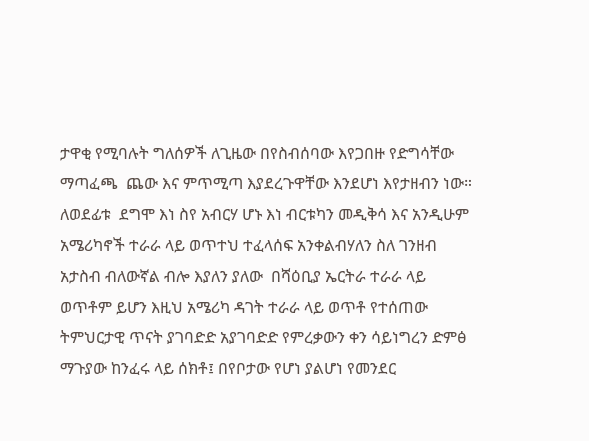ታዋቂ የሚባሉት ግለሰዎች ለጊዜው በየስብሰባው እየጋበዙ የድግሳቸው ማጣፈጫ  ጨው እና ምጥሚጣ እያደረጉዋቸው እንደሆነ እየታዘብን ነው። ለወደፊቱ  ደግሞ እነ ስየ አብርሃ ሆኑ እነ ብርቱካን መዲቅሳ እና አንዲሁም አሜሪካኖች ተራራ ላይ ወጥተህ ተፈላሰፍ አንቀልብሃለን ስለ ገንዘብ አታስብ ብለውኛል ብሎ እያለን ያለው  በሻዕቢያ ኤርትራ ተራራ ላይ ወጥቶም ይሆን እዚህ አሜሪካ ዳገት ተራራ ላይ ወጥቶ የተሰጠው ትምህርታዊ ጥናት ያገባድድ አያገባድድ የምረቃውን ቀን ሳይነግረን ድምፅ ማጉያው ከንፈሩ ላይ ሰክቶ፤ በየቦታው የሆነ ያልሆነ የመንደር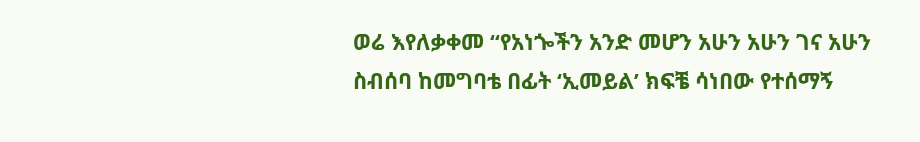ወሬ እየለቃቀመ “የአነጐችን አንድ መሆን አሁን አሁን ገና አሁን ስብሰባ ከመግባቴ በፊት ‘ኢመይል’ ክፍቼ ሳነበው የተሰማኝ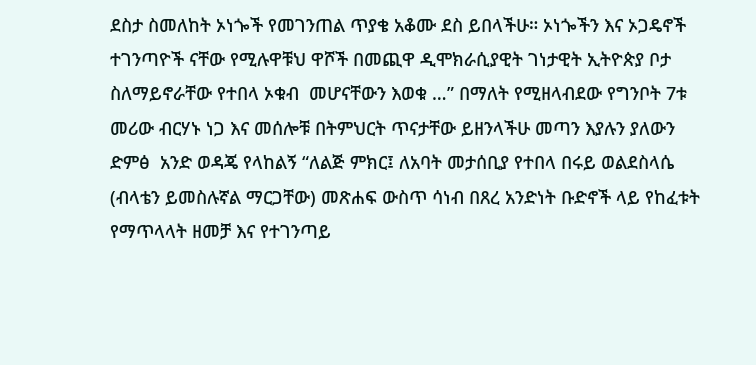ደስታ ስመለከት ኦነጐች የመገንጠል ጥያቄ አቆሙ ደስ ይበላችሁ። ኦነጐችን እና ኦጋዴኖች ተገንጣዮች ናቸው የሚሉዋቹህ ዋሾች በመጪዋ ዲሞክራሲያዊት ገነታዊት ኢትዮጵያ ቦታ ስለማይኖራቸው የተበላ ኦቁብ  መሆናቸውን እወቁ …” በማለት የሚዘላብደው የግንቦት 7ቱ መሪው ብርሃኑ ነጋ እና መሰሎቹ በትምህርት ጥናታቸው ይዘንላችሁ መጣን እያሉን ያለውን ድምፅ  አንድ ወዳጄ የላከልኝ “ለልጅ ምክር፤ ለአባት መታሰቢያ የተበላ በሩይ ወልደስላሴ (ብላቴን ይመስሉኛል ማርጋቸው) መጽሐፍ ውስጥ ሳነብ በጸረ አንድነት ቡድኖች ላይ የከፈቱት የማጥላላት ዘመቻ እና የተገንጣይ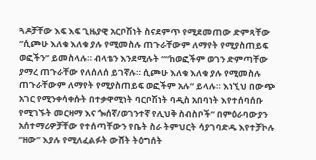ጓዶቻቸው እፍ እፍ ጊዜያዊ አርቦሽነት ስናደምጥ የሚደመጠው ድምጻቸው “ሲጮሁ እለቁ እለቁ ያሉ የሚመስሉ ጠጉራቸውም ለማየት የሚያስጠይፍ ወፎችን” ይመስላሉ። ብላቴን እንደሚሉት ““ከወፎችም ወገን ድምጣቸው ያማረ ጠጉራቸው የለሰለሰ ይገኛሉ። ሲጮሁ እለቁ እለቁ ያሉ የሚመስሉ ጠጉራቸውም ለማየት የሚያስጠይፍ ወፎችም አሉ” ይላሉ። እነኚህ በውጭ አገር የሚንቀሳቀሱት በተቃዋሚነት ባርቦሽነት ባዲስ አበባነት እየተሰባሰቡ የሚገኙት መርዛማ እና ጐሰኛ/ወገንተኛ የሊህቅ ስብስቦች” በምዕራባውያን አሰተማሪዎቻቸው የተሰጣቸውን የቤት ስራ ትምህርት ሳያገባድዱ እየተቻኮሉ “ዘው” እያሉ የሚለፈልፉት ውሸት ትዕግሰት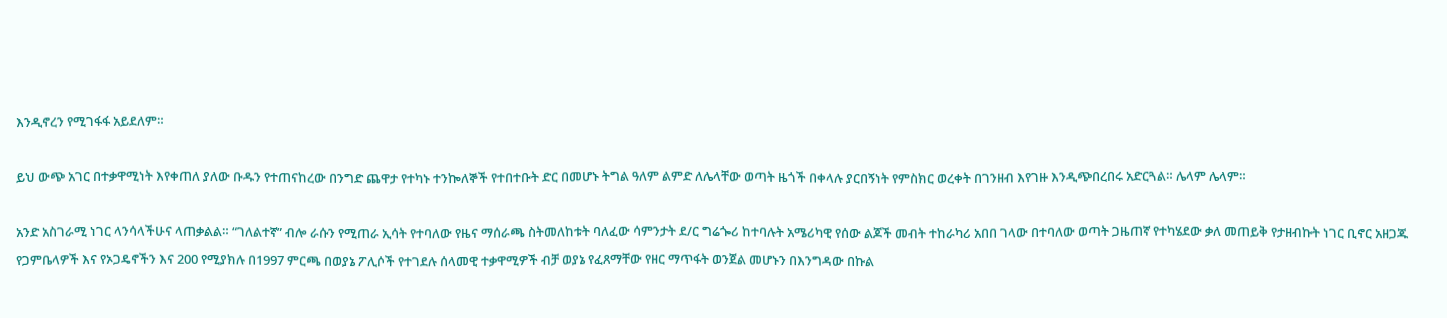እንዲኖረን የሚገፋፋ አይደለም።

ይህ ውጭ አገር በተቃዋሚነት እየቀጠለ ያለው ቡዱን የተጠናከረው በንግድ ጨዋታ የተካኑ ተንኰለኞች የተበተቡት ድር በመሆኑ ትግል ዓለም ልምድ ለሌላቸው ወጣት ዜጎች በቀላሉ ያርበኝነት የምስክር ወረቀት በገንዘብ እየገዙ እንዲጭበረበሩ አድርጓል። ሌላም ሌላም።

አንድ አስገራሚ ነገር ላንሳላችሁና ላጠቃልል። “ገለልተኛ” ብሎ ራሱን የሚጠራ ኢሳት የተባለው የዜና ማሰራጫ ስትመለከቱት ባለፈው ሳምንታት ደ/ር ግሬጐሪ ከተባሉት አሜሪካዊ የሰው ልጆች መብት ተከራካሪ አበበ ገላው በተባለው ወጣት ጋዜጠኛ የተካሄደው ቃለ መጠይቅ የታዘብኩት ነገር ቢኖር አዘጋጁ የጋምቤላዎች እና የኦጋዴኖችን እና 200 የሚያክሉ በ1997 ምርጫ በወያኔ ፖሊሶች የተገደሉ ሰላመዊ ተቃዋሚዎች ብቻ ወያኔ የፈጸማቸው የዘር ማጥፋት ወንጀል መሆኑን በእንግዳው በኩል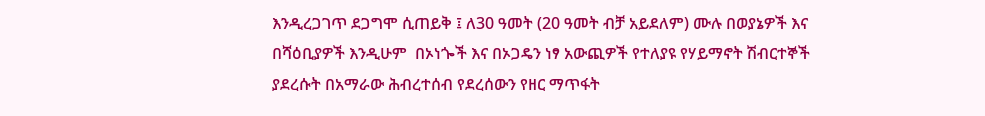እንዲረጋገጥ ደጋግሞ ሲጠይቅ ፤ ለ30 ዓመት (20 ዓመት ብቻ አይደለም) ሙሉ በወያኔዎች እና በሻዕቢያዎች እንዲሁም  በኦነጐች እና በኦጋዴን ነፃ አውጪዎች የተለያዩ የሃይማኖት ሽብርተኞች ያደረሱት በአማራው ሕብረተሰብ የደረሰውን የዘር ማጥፋት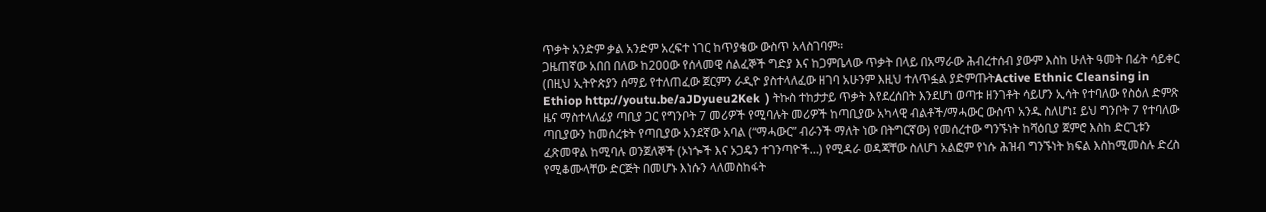ጥቃት አንድም ቃል አንድም አረፍተ ነገር ከጥያቄው ውስጥ አላስገባም።
ጋዜጠኛው አበበ በለው ከ200ው የሰላመዊ ሰልፈኞች ግድያ እና ከጋምቤላው ጥቃት በላይ በአማራው ሕብረተሰብ ያውም እስከ ሁለት ዓመት በፊት ሳይቀር (በዚህ ኢትዮጵያን ሰማይ የተለጠፈው ጀርምን ራዲዮ ያስተላለፈው ዘገባ አሁንም እዚህ ተለጥፏል ያድምጡትActive Ethnic Cleansing in Ethiop http://youtu.be/aJDyueu2Kek  ) ትኩስ ተከታታይ ጥቃት እየደረሰበት እንደሆነ ወጣቱ ዘንገቶት ሳይሆን ኢሳት የተባለው የስዕለ ድምጽ ዜና ማስተላለፊያ ጣቢያ ጋር የግንቦት 7 መሪዎች የሚባሉት መሪዎች ከጣቢያው አካላዊ ብልቶች/ማሓውር ውስጥ አንዱ ስለሆነ፤ ይህ ግንቦት 7 የተባለው ጣቢያውን ከመሰረቱት የጣቢያው አንደኛው አባል (“ማሓውር” ብራንች ማለት ነው በትግርኛው) የመሰረተው ግንኙነት ከሻዕቢያ ጀምሮ እስከ ድርጊቱን ፈጽመዋል ከሚባሉ ወንጀለኞች (ኦነጐች እና ኦጋዴን ተገንጣዮች…) የሚዳራ ወዳጃቸው ስለሆነ አልፎም የነሱ ሕዝብ ግንኙነት ክፍል እስከሚመስሉ ድረስ የሚቆሙላቸው ድርጅት በመሆኑ እነሱን ላለመስከፋት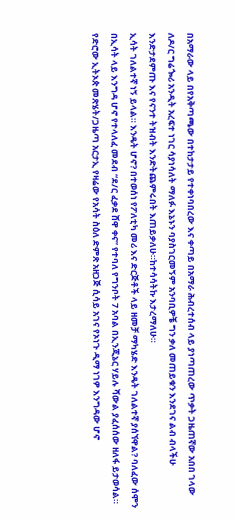በአማራው ላይ በየአቅጣጫው በተከታታይ የተቀነባበረው እና ቀጣይ በአማራ ሕብረተሰብ ላይ ያነጣጠረው ጥቃት ጋዜጠኛው አበበ ገላው ለዶ/ር ግሬጐሪ አንዲት አረፍተ ነገር ሳያነሳለት ማለፉ እኔኑን ባያስገርመኝም አንባቢዎቼ ግን ቃለ መጠይቁን እንደገና ልብ ብላችሁ እንድታደምጡ እና የናንተ ትዝብት እንድትጨምሩበት እጠይቃለሁ።ከተሳሳትኩ እታረማለሁ።
ኢሳት ገለልተኛ ነኝ ይላል። እንዴት ሆኖ? በተወሰነ የፖለቲካ መሪ እና ድርጅቶች ላይ ዘመቻ ማካሄድ እንዴት ገለልተኛ ያሰኘዋል? ባለፈው ሰሞን በኢሳት ላይ እንግዳ ሆኖ የተላለፈ መደብ “ደ/ር ፈቃደ ሸዋ ቀና” የተባለ የግንቦት 7 አባል በኢንጂኔር ሃይሉ ሻውል ያፈሰሰው ዘለፋ ይታወሳል። የድሮው ኢትኦጵ መጽሄት/ጋዜጣ አርታኢ የዛሬው የአሳት ስዕለ ድምጽ አዘጋጅ ሲሳይ አገና የኦነጉ ዲማ ነገዎ እንግዳው ሆኖ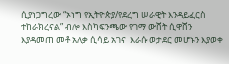ሲያነጋግረው “ኦነግ የኢትዮጵያ/የደረግ ሠራዊት እንዳይፈርስ ተከራክረናል” ብሎ እስካፍንጫው የገማ ውሸት ሲዋሸን እያዳመጠ መቶ አለቃ ሲሳይ አገና  እራሱ ወታደር መሆኑን እያወቀ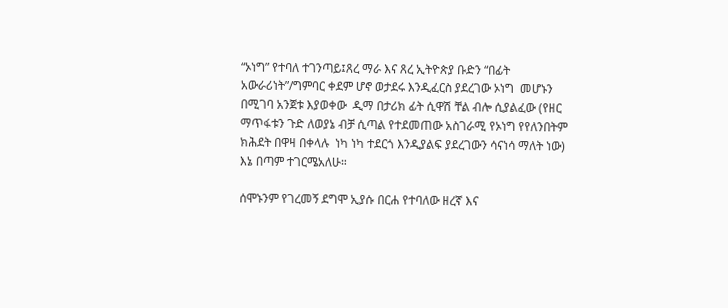“ኦነግ” የተባለ ተገንጣይ፤ጸረ ማራ እና ጸረ ኢትዮጵያ ቡድን “በፊት አውራሪነት”/ግምባር ቀደም ሆኖ ወታደሩ እንዲፈርስ ያደረገው ኦነግ  መሆኑን በሚገባ አንጀቱ እያወቀው  ዲማ በታሪክ ፊት ሲዋሽ ቸል ብሎ ሲያልፈው (የዘር ማጥፋቱን ጉድ ለወያኔ ብቻ ሲጣል የተደመጠው አስገራሚ የኦነግ የየለንበትም ክሕደት በዋዛ በቀላሉ  ነካ ነካ ተደርጎ እንዲያልፍ ያደረገውን ሳናነሳ ማለት ነው) እኔ በጣም ተገርሜአለሁ።

ሰሞኑንም የገረመኝ ደግሞ ኢያሱ በርሐ የተባለው ዘረኛ እና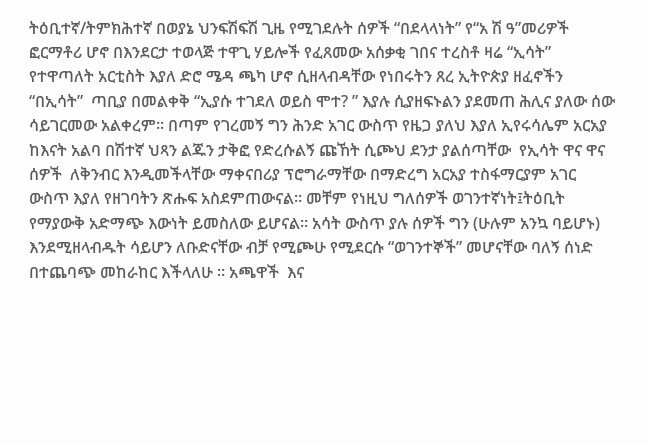ትዕቢተኛ/ትምክሕተኛ በወያኔ ህንፍሽፍሽ ጊዜ የሚገደሉት ሰዎች “በደላላነት” የ“አ ሽ ዓ”መሪዎች ፎርማቶሪ ሆኖ በእንደርታ ተወላጅ ተዋጊ ሃይሎች የፈጸመው አሰቃቂ ገበና ተረስቶ ዛሬ “ኢሳት” የተዋጣለት አርቲስት እያለ ድሮ ሜዳ ጫካ ሆኖ ሲዘላብዳቸው የነበሩትን ጸረ ኢትዮጵያ ዘፈኖችን “በኢሳት”  ጣቢያ በመልቀቅ “ኢያሱ ተገደለ ወይስ ሞተ? ” እያሉ ሲያዘፍኑልን ያደመጠ ሕሊና ያለው ሰው ሳይገርመው አልቀረም። በጣም የገረመኝ ግን ሕንድ አገር ውስጥ የዜጋ ያለህ እያለ ኢየሩሳሌም አርአያ ከእናት አልባ በሽተኛ ህጻን ልጁን ታቅፎ የድረሱልኝ ጩኸት ሲጮህ ደንታ ያልሰጣቸው  የኢሳት ዋና ዋና ሰዎች  ለቅንብር እንዲመችላቸው ማቀናበሪያ ፕሮግራማቸው በማድረግ አርአያ ተስፋማርያም አገር ውስጥ እያለ የዘገባትን ጽሑፍ አስደምጠውናል። መቸም የነዚህ ግለሰዎች ወገንተኛነት፤ትዕቢት የማያውቅ አድማጭ እውነት ይመስለው ይሆናል። አሳት ውስጥ ያሉ ሰዎች ግን (ሁሉም አንኳ ባይሆኑ) እንደሚዘላብዱት ሳይሆን ለቡድናቸው ብቻ የሚጮሁ የሚደርሱ “ወገንተኞች” መሆናቸው ባለኝ ሰነድ በተጨባጭ መከራከር እችላለሁ ። አጫዋች  እና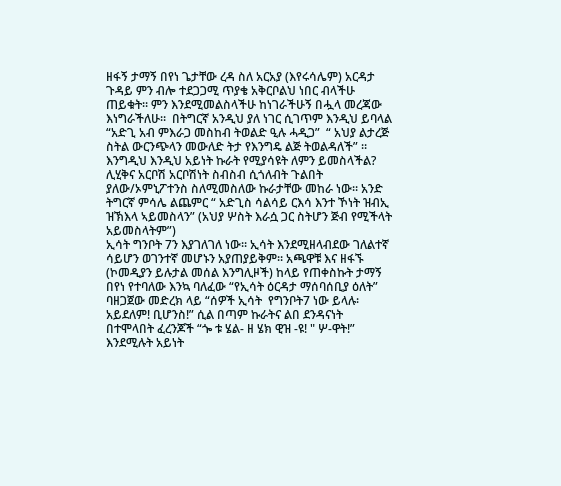ዘፋኝ ታማኝ በየነ ጌታቸው ረዳ ስለ አርአያ (እየሩሳሌም) አርዳታ ጉዳይ ምን ብሎ ተደጋጋሚ ጥያቄ አቅርቦልህ ነበር ብላችሁ ጠይቁት። ምን እንደሚመልስላችሁ ከነገራችሁኝ በሗላ መረጃው እነግራችለሁ።  በትግርኛ አንዲህ ያለ ነገር ሲገጥም እንዲህ ይባላል “አድጊ አብ ምእራጋ መስከብ ትወልድ ዒሉ ሓዲጋ”  “ አህያ ልታረጅ ስትል ውርንጭላን መውለድ ትታ የእንግዴ ልጅ ትወልዳለች” ። እንግዲህ እንዲህ አይነት ኩራት የሚያሳዩት ለምን ይመስላችል? ሊሂቅና አርቦሽ አርቦሽነት ስብስብ ሲጎለብት ጉልበት ያለው/ኦምኒፖተንስ ስለሚመስለው ኩራታቸው መከራ ነው። አንድ ትግርኛ ምሳሌ ልጨምር “ አድጊስ ሳልሳይ ርእሳ እንተ ኾነት ዝብኢ ዝኽእላ ኣይመስላን” (አህያ ሦስት እራሷ ጋር ስትሆን ጅብ የሚችላት አይመስላትም”)
ኢሳት ግንቦት 7ን እያገለገለ ነው። ኢሳት እንደሚዘላብደው ገለልተኛ ሳይሆን ወገንተኛ መሆኑን አያጠያይቅም። አጫዋቹ እና ዘፋኙ (ኮመዲያን ይሉታል መሰል እንግሊዞች) ከላይ የጠቀስኩት ታማኝ በየነ የተባለው እንኳ ባለፈው “የኢሳት ዕርዳታ ማሰባሰቢያ ዕለት”  ባዘጋጀው መድረክ ላይ “ሰዎች ኢሳት  የግንቦት7 ነው ይላሉ፡ አይደለም! ቢሆንስ!” ሲል በጣም ኩራትና ልበ ደንዳናነት በተሞላበት ፈረንጆች “ጐ ቱ ሄል- ዘ ሄክ ዊዝ -ዩ! " ሦ-ዋት!” እንደሚሉት አይነት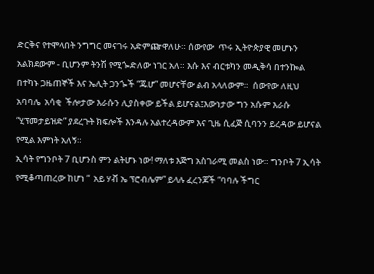ድርቅና የተሞላበት ንግግር መናገሩ አድምጬዋለሁ። ሰውየው  ጥሩ ኢትዮጵያዊ መሆኑን  አልክደውም - ቢሆንም ትንሽ የሚጐድለው ነገር አለ። እሱ እና ብርቱካን መዲቅሳ በተንኰል በተካኑ ጋዜጠኞች እና ኤሊት ጋንጐች “ጁሆ” መሆናቸው ልብ አላለውም።  ሰውየው ለዚህ አባባሌ  አሳቂ  ችሎታው እራሱን ሊያስቀው ይችል ይሆናል፤እውነታው ግን አሱም እራሱ “ሂፕመታይዝድ” ያደረጉት ክፍሎች እንዳሉ አልተረዳውም እና ጊዜ ሲፈጅ ሲባንን ይረዳው ይሆናል የሚል እምነት አለኝ።
ኢሳት የግንቦት 7 ቢሆንስ ምን ልትሆኑ ነው! ማለቱ እጅግ አስገራሚ መልስ ነው። ግንቦት 7 ኢሳት የሚቆጣጠረው ከሆነ “  አይ ሃቭ ኤ ፕሮብሌም” ይላሉ ፈረንጆች “ባባሉ ችግር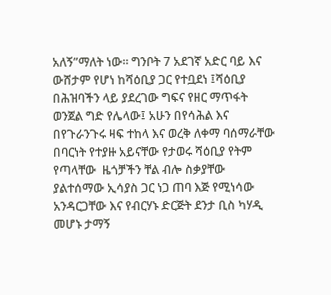አለኝ”ማለት ነው። ግንቦት 7 አደገኛ አድር ባይ እና ውሸታም የሆነ ከሻዕቢያ ጋር የተቧደነ ፤ሻዕቢያ በሕዝባችን ላይ ያደረገው ግፍና የዘር ማጥፋት ወንጀል ግድ የሌላው፤ አሁን በየሳሕል እና በየጉራንጉሩ ዛፍ ተከላ እና ወረቅ ለቀማ ባሰማራቸው በባርነት የተያዙ አይናቸው የታወሩ ሻዕቢያ የትም የጣላቸው  ዜጎቻችን ቸል ብሎ ስቃያቸው ያልተሰማው ኢሳያስ ጋር ነጋ ጠባ እጅ የሚነሳው አንዳርጋቸው እና የብርሃኑ ድርጅት ደንታ ቢስ ካሃዲ መሆኑ ታማኝ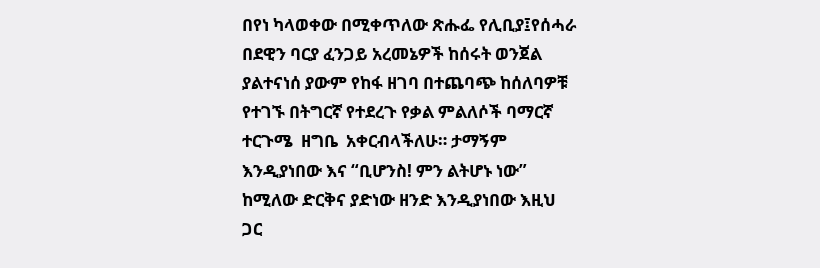በየነ ካላወቀው በሚቀጥለው ጽሑፌ የሊቢያ፤የሰሓራ በደዊን ባርያ ፈንጋይ አረመኔዎች ከሰሩት ወንጀል ያልተናነሰ ያውም የከፋ ዘገባ በተጨባጭ ከሰለባዎቹ የተገኙ በትግርኛ የተደረጉ የቃል ምልለሶች ባማርኛ ተርጉሜ  ዘግቤ  አቀርብላችለሁ። ታማኝም እንዲያነበው እና “ቢሆንስ! ምን ልትሆኑ ነው” ከሚለው ድርቅና ያድነው ዘንድ እንዲያነበው እዚህ ጋር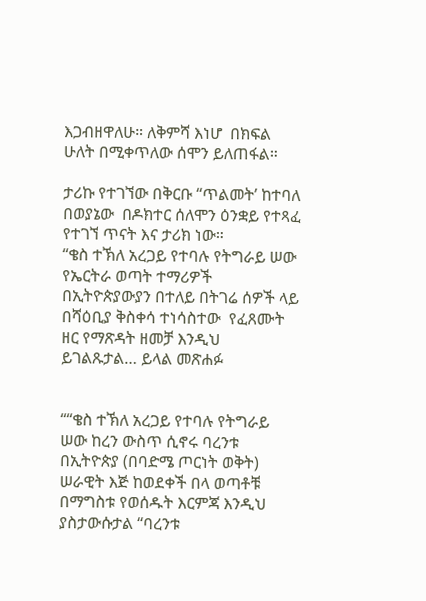እጋብዘዋለሁ። ለቅምሻ እነሆ  በክፍል ሁለት በሚቀጥለው ሰሞን ይለጠፋል።

ታሪኩ የተገኘው በቅርቡ “ጥልመት’ ከተባለ በወያኔው  በዶክተር ሰለሞን ዕንቋይ የተጻፈ የተገኘ ጥናት እና ታሪክ ነው።
“ቄስ ተኽለ አረጋይ የተባሉ የትግራይ ሠው የኤርትራ ወጣት ተማሪዎች በኢትዮጵያውያን በተለይ በትገሬ ሰዎች ላይ በሻዕቢያ ቅስቀሳ ተነሳስተው  የፈጸሙት ዘር የማጽዳት ዘመቻ እንዲህ ይገልጹታል… ይላል መጽሐፉ


““ቄስ ተኽለ አረጋይ የተባሉ የትግራይ ሠው ከረን ውስጥ ሲኖሩ ባረንቱ በኢትዮጵያ (በባድሜ ጦርነት ወቅት) ሠራዊት እጅ ከወደቀች በላ ወጣቶቹ በማግስቱ የወሰዱት እርምጃ እንዲህ ያስታውሱታል “ባረንቱ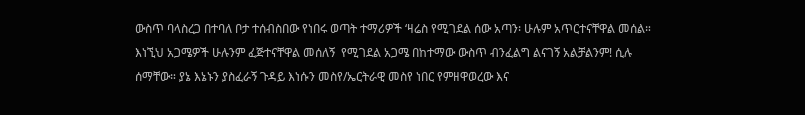ውስጥ ባላስረጋ በተባለ ቦታ ተሰብስበው የነበሩ ወጣት ተማሪዎች ‘ዛሬስ የሚገደል ሰው አጣን፡ ሁሉም አጥርተናቸዋል መሰል። እነኚህ አጋሜዎች ሁሉንም ፈጅተናቸዋል መሰለኝ  የሚገደል አጋሜ በከተማው ውስጥ ብንፈልግ ልናገኝ አልቻልንም! ሲሉ ሰማቸው። ያኔ እኔኑን ያስፈራኝ ጉዳይ እነሱን መስየ/ኤርትራዊ መስየ ነበር የምዘዋወረው እና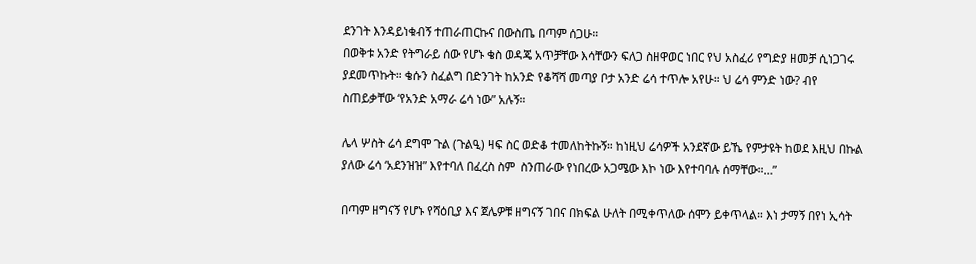ደንገት እንዳይነቁብኝ ተጠራጠርኩና በውስጤ በጣም ሰጋሁ።
በወቅቱ አንድ የትግራይ ሰው የሆኑ ቄስ ወዳጄ አጥቻቸው እሳቸውን ፍለጋ ስዘዋወር ነበር የህ አስፈሪ የግድያ ዘመቻ ሲነጋገሩ ያደመጥኩት። ቄሱን ስፈልግ በድንገት ከአንድ የቆሻሻ መጣያ ቦታ አንድ ሬሳ ተጥሎ አየሁ። ህ ሬሳ ምንድ ነው? ብየ ስጠይቃቸው ‘የአንድ አማራ ሬሳ ነው” አሉኝ።

ሌላ ሦስት ሬሳ ደግሞ ጉል (ጉልዒ) ዛፍ ስር ወድቆ ተመለከትኩኝ። ከነዚህ ሬሳዎች አንደኛው ይኼ የምታዩት ከወደ እዚህ በኩል ያለው ሬሳ ‘አደንዝዝ” እየተባለ በፈረስ ስም  ስንጠራው የነበረው አጋሜው እኮ ነው እየተባባሉ ሰማቸው።…”

በጣም ዘግናኝ የሆኑ የሻዕቢያ እና ጀሌዎቹ ዘግናኝ ገበና በክፍል ሁለት በሚቀጥለው ሰሞን ይቀጥላል። እነ ታማኝ በየነ ኢሳት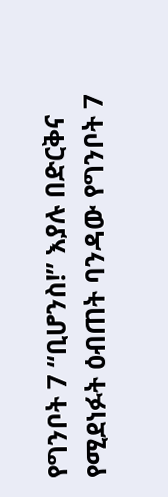የግንቦት 7 “ቢሆንስ!” እያሉ በድርቅና የሚደነፉት ዕብጠት ባንዳው የግንቦት 7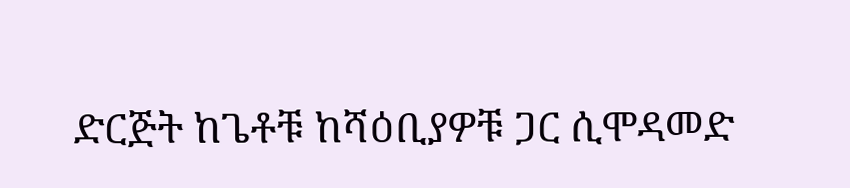ድርጅት ከጌቶቹ ከሻዕቢያዎቹ ጋር ሲሞዳመድ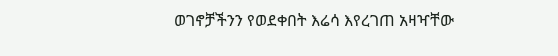ወገኖቻችንን የወደቀበት እሬሳ እየረገጠ አዛዣቸው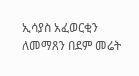ኢሳያስ አፈወርቂን ለመማጸን በደም መሬት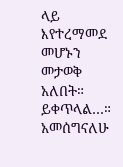ላይ እየተረማመደ መሆኑን መታወቅ አለበት። ይቀጥላል…።
አመሰግናለሁ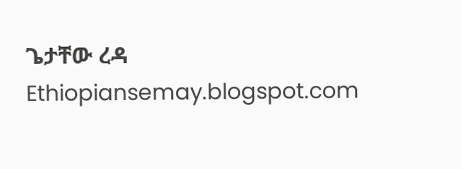ጌታቸው ረዳ Ethiopiansemay.blogspot.com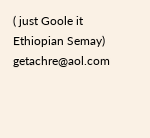( just Goole it Ethiopian Semay) getachre@aol.com